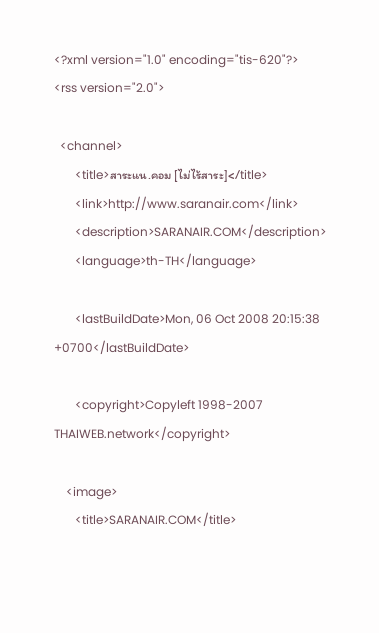<?xml version="1.0" encoding="tis-620"?>
<rss version="2.0">

  <channel>
       <title>สาระแน.คอม [ไม่ไร้สาระ]</title>
       <link>http://www.saranair.com</link>
       <description>SARANAIR.COM</description>
       <language>th-TH</language>

       <lastBuildDate>Mon, 06 Oct 2008 20:15:38 +0700</lastBuildDate>

       <copyright>Copyleft 1998-2007 THAIWEB.network</copyright>

    <image>
       <title>SARANAIR.COM</title>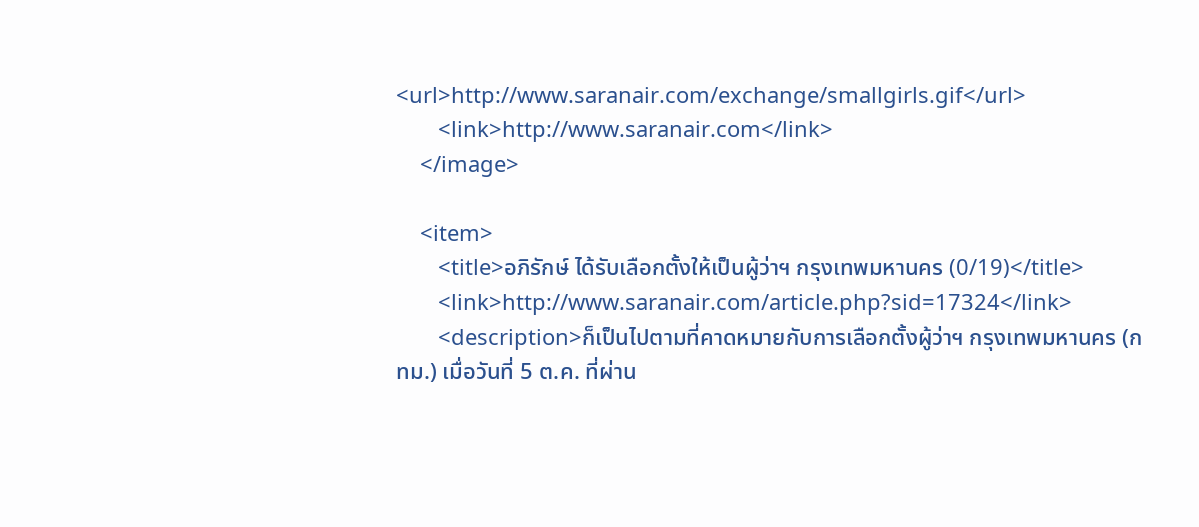<url>http://www.saranair.com/exchange/smallgirls.gif</url>
       <link>http://www.saranair.com</link>
    </image>

    <item>
       <title>อภิรักษ์ ได้รับเลือกตั้งให้เป็นผู้ว่าฯ กรุงเทพมหานคร (0/19)</title>
       <link>http://www.saranair.com/article.php?sid=17324</link>
       <description>ก็เป็นไปตามที่คาดหมายกับการเลือกตั้งผู้ว่าฯ กรุงเทพมหานคร (กทม.) เมื่อวันที่ 5 ต.ค. ที่ผ่าน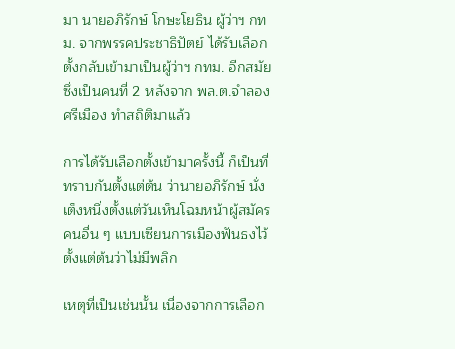มา นายอภิรักษ์ โกษะโยธิน ผู้ว่าฯ กทม. จากพรรคประชาธิปัตย์ ได้รับเลือกตั้งกลับเข้ามาเป็นผู้ว่าฯ กทม. อีกสมัย ซึ่งเป็นคนที่ 2 หลังจาก พล.ต.จำลอง ศรีเมือง ทำสถิติมาแล้ว

การได้รับเลือกตั้งเข้ามาครั้งนี้ ก็เป็นที่ทราบกันตั้งแต่ต้น ว่านายอภิรักษ์ นั่งเต็งหนึ่งตั้งแต่วันเห็นโฉมหน้าผู้สมัครคนอื่น ๆ แบบเซียนการเมืองฟันธงไว้ตั้งแต่ต้นว่าไม่มีพลิก

เหตุที่เป็นเช่นนั้น เนื่องจากการเลือก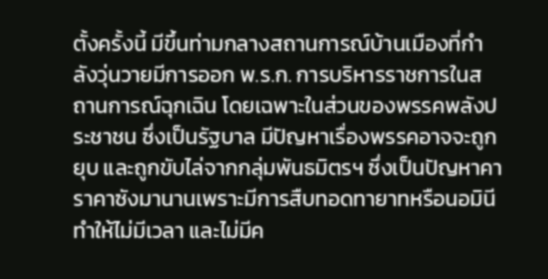ตั้งครั้งนี้ มีขึ้นท่ามกลางสถานการณ์บ้านเมืองที่กำลังวุ่นวายมีการออก พ.ร.ก. การบริหารราชการในสถานการณ์ฉุกเฉิน โดยเฉพาะในส่วนของพรรคพลังประชาชน ซึ่งเป็นรัฐบาล มีปัญหาเรื่องพรรคอาจจะถูกยุบ และถูกขับไล่จากกลุ่มพันธมิตรฯ ซึ่งเป็นปัญหาคาราคาซังมานานเพราะมีการสืบทอดทายาทหรือนอมินี ทำให้ไม่มีเวลา และไม่มีค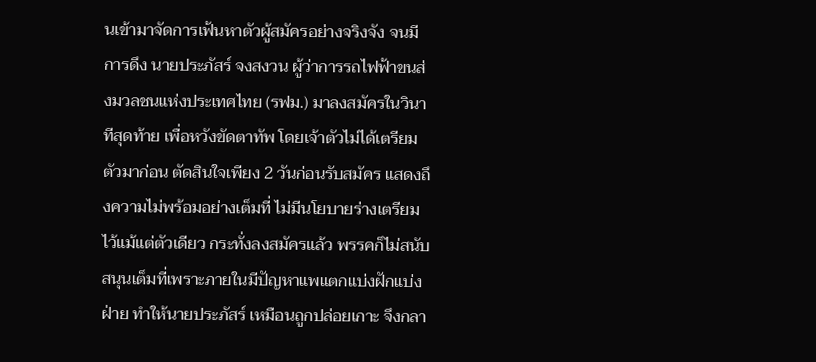นเข้ามาจัดการเฟ้นหาตัวผู้สมัครอย่างจริงจัง จนมีการดึง นายประภัสร์ จงสงวน ผู้ว่าการรถไฟฟ้าขนส่งมวลชนแห่งประเทศไทย (รฟม.) มาลงสมัครในวินาทีสุดท้าย เพื่อหวังขัดตาทัพ โดยเจ้าตัวไม่ได้เตรียมตัวมาก่อน ตัดสินใจเพียง 2 วันก่อนรับสมัคร แสดงถึงความไม่พร้อมอย่างเต็มที่ ไม่มีนโยบายร่างเตรียมไว้แม้แต่ตัวเดียว กระทั่งลงสมัครแล้ว พรรคก็ไม่สนับสนุนเต็มที่เพราะภายในมีปัญหาแพแตกแบ่งฝักแบ่งฝ่าย ทำให้นายประภัสร์ เหมือนถูกปล่อยเกาะ จึงกลา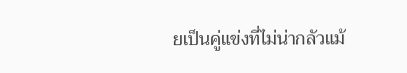ยเป็นคู่แข่งที่ไม่น่ากลัวแม้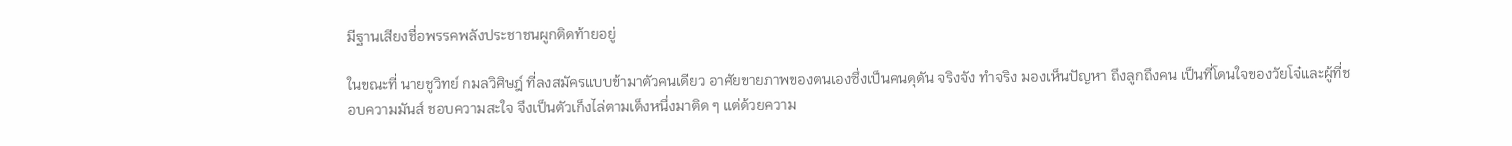มีฐานเสียงชื่อพรรคพลังประชาชนผูกติดท้ายอยู่

ในขณะที่ นายชูวิทย์ กมลวิศิษฎ์ ที่ลงสมัครแบบข้ามาตัวคนเดียว อาศัยขายภาพของตนเองซึ่งเป็นคนดุดัน จริงจัง ทำจริง มองเห็นปัญหา ถึงลูกถึงคน เป็นที่โดนใจของวัยโจ๋และผู้ที่ชอบความมันส์ ชอบความสะใจ จึงเป็นตัวเก็งไล่ตามเต็งหนึ่งมาติด ๆ แต่ด้วยความ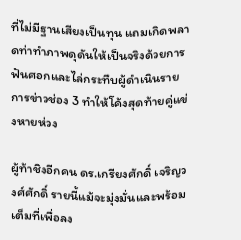ที่ไม่มีฐานเสียงเป็นทุน แถมเกิดพลาดท่าทำภาพดุดันให้เป็นจริงด้วยการฟันศอกและไล่กระทืบผู้ดำเนินรายการข่าวช่อง 3 ทำให้โค้งสุดท้ายคู่แข่งหายห่วง

ผู้ท้าชิงอีกคน ดร.เกรียงศักดิ์ เจริญวงศ์ศักดิ์ รายนี้แม้จะมุ่งมั่นและพร้อมเต็มที่เพื่อลง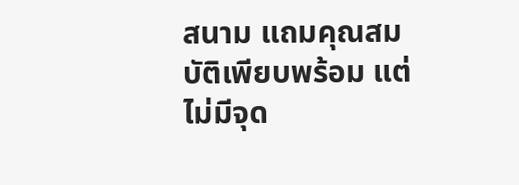สนาม แถมคุณสมบัติเพียบพร้อม แต่ไม่มีจุด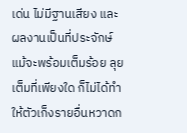เด่น ไม่มีฐานเสียง และผลงานเป็นที่ประจักษ์ แม้จะพร้อมเต็มร้อย ลุยเต็มที่เพียงใด ก็ไม่ได้ทำให้ตัวเก็งรายอื่นหวาดก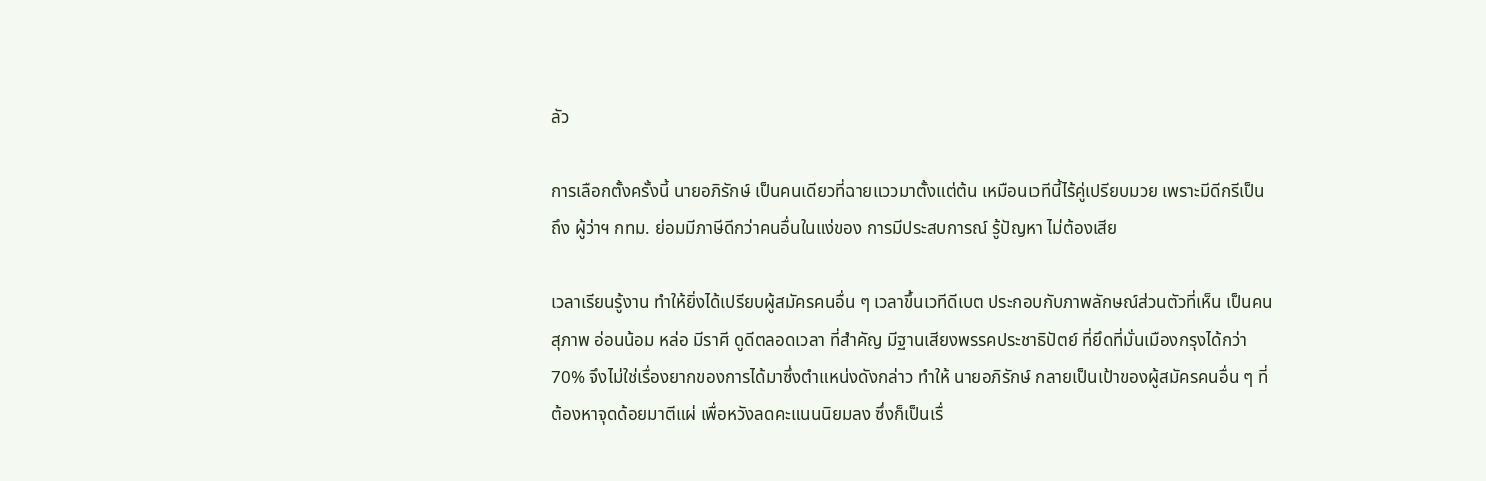ลัว

การเลือกตั้งครั้งนี้ นายอภิรักษ์ เป็นคนเดียวที่ฉายแววมาตั้งแต่ต้น เหมือนเวทีนี้ไร้คู่เปรียบมวย เพราะมีดีกรีเป็นถึง ผู้ว่าฯ กทม. ย่อมมีภาษีดีกว่าคนอื่นในแง่ของ การมีประสบการณ์ รู้ปัญหา ไม่ต้องเสีย

เวลาเรียนรู้งาน ทำให้ยิ่งได้เปรียบผู้สมัครคนอื่น ๆ เวลาขึ้นเวทีดีเบต ประกอบกับภาพลักษณ์ส่วนตัวที่เห็น เป็นคนสุภาพ อ่อนน้อม หล่อ มีราศี ดูดีตลอดเวลา ที่สำคัญ มีฐานเสียงพรรคประชาธิปัตย์ ที่ยึดที่มั่นเมืองกรุงได้กว่า 70% จึงไม่ใช่เรื่องยากของการได้มาซึ่งตำแหน่งดังกล่าว ทำให้ นายอภิรักษ์ กลายเป็นเป้าของผู้สมัครคนอื่น ๆ ที่ต้องหาจุดด้อยมาตีแผ่ เพื่อหวังลดคะแนนนิยมลง ซึ่งก็เป็นเรื่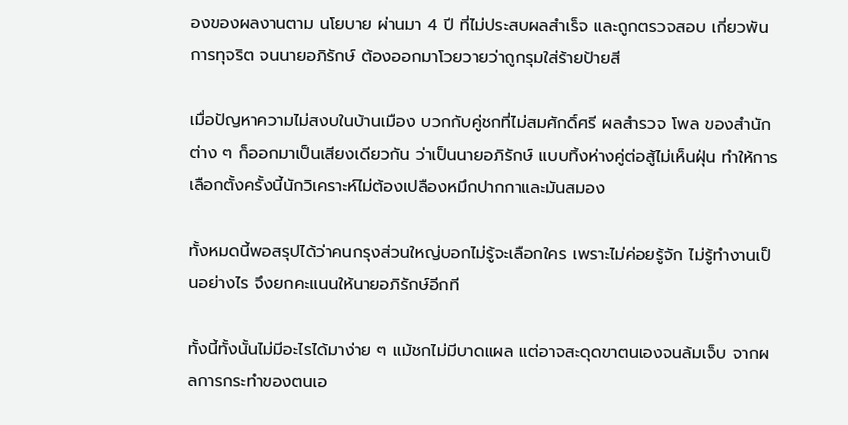องของผลงานตาม นโยบาย ผ่านมา 4 ปี ที่ไม่ประสบผลสำเร็จ และถูกตรวจสอบ เกี่ยวพันการทุจริต จนนายอภิรักษ์ ต้องออกมาโวยวายว่าถูกรุมใส่ร้ายป้ายสี

เมื่อปัญหาความไม่สงบในบ้านเมือง บวกกับคู่ชกที่ไม่สมศักดิ์ศรี ผลสำรวจ โพล ของสำนักต่าง ๆ ก็ออกมาเป็นเสียงเดียวกัน ว่าเป็นนายอภิรักษ์ แบบทิ้งห่างคู่ต่อสู้ไม่เห็นฝุ่น ทำให้การเลือกตั้งครั้งนี้นักวิเคราะห์ไม่ต้องเปลืองหมึกปากกาและมันสมอง

ทั้งหมดนี้พอสรุปได้ว่าคนกรุงส่วนใหญ่บอกไม่รู้จะเลือกใคร เพราะไม่ค่อยรู้จัก ไม่รู้ทำงานเป็นอย่างไร จึงยกคะแนนให้นายอภิรักษ์อีกที

ทั้งนี้ทั้งนั้นไม่มีอะไรได้มาง่าย ๆ แม้ชกไม่มีบาดแผล แต่อาจสะดุดขาตนเองจนล้มเจ็บ จากผลการกระทำของตนเอ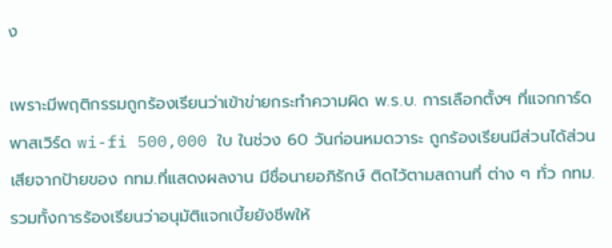ง

เพราะมีพฤติกรรมถูกร้องเรียนว่าเข้าข่ายกระทำความผิด พ.ร.บ. การเลือกตั้งฯ ที่แจกการ์ดพาสเวิร์ด wi-fi 500,000 ใบ ในช่วง 60 วันก่อนหมดวาระ ถูกร้องเรียนมีส่วนได้ส่วนเสียจากป้ายของ กทม.ที่แสดงผลงาน มีชื่อนายอภิรักษ์ ติดไว้ตามสถานที่ ต่าง ๆ ทั่ว กทม. รวมทั้งการร้องเรียนว่าอนุมัติแจกเบี้ยยังชีพให้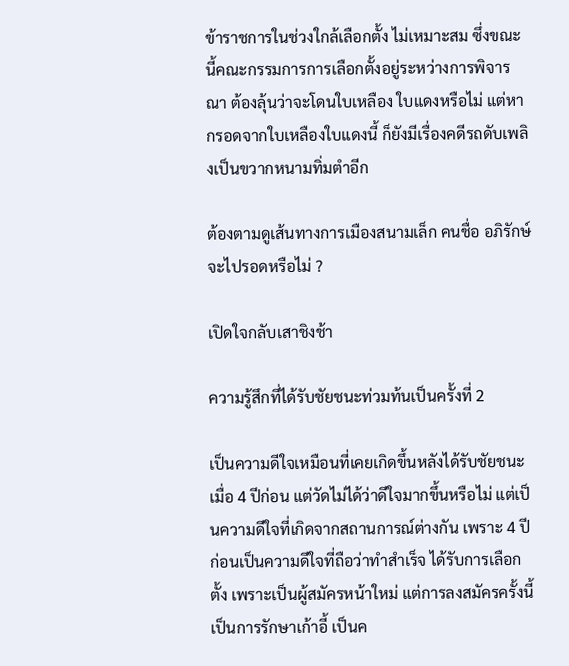ข้าราชการในช่วงใกล้เลือกตั้ง ไม่เหมาะสม ซึ่งขณะนี้คณะกรรมการการเลือกตั้งอยู่ระหว่างการพิจารณา ต้องลุ้นว่าจะโดนใบเหลือง ใบแดงหรือไม่ แต่หากรอดจากใบเหลืองใบแดงนี้ ก็ยังมีเรื่องคดีรถดับเพลิงเป็นขวากหนามทิ่มตำอีก

ต้องตามดูเส้นทางการเมืองสนามเล็ก คนชื่อ อภิรักษ์ จะไปรอดหรือไม่ ?

เปิดใจกลับเสาชิงช้า

ความรู้สึกที่ได้รับชัยชนะท่วมท้นเป็นครั้งที่ 2

เป็นความดีใจเหมือนที่เคยเกิดขึ้นหลังได้รับชัยชนะเมื่อ 4 ปีก่อน แต่วัดไม่ได้ว่าดีใจมากขึ้นหรือไม่ แต่เป็นความดีใจที่เกิดจากสถานการณ์ต่างกัน เพราะ 4 ปีก่อนเป็นความดีใจที่ถือว่าทำสำเร็จ ได้รับการเลือกตั้ง เพราะเป็นผู้สมัครหน้าใหม่ แต่การลงสมัครครั้งนี้เป็นการรักษาเก้าอี้ เป็นค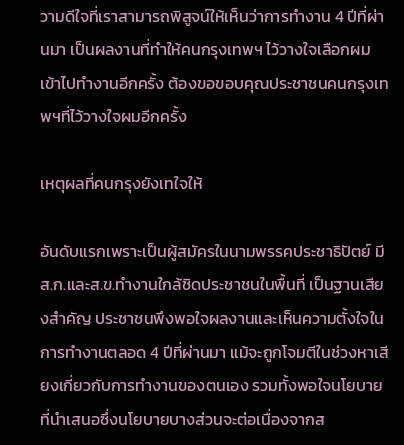วามดีใจที่เราสามารถพิสูจน์ให้เห็นว่าการทำงาน 4 ปีที่ผ่านมา เป็นผลงานที่ทำให้คนกรุงเทพฯ ไว้วางใจเลือกผมเข้าไปทำงานอีกครั้ง ต้องขอขอบคุณประชาชนคนกรุงเทพฯที่ไว้วางใจผมอีกครั้ง

เหตุผลที่คนกรุงยังเทใจให้

อันดับแรกเพราะเป็นผู้สมัครในนามพรรคประชาธิปัตย์ มี ส.ก.และส.ข.ทำงานใกล้ชิดประชาชนในพื้นที่ เป็นฐานเสียงสำคัญ ประชาชนพึงพอใจผลงานและเห็นความตั้งใจในการทำงานตลอด 4 ปีที่ผ่านมา แม้จะถูกโจมตีในช่วงหาเสียงเกี่ยวกับการทำงานของตนเอง รวมทั้งพอใจนโยบายที่นำเสนอซึ่งนโยบายบางส่วนจะต่อเนื่องจากส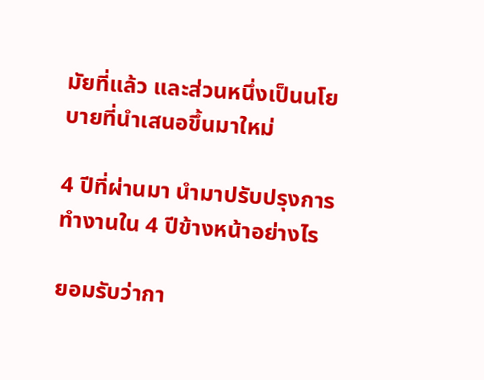มัยที่แล้ว และส่วนหนึ่งเป็นนโยบายที่นำเสนอขึ้นมาใหม่

4 ปีที่ผ่านมา นำมาปรับปรุงการทำงานใน 4 ปีข้างหน้าอย่างไร

ยอมรับว่ากา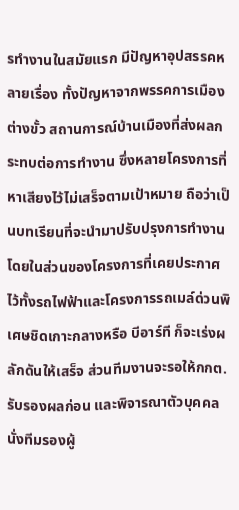รทำงานในสมัยแรก มีปัญหาอุปสรรคหลายเรื่อง ทั้งปัญหาจากพรรคการเมืองต่างขั้ว สถานการณ์บ้านเมืองที่ส่งผลกระทบต่อการทำงาน ซึ่งหลายโครงการที่หาเสียงไว้ไม่เสร็จตามเป้าหมาย ถือว่าเป็นบทเรียนที่จะนำมาปรับปรุงการทำงาน โดยในส่วนของโครงการที่เคยประกาศไว้ทั้งรถไฟฟ้าและโครงการรถเมล์ด่วนพิเศษชิดเกาะกลางหรือ บีอาร์ที ก็จะเร่งผลักดันให้เสร็จ ส่วนทีมงานจะรอให้กกต.รับรองผลก่อน และพิจารณาตัวบุคคลนั่งทีมรองผู้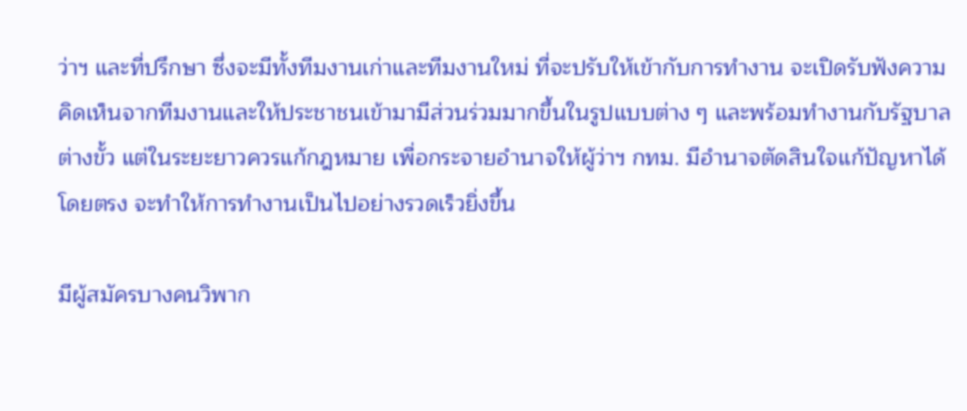ว่าฯ และที่ปรึกษา ซึ่งจะมีทั้งทีมงานเก่าและทีมงานใหม่ ที่จะปรับให้เข้ากับการทำงาน จะเปิดรับฟังความคิดเห็นจากทีมงานและให้ประชาชนเข้ามามีส่วนร่วมมากขึ้นในรูปแบบต่าง ๆ และพร้อมทำงานกับรัฐบาลต่างขั้ว แต่ในระยะยาวควรแก้กฎหมาย เพื่อกระจายอำนาจให้ผู้ว่าฯ กทม. มีอำนาจตัดสินใจแก้ปัญหาได้โดยตรง จะทำให้การทำงานเป็นไปอย่างรวดเร็วยิ่งขึ้น

มีผู้สมัครบางคนวิพาก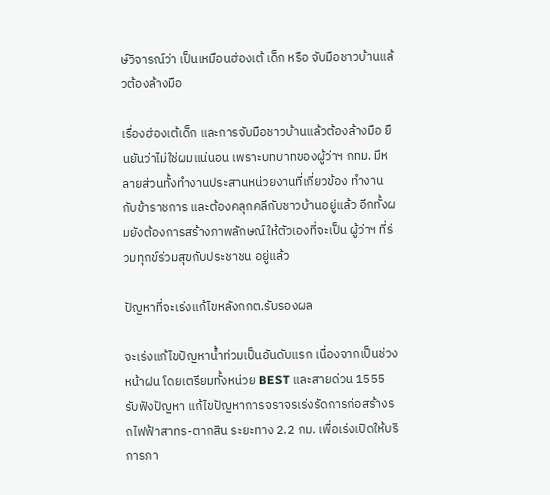ษ์วิจารณ์ว่า เป็นเหมือนฮ่องเต้ เด็ก หรือ จับมือชาวบ้านแล้วต้องล้างมือ

เรื่องฮ่องเต้เด็ก และการจับมือชาวบ้านแล้วต้องล้างมือ ยืนยันว่าไม่ใช่ผมแน่นอน เพราะบทบาทของผู้ว่าฯ กทม. มีหลายส่วนทั้งทำงานประสานหน่วยงานที่เกี่ยวข้อง ทำงานกับข้าราชการ และต้องคลุกคลีกับชาวบ้านอยู่แล้ว อีกทั้งผมยังต้องการสร้างภาพลักษณ์ให้ตัวเองที่จะเป็น ผู้ว่าฯ ที่ร่วมทุกข์ร่วมสุขกับประชาชน อยู่แล้ว

ปัญหาที่จะเร่งแก้ไขหลังกกต.รับรองผล

จะเร่งแก้ไขปัญหาน้ำท่วมเป็นอันดับแรก เนื่องจากเป็นช่วงหน้าฝน โดยเตรียมทั้งหน่วย BEST และสายด่วน 1555 รับฟังปัญหา แก้ไขปัญหาการจราจรเร่งรัดการก่อสร้างรถไฟฟ้าสาทร-ตากสิน ระยะทาง 2.2 กม. เพื่อเร่งเปิดให้บริการภา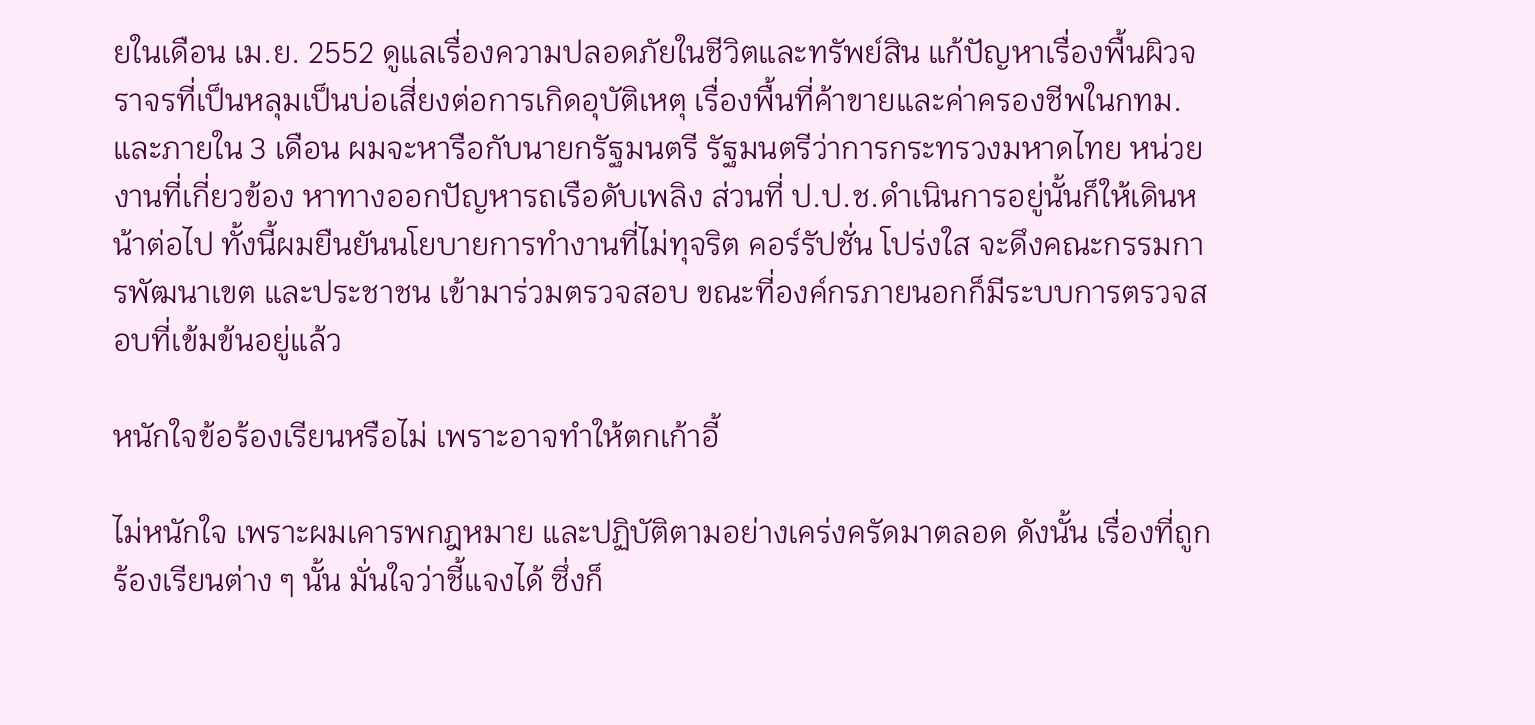ยในเดือน เม.ย. 2552 ดูแลเรื่องความปลอดภัยในชีวิตและทรัพย์สิน แก้ปัญหาเรื่องพื้นผิวจราจรที่เป็นหลุมเป็นบ่อเสี่ยงต่อการเกิดอุบัติเหตุ เรื่องพื้นที่ค้าขายและค่าครองชีพในกทม. และภายใน 3 เดือน ผมจะหารือกับนายกรัฐมนตรี รัฐมนตรีว่าการกระทรวงมหาดไทย หน่วยงานที่เกี่ยวข้อง หาทางออกปัญหารถเรือดับเพลิง ส่วนที่ ป.ป.ช.ดำเนินการอยู่นั้นก็ให้เดินหน้าต่อไป ทั้งนี้ผมยืนยันนโยบายการทำงานที่ไม่ทุจริต คอร์รัปชั่น โปร่งใส จะดึงคณะกรรมการพัฒนาเขต และประชาชน เข้ามาร่วมตรวจสอบ ขณะที่องค์กรภายนอกก็มีระบบการตรวจสอบที่เข้มข้นอยู่แล้ว

หนักใจข้อร้องเรียนหรือไม่ เพราะอาจทำให้ตกเก้าอี้

ไม่หนักใจ เพราะผมเคารพกฎหมาย และปฏิบัติตามอย่างเคร่งครัดมาตลอด ดังนั้น เรื่องที่ถูกร้องเรียนต่าง ๆ นั้น มั่นใจว่าชี้แจงได้ ซึ่งก็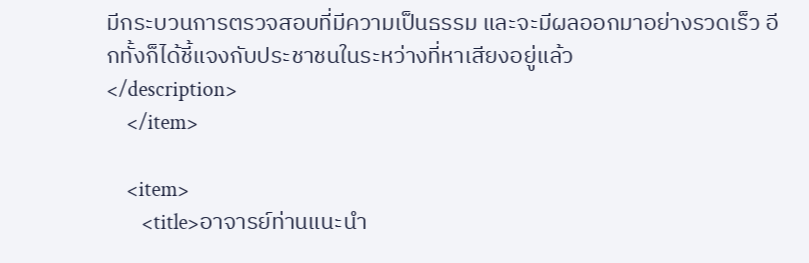มีกระบวนการตรวจสอบที่มีความเป็นธรรม และจะมีผลออกมาอย่างรวดเร็ว อีกทั้งก็ได้ชี้แจงกับประชาชนในระหว่างที่หาเสียงอยู่แล้ว
</description>
    </item>

    <item>
       <title>อาจารย์ท่านแนะนำ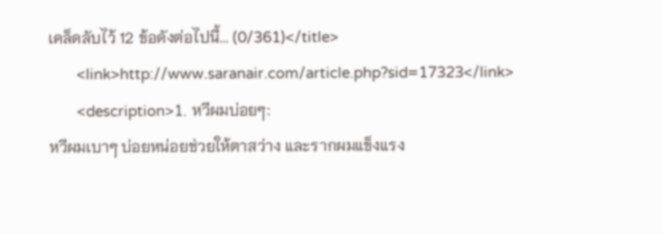เคล็ดลับไว้ 12 ข้อดังต่อไปนี้... (0/361)</title>
       <link>http://www.saranair.com/article.php?sid=17323</link>
       <description>1. หวีผมบ่อยๆ:
หวีผมเบาๆ บ่อยหน่อยช่วยให้ตาสว่าง และรากผมแข็งแรง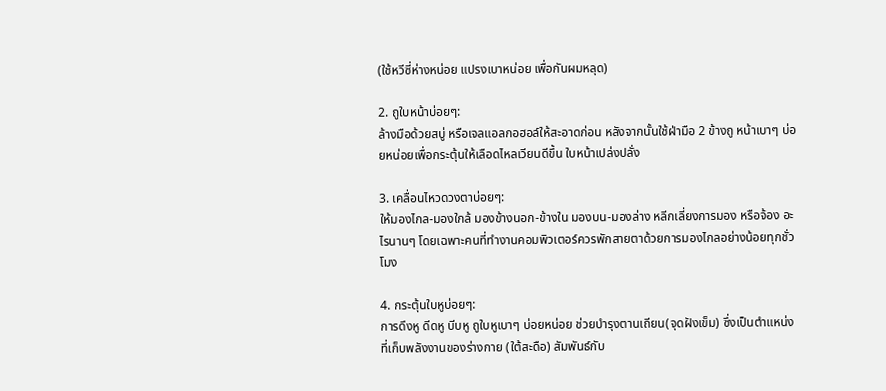(ใช้หวีซี่ห่างหน่อย แปรงเบาหน่อย เพื่อกันผมหลุด)

2. ถูใบหน้าบ่อยๆ:
ล้างมือด้วยสบู่ หรือเจลแอลกอฮอล์ให้สะอาดก่อน หลังจากนั้นใช้ฝ่ามือ 2 ข้างถู หน้าเบาๆ บ่อยหน่อยเพื่อกระตุ้นให้เลือดไหลเวียนดีขึ้น ใบหน้าเปล่งปลั่ง

3. เคลื่อนไหวดวงตาบ่อยๆ:
ให้มองไกล-มองใกล้ มองข้างนอก-ข้างใน มองบน-มองล่าง หลีกเลี่ยงการมอง หรือจ้อง อะไรนานๆ โดยเฉพาะคนที่ทำงานคอมพิวเตอร์ควรพักสายตาด้วยการมองไกลอย่างน้อยทุกชั่วโมง

4. กระตุ้นใบหูบ่อยๆ:
การดึงหู ดีดหู บีบหู ถูใบหูเบาๆ บ่อยหน่อย ช่วยบำรุงตานเถียน(จุดฝังเข็ม) ซึ่งเป็นตำแหน่งที่เก็บพลังงานของร่างกาย (ใต้สะดือ) สัมพันธ์กับ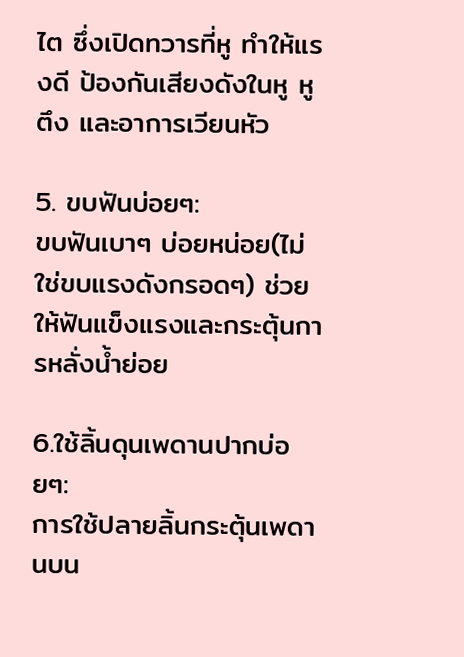ไต ซึ่งเปิดทวารที่หู ทำให้แรงดี ป้องกันเสียงดังในหู หูตึง และอาการเวียนหัว

5. ขบฟันบ่อยๆ:
ขบฟันเบาๆ บ่อยหน่อย(ไม่ใช่ขบแรงดังกรอดๆ) ช่วยให้ฟันแข็งแรงและกระตุ้นการหลั่งน้ำย่อย

6.ใช้ลิ้นดุนเพดานปากบ่อยๆ:
การใช้ปลายลิ้นกระตุ้นเพดานบน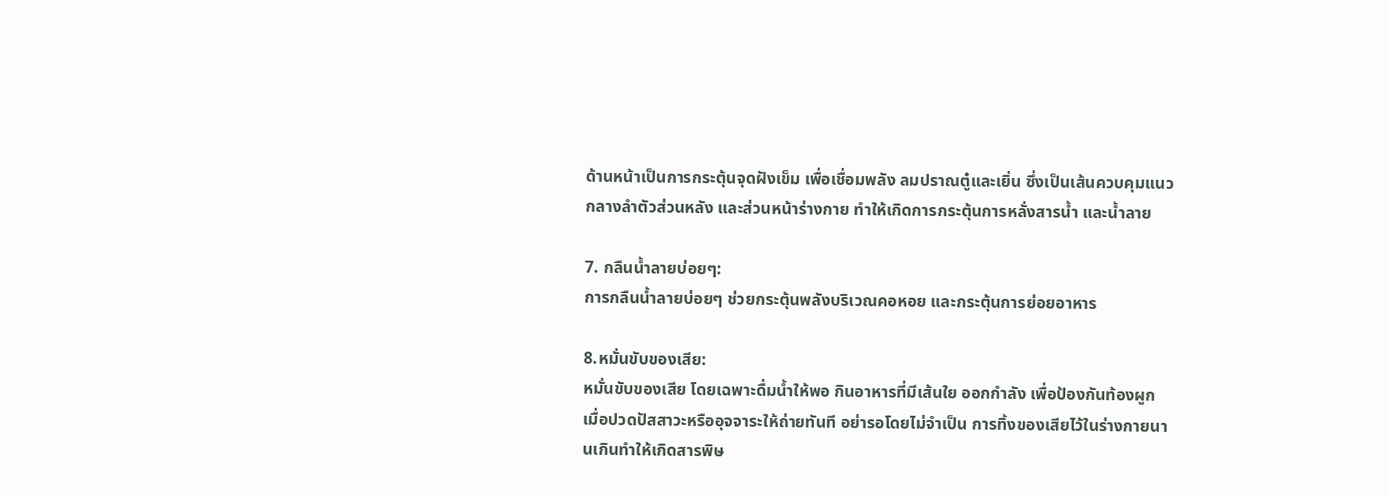ด้านหน้าเป็นการกระตุ้นจุดฝังเข็ม เพื่อเชื่อมพลัง ลมปราณตู๋และเยิ่น ซึ่งเป็นเส้นควบคุมแนวกลางลำตัวส่วนหลัง และส่วนหน้าร่างกาย ทำให้เกิดการกระตุ้นการหลั่งสารน้ำ และน้ำลาย

7. กลืนน้ำลายบ่อยๆ:
การกลืนน้ำลายบ่อยๆ ช่วยกระตุ้นพลังบริเวณคอหอย และกระตุ้นการย่อยอาหาร

8.หมั่นขับของเสีย:
หมั่นขับของเสีย โดยเฉพาะดื่มน้ำให้พอ กินอาหารที่มีเส้นใย ออกกำลัง เพื่อป้องกันท้องผูก เมื่อปวดปัสสาวะหรืออุจจาระให้ถ่ายทันที อย่ารอโดยไม่จำเป็น การทิ้งของเสียไว้ในร่างกายนานเกินทำให้เกิดสารพิษ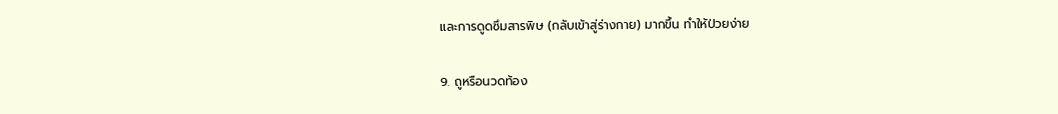และการดูดซึมสารพิษ (กลับเข้าสู่ร่างกาย) มากขึ้น ทำให้ป่วยง่าย

9. ถูหรือนวดท้อง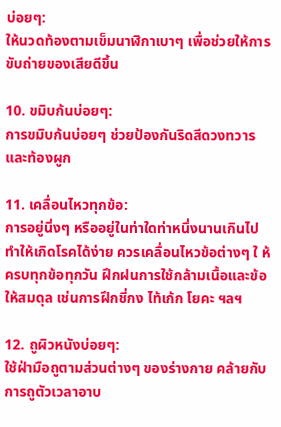บ่อยๆ:
ให้นวดท้องตามเข็มนาฬิกาเบาๆ เพื่อช่วยให้การขับถ่ายของเสียดีขึ้น

10. ขมิบก้นบ่อยๆ:
การขมิบก้นบ่อยๆ ช่วยป้องกันริดสีดวงทวาร และท้องผูก

11. เคลื่อนไหวทุกข้อ:
การอยู่นิ่งๆ หรืออยู่ในท่าใดท่าหนึ่งนานเกินไป ทำให้เกิดโรคได้ง่าย ควรเคลื่อนไหวข้อต่างๆ ใ ห้ครบทุกข้อทุกวัน ฝึกฝนการใช้กล้ามเนื้อและข้อให้สมดุล เช่นการฝึกชี่กง ไท้เก้ก โยคะ ฯลฯ

12. ถูผิวหนังบ่อยๆ:
ใช้ฝ่ามือถูตามส่วนต่างๆ ของร่างกาย คล้ายกับการถูตัวเวลาอาบ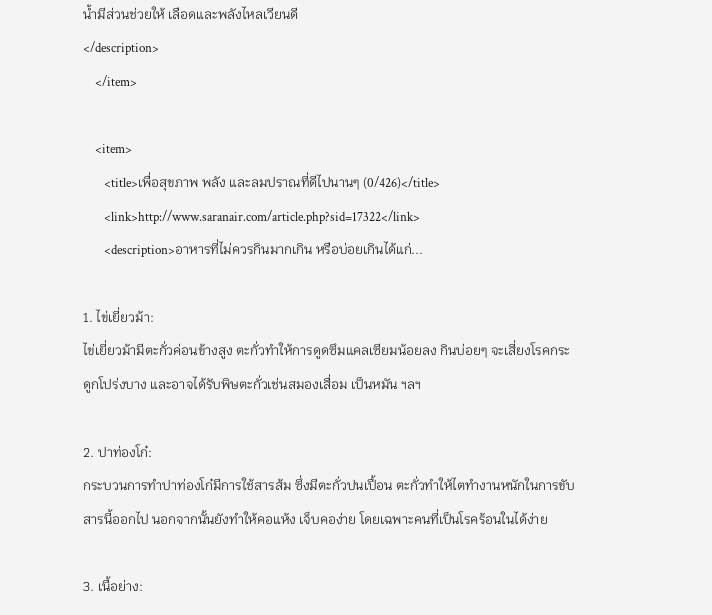น้ำมีส่วนช่วยให้ เลือดและพลังไหลเวียนดี
</description>
    </item>

    <item>
       <title>เพื่อสุขภาพ พลัง และลมปราณที่ดีไปนานๆ (0/426)</title>
       <link>http://www.saranair.com/article.php?sid=17322</link>
       <description>อาหารที่ไม่ควรกินมากเกิน หรือบ่อยเกินได้แก่...

1. ไข่เยี่ยวม้า:
ไข่เยี่ยวม้ามีตะกั่วค่อนข้างสูง ตะกั่วทำให้การดูดซึมแคลเซียมน้อยลง กินบ่อยๆ จะเสี่ยงโรคกระดูกโปร่งบาง และอาจได้รับพิษตะกั่วเช่นสมองเสื่อม เป็นหมัน ฯลฯ

2. ปาท่องโก๋:
กระบวนการทำปาท่องโก๋มีการใช้สารส้ม ซึ่งมีตะกั่วปนเปื้อน ตะกั่วทำให้ไตทำงานหนักในการขับสารนี้ออกไป นอกจากนั้นยังทำให้คอแห้ง เจ็บคอง่าย โดยเฉพาะคนที่เป็นโรคร้อนในได้ง่าย

3. เนื้อย่าง: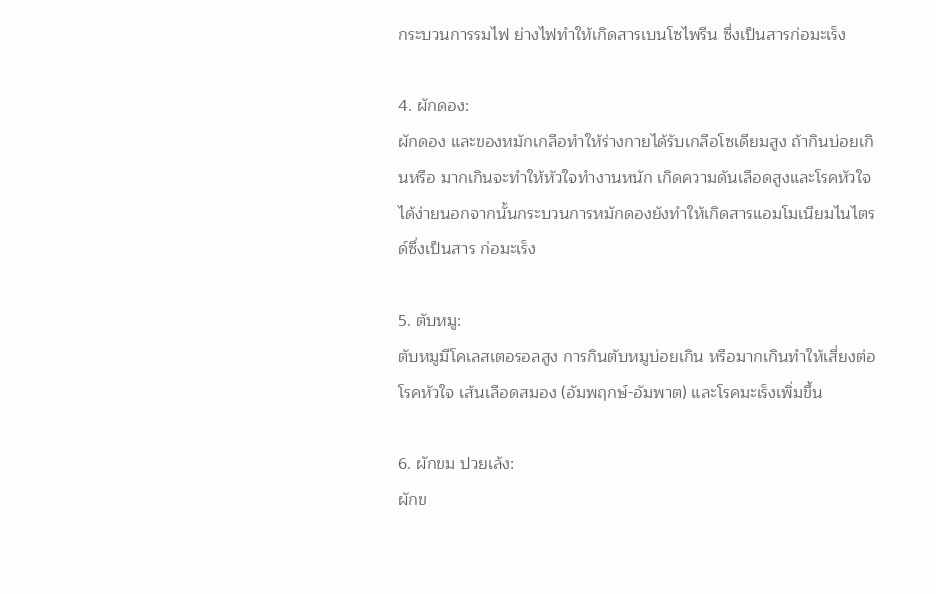กระบวนการรมไฟ ย่างไฟทำให้เกิดสารเบนโซไพรีน ซึ่งเป็นสารก่อมะเร็ง

4. ผักดอง:
ผักดอง และของหมักเกลือทำให้ร่างกายได้รับเกลือโซเดียมสูง ถ้ากินบ่อยเกินหรือ มากเกินจะทำให้หัวใจทำงานหนัก เกิดความดันเลือดสูงและโรคหัวใจได้ง่ายนอกจากนั้นกระบวนการหมักดองยังทำให้เกิดสารแอมโมเนียมไนไตรด์ซึ่งเป็นสาร ก่อมะเร็ง

5. ตับหมู:
ตับหมูมีโคเลสเตอรอลสูง การกินตับหมูบ่อยเกิน หรือมากเกินทำให้เสี่ยงต่อโรคหัวใจ เส้นเลือดสมอง (อัมพฤกษ์-อัมพาต) และโรคมะเร็งเพิ่มขึ้น

6. ผักขม ปวยเล้ง:
ผักข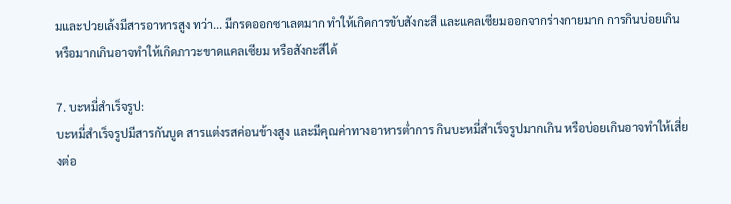มและปวยเล้งมีสารอาหารสูง ทว่า... มีกรดออกซาเลตมาก ทำให้เกิดการขับสังกะสี และแคลเซียมออกจากร่างกายมาก การกินบ่อยเกิน หรือมากเกินอาจทำให้เกิดภาวะขาดแคลเซียม หรือสังกะสีได้

7. บะหมี่สำเร็จรูป:
บะหมี่สำเร็จรูปมีสารกันบูด สารแต่งรสค่อนข้างสูง และมีคุณค่าทางอาหารต่ำการ กินบะหมี่สำเร็จรูปมากเกิน หรือบ่อยเกินอาจทำให้เสี่ยงต่อ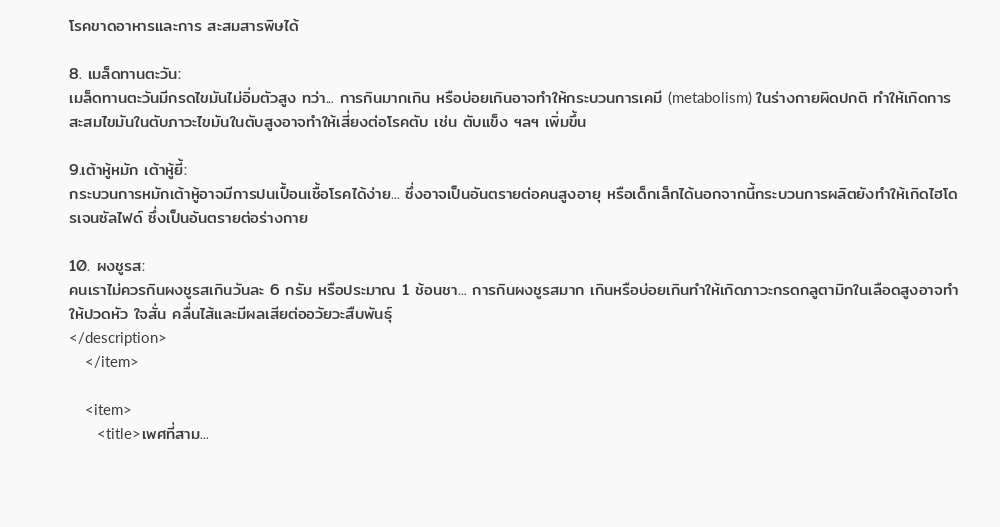โรคขาดอาหารและการ สะสมสารพิษได้

8. เมล็ดทานตะวัน:
เมล็ดทานตะวันมีกรดไขมันไม่อิ่มตัวสูง ทว่า... การกินมากเกิน หรือบ่อยเกินอาจทำให้กระบวนการเคมี (metabolism) ในร่างกายผิดปกติ ทำให้เกิดการสะสมไขมันในตับภาวะไขมันในตับสูงอาจทำให้เสี่ยงต่อโรคตับ เช่น ตับแข็ง ฯลฯ เพิ่มขึ้น

9.เต้าหู้หมัก เต้าหู้ยี้:
กระบวนการหมักเต้าหู้อาจมีการปนเปื้อนเชื้อโรคได้ง่าย... ซึ่งอาจเป็นอันตรายต่อคนสูงอายุ หรือเด็กเล็กได้นอกจากนี้กระบวนการผลิตยังทำให้เกิดไฮโดรเจนซัลไฟด์ ซึ่งเป็นอันตรายต่อร่างกาย

10. ผงชูรส:
คนเราไม่ควรกินผงชูรสเกินวันละ 6 กรัม หรือประมาณ 1 ช้อนชา... การกินผงชูรสมาก เกินหรือบ่อยเกินทำให้เกิดภาวะกรดกลูตามิกในเลือดสูงอาจทำให้ปวดหัว ใจสั่น คลื่นไส้และมีผลเสียต่ออวัยวะสืบพันธุ์
</description>
    </item>

    <item>
       <title>เพศที่สาม...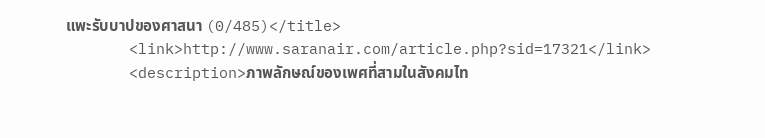แพะรับบาปของศาสนา (0/485)</title>
       <link>http://www.saranair.com/article.php?sid=17321</link>
       <description>ภาพลักษณ์ของเพศที่สามในสังคมไท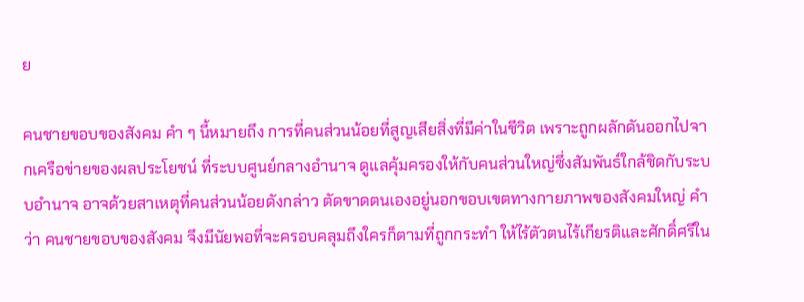ย

คนชายขอบของสังคม คำ ๆ นี้หมายถึง การที่คนส่วนน้อยที่สูญเสียสิ่งที่มีค่าในชีวิต เพราะถูกผลักดันออกไปจากเครือข่ายของผลประโยชน์ ที่ระบบศูนย์กลางอำนาจ ดูแลคุ้มครองให้กับคนส่วนใหญ่ซึ่งสัมพันธ์ใกล้ชิดกับระบบอำนาจ อาจด้วยสาเหตุที่คนส่วนน้อยดังกล่าว ตัดขาดตนเองอยู่นอกขอบเขตทางกายภาพของสังคมใหญ่ คำว่า คนชายขอบของสังคม จึงมีนัยพอที่จะครอบคลุมถึงใครก็ตามที่ถูกกระทำ ให้ไร้ตัวตนไร้เกียรติและศักดิ์ศรีใน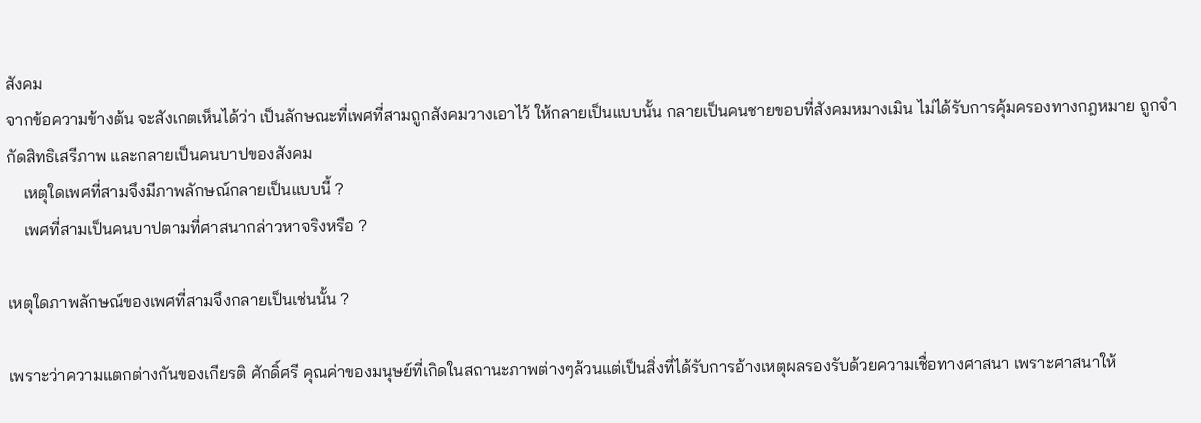สังคม
จากข้อความข้างต้น จะสังเกตเห็นได้ว่า เป็นลักษณะที่เพศที่สามถูกสังคมวางเอาไว้ ให้กลายเป็นแบบนั้น กลายเป็นคนชายขอบที่สังคมหมางเมิน ไม่ได้รับการคุ้มครองทางกฎหมาย ถูกจำกัดสิทธิเสรีภาพ และกลายเป็นคนบาปของสังคม
    เหตุใดเพศที่สามจึงมีภาพลักษณ์กลายเป็นแบบนี้ ?
    เพศที่สามเป็นคนบาปตามที่ศาสนากล่าวหาจริงหรือ ?

เหตุใดภาพลักษณ์ของเพศที่สามจึงกลายเป็นเช่นนั้น ?

เพราะว่าความแตกต่างกันของเกียรติ ศักดิ์ศรี คุณค่าของมนุษย์ที่เกิดในสถานะภาพต่างๆล้วนแต่เป็นสิ่งที่ได้รับการอ้างเหตุผลรองรับด้วยความเชื่อทางศาสนา เพราะศาสนาให้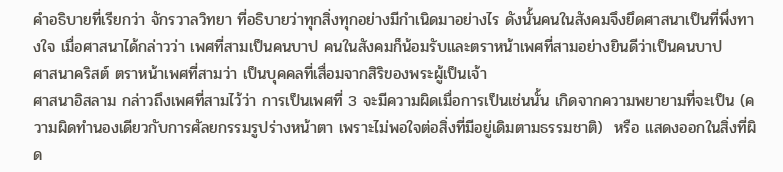คำอธิบายที่เรียกว่า จักรวาลวิทยา ที่อธิบายว่าทุกสิ่งทุกอย่างมีกำเนิดมาอย่างไร ดังนั้นคนในสังคมจึงยึดศาสนาเป็นที่พึ่งทางใจ เมื่อศาสนาได้กล่าวว่า เพศที่สามเป็นคนบาป คนในสังคมก็น้อมรับและตราหน้าเพศที่สามอย่างยินดีว่าเป็นคนบาป
ศาสนาคริสต์ ตราหน้าเพศที่สามว่า เป็นบุคคลที่เสื่อมจากสิริของพระผู้เป็นเจ้า
ศาสนาอิสลาม กล่าวถึงเพศที่สามไว้ว่า การเป็นเพศที่ 3 จะมีความผิดเมื่อการเป็นเช่นนั้น เกิดจากความพยายามที่จะเป็น (ความผิดทำนองเดียวกับการศัลยกรรมรูปร่างหน้าตา เพราะไม่พอใจต่อสิ่งที่มีอยู่เดิมตามธรรมชาติ)  หรือ แสดงออกในสิ่งที่ผิด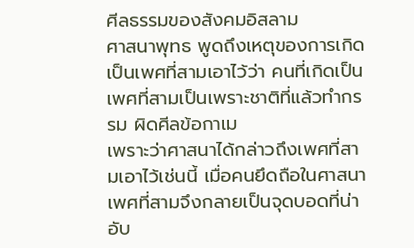ศีลธรรมของสังคมอิสลาม
ศาสนาพุทธ พูดถึงเหตุของการเกิดเป็นเพศที่สามเอาไว้ว่า คนที่เกิดเป็นเพศที่สามเป็นเพราะชาติที่แล้วทำกรรม ผิดศีลข้อกาเม
เพราะว่าศาสนาได้กล่าวถึงเพศที่สามเอาไว้เช่นนี้ เมื่อคนยึดถือในศาสนา เพศที่สามจึงกลายเป็นจุดบอดที่น่าอับ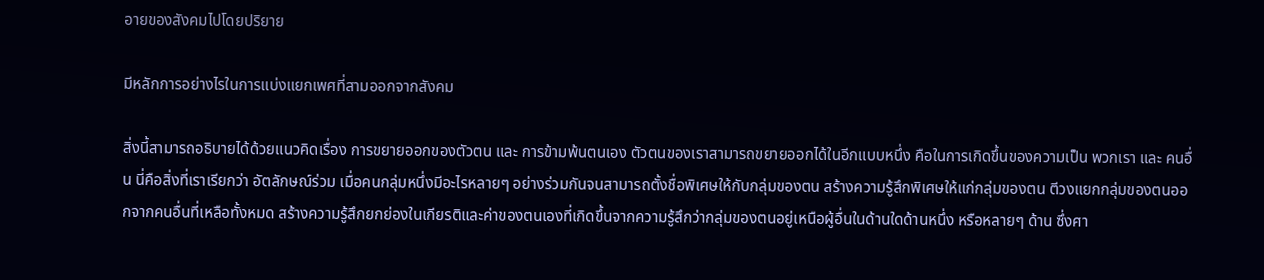อายของสังคมไปโดยปริยาย

มีหลักการอย่างไรในการแบ่งแยกเพศที่สามออกจากสังคม

สิ่งนี้สามารถอธิบายได้ด้วยแนวคิดเรื่อง การขยายออกของตัวตน และ การข้ามพ้นตนเอง ตัวตนของเราสามารถขยายออกได้ในอีกแบบหนึ่ง คือในการเกิดขึ้นของความเป็น พวกเรา และ คนอื่น นี่คือสิ่งที่เราเรียกว่า อัตลักษณ์ร่วม เมื่อคนกลุ่มหนึ่งมีอะไรหลายๆ อย่างร่วมกันจนสามารถตั้งชื่อพิเศษให้กับกลุ่มของตน สร้างความรู้สึกพิเศษให้แก่กลุ่มของตน ตีวงแยกกลุ่มของตนออกจากคนอื่นที่เหลือทั้งหมด สร้างความรู้สึกยกย่องในเกียรติและค่าของตนเองที่เกิดขึ้นจากความรู้สึกว่ากลุ่มของตนอยู่เหนือผู้อื่นในด้านใดด้านหนึ่ง หรือหลายๆ ด้าน ซึ่งศา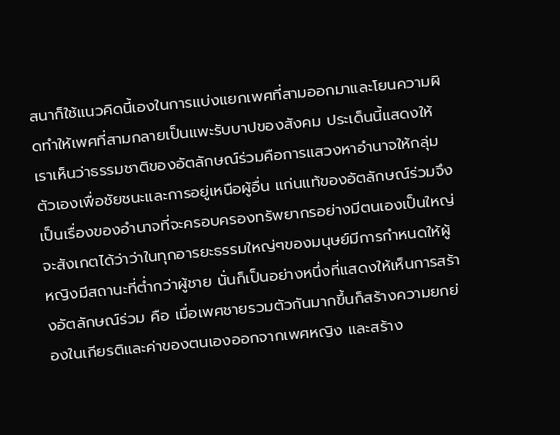สนาก็ใช้แนวคิดนี้เองในการแบ่งแยกเพศที่สามออกมาและโยนความผิดทำให้เพศที่สามกลายเป็นแพะรับบาปของสังคม ประเด็นนี้แสดงให้เราเห็นว่าธรรมชาติของอัตลักษณ์ร่วมคือการแสวงหาอำนาจให้กลุ่มตัวเองเพื่อชัยชนะและการอยู่เหนือผู้อื่น แก่นแท้ของอัตลักษณ์ร่วมจึงเป็นเรื่องของอำนาจที่จะครอบครองทรัพยากรอย่างมีตนเองเป็นใหญ่
จะสังเกตได้ว่าว่าในทุกอารยะธรรมใหญ่ๆของมนุษย์มีการกำหนดให้ผู้หญิงมีสถานะที่ตํ่ากว่าผู้ชาย นั่นก็เป็นอย่างหนึ่งที่แสดงให้เห็นการสร้างอัตลักษณ์ร่วม คือ เมื่อเพศชายรวมตัวกันมากขึ้นก็สร้างความยกย่องในเกียรติและค่าของตนเองออกจากเพศหญิง และสร้าง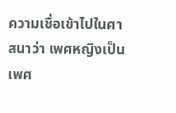ความเชื่อเข้าไปในศาสนาว่า เพศหญิงเป็นเพศ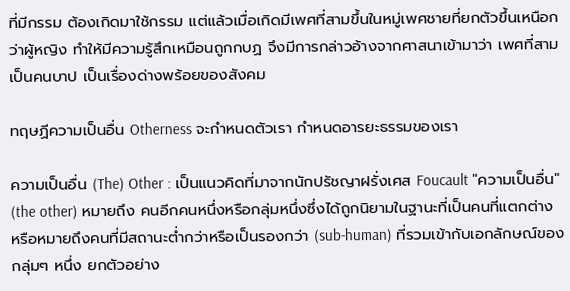ที่มีกรรม ต้องเกิดมาใช้กรรม แต่แล้วเมื่อเกิดมีเพศที่สามขึ้นในหมู่เพศชายที่ยกตัวขึ้นเหนือกว่าผู้หญิง ทำให้มีความรู้สึกเหมือนถูกกบฏ จึงมีการกล่าวอ้างจากศาสนาเข้ามาว่า เพศที่สามเป็นคนบาป เป็นเรื่องด่างพร้อยของสังคม

ทฤษฏีความเป็นอื่น Otherness จะกำหนดตัวเรา กำหนดอารยะธรรมของเรา

ความเป็นอื่น (The) Other : เป็นแนวคิดที่มาจากนักปรัชญาฝรั่งเศส Foucault "ความเป็นอื่น" (the other) หมายถึง คนอีกคนหนึ่งหรือกลุ่มหนึ่งซึ่งได้ถูกนิยามในฐานะที่เป็นคนที่แตกต่าง หรือหมายถึงคนที่มีสถานะต่ำกว่าหรือเป็นรองกว่า (sub-human) ที่รวมเข้ากับเอกลักษณ์ของกลุ่มๆ หนึ่ง ยกตัวอย่าง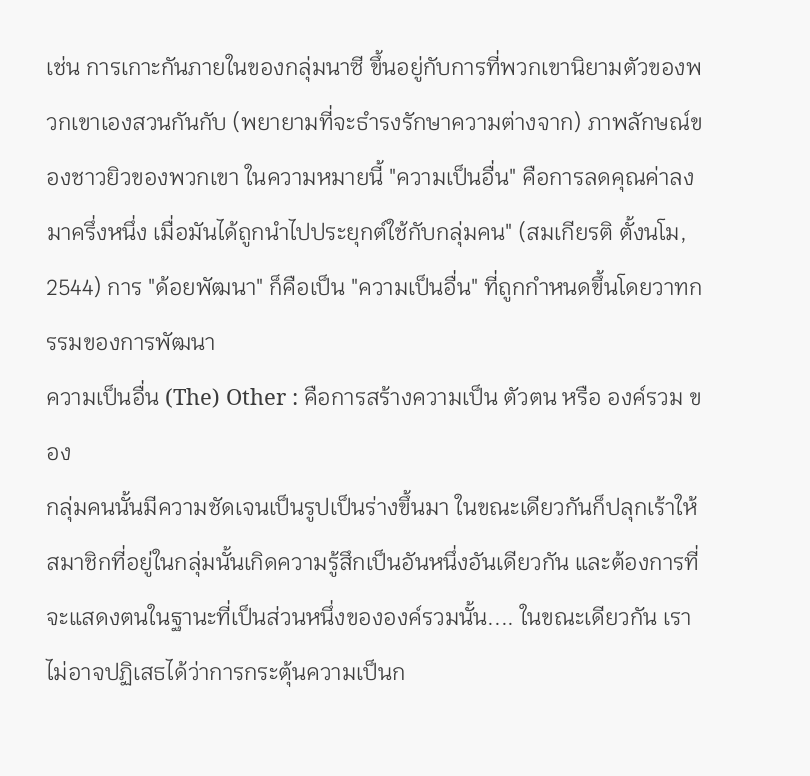เช่น การเกาะกันภายในของกลุ่มนาซี ขึ้นอยู่กับการที่พวกเขานิยามตัวของพวกเขาเองสวนกันกับ (พยายามที่จะธำรงรักษาความต่างจาก) ภาพลักษณ์ของชาวยิวของพวกเขา ในความหมายนี้ "ความเป็นอื่น" คือการลดคุณค่าลงมาครึ่งหนึ่ง เมื่อมันได้ถูกนำไปประยุกต์ใช้กับกลุ่มคน" (สมเกียรติ ตั้งนโม, 2544) การ "ด้อยพัฒนา" ก็คือเป็น "ความเป็นอื่น" ที่ถูกกำหนดขึ้นโดยวาทกรรมของการพัฒนา
ความเป็นอื่น (The) Other : คือการสร้างความเป็น ตัวตน หรือ องค์รวม ของ
กลุ่มคนนั้นมีความชัดเจนเป็นรูปเป็นร่างขึ้นมา ในขณะเดียวกันก็ปลุกเร้าให้สมาชิกที่อยู่ในกลุ่มนั้นเกิดความรู้สึกเป็นอันหนึ่งอันเดียวกัน และต้องการที่จะแสดงตนในฐานะที่เป็นส่วนหนึ่งขององค์รวมนั้น.... ในขณะเดียวกัน เราไม่อาจปฏิเสธได้ว่าการกระตุ้นความเป็นก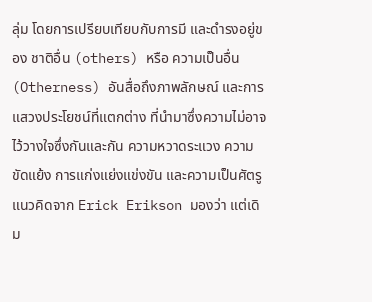ลุ่ม โดยการเปรียบเทียบกับการมี และดำรงอยู่ของ ชาติอื่น (others) หรือ ความเป็นอื่น (Otherness) อันสื่อถึงภาพลักษณ์ และการแสวงประโยชน์ที่แตกต่าง ที่นำมาซึ่งความไม่อาจไว้วางใจซึ่งกันและกัน ความหวาดระแวง ความขัดแย้ง การแก่งแย่งแข่งขัน และความเป็นศัตรู
แนวคิดจาก Erick Erikson มองว่า แต่เดิม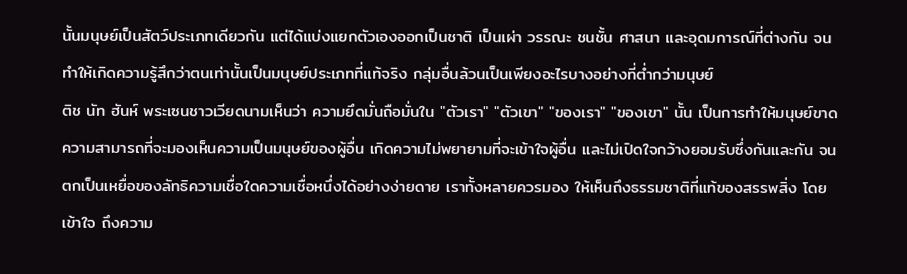นั้นมนุษย์เป็นสัตว์ประเภทเดียวกัน แต่ได้แบ่งแยกตัวเองออกเป็นชาติ เป็นเผ่า วรรณะ ชนชั้น ศาสนา และอุดมการณ์ที่ต่างกัน จนทำให้เกิดความรู้สึกว่าตนเท่านั้นเป็นมนุษย์ประเภทที่แท้จริง กลุ่มอื่นล้วนเป็นเพียงอะไรบางอย่างที่ต่ำกว่ามนุษย์
ติช นัท ฮันห์ พระเซนชาวเวียดนามเห็นว่า ความยึดมั่นถือมั่นใน "ตัวเรา" "ตัวเขา" "ของเรา" "ของเขา" นั้น เป็นการทำให้มนุษย์ขาดความสามารถที่จะมองเห็นความเป็นมนุษย์ของผู้อื่น เกิดความไม่พยายามที่จะเข้าใจผู้อื่น และไม่เปิดใจกว้างยอมรับซึ่งกันและกัน จนตกเป็นเหยื่อของลัทธิความเชื่อใดความเชื่อหนึ่งได้อย่างง่ายดาย เราทั้งหลายควรมอง ให้เห็นถึงธรรมชาติที่แท้ของสรรพสิ่ง โดยเข้าใจ ถึงความ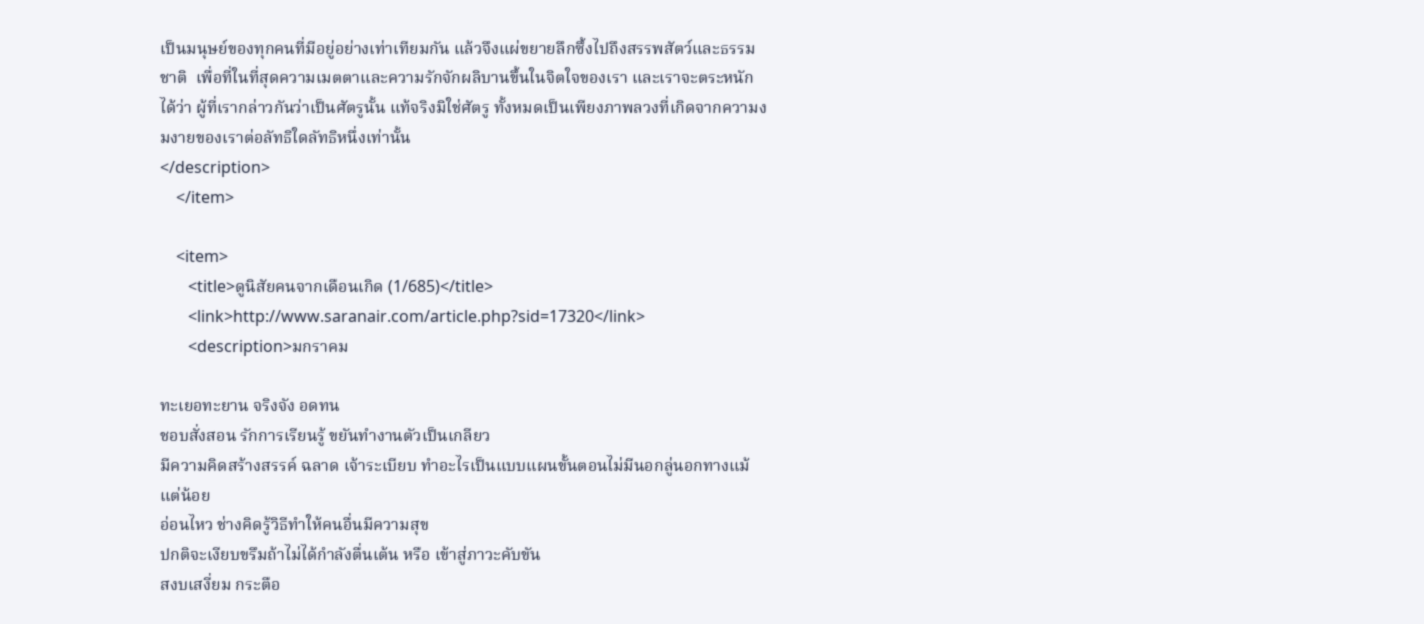เป็นมนุษย์ของทุกคนที่มีอยู่อย่างเท่าเทียมกัน แล้วจึงแผ่ขยายลึกซึ้งไปถึงสรรพสัตว์และธรรมชาติ  เพื่อที่ในที่สุดความเมตตาและความรักจักผลิบานขึ้นในจิตใจของเรา และเราจะตระหนักได้ว่า ผู้ที่เรากล่าวกันว่าเป็นศัตรูนั้น แท้จริงมิใช่ศัตรู ทั้งหมดเป็นเพียงภาพลวงที่เกิดจากความงมงายของเราต่อลัทธิใดลัทธิหนึ่งเท่านั้น
</description>
    </item>

    <item>
       <title>ดูนิสัยคนจากเดือนเกิด (1/685)</title>
       <link>http://www.saranair.com/article.php?sid=17320</link>
       <description>มกราคม

ทะเยอทะยาน จริงจัง อดทน
ชอบสั่งสอน รักการเรียนรู้ ขยันทำงานตัวเป็นเกลียว
มีความคิดสร้างสรรค์ ฉลาด เจ้าระเบียบ ทำอะไรเป็นแบบแผนขั้นตอนไม่มีนอกลู่นอกทางแม้แต่น้อย
อ่อนไหว ช่างคิดรู้วิธีทำให้คนอื่นมีความสุข
ปกติจะเงียบขรึมถ้าไม่ได้กำลังตื่นเต้น หรือ เข้าสู่ภาวะคับขัน
สงบเสงี่ยม กระตือ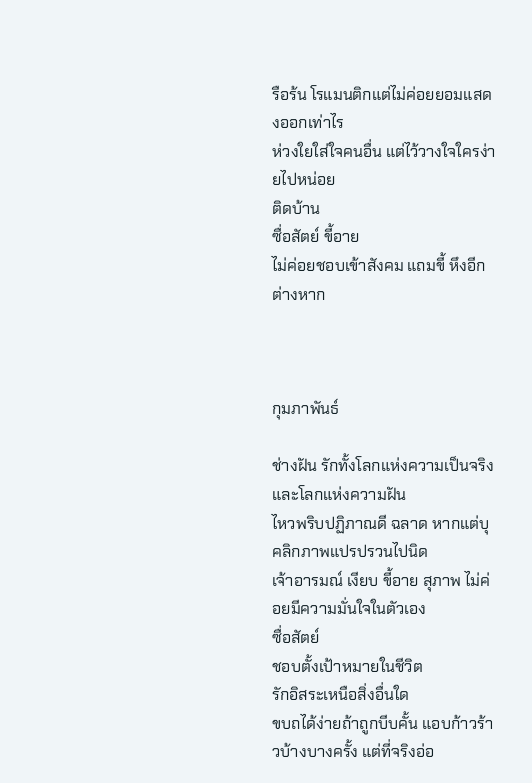รือร้น โรแมนติกแต่ไม่ค่อยยอมแสดงออกเท่าไร
ห่วงใยใส่ใจคนอื่น แต่ไว้วางใจใครง่ายไปหน่อย
ติดบ้าน
ซื่อสัตย์ ขี้อาย
ไม่ค่อยชอบเข้าสังคม แถมขี้ หึงอีกต่างหาก



กุมภาพันธ์

ช่างฝัน รักทั้งโลกแห่งความเป็นจริงและโลกแห่งความฝัน
ไหวพริบปฏิภาณดี ฉลาด หากแต่บุคลิกภาพแปรปรวนไปนิด
เจ้าอารมณ์ เงียบ ขี้อาย สุภาพ ไม่ค่อยมีความมั่นใจในตัวเอง
ซื่อสัตย์
ชอบตั้งเป้าหมายในชีวิต
รักอิสระเหนือสิ่งอื่นใด
ขบถได้ง่ายถ้าถูกบีบคั้น แอบก้าวร้าวบ้างบางครั้ง แต่ที่จริงอ่อ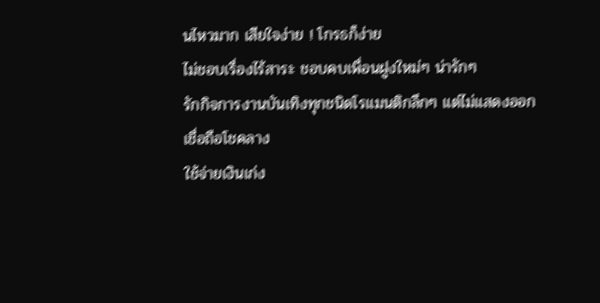นไหวมาก เสียใจง่าย ! โกรธก็ง่าย
ไม่ชอบเรื่องไร้สาระ ชอบคบเพื่อนฝูงใหม่ๆ น่ารักๆ
รักกิจการงานบันเทิงทุกชนิดโรแมนติกลึกๆ แต่ไม่แสดงออก
เชื่อถือโชคลาง
ใช้จ่ายเงินเก่ง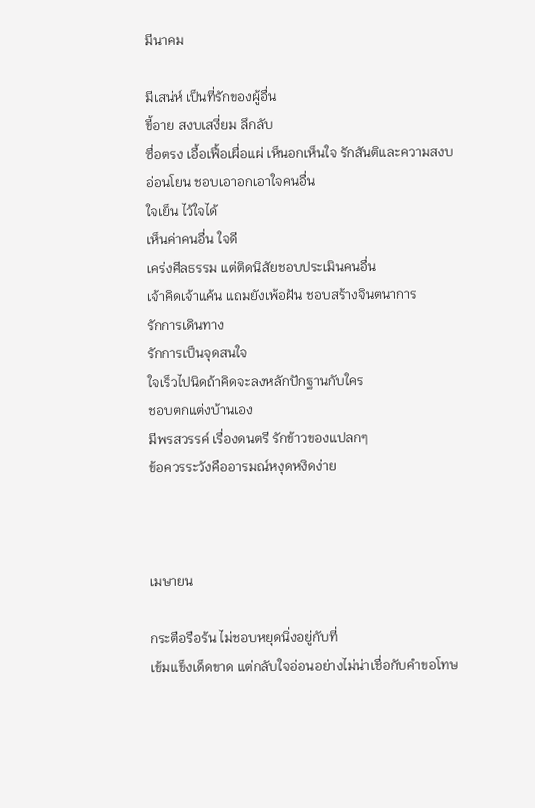มีนาคม

มีเสน่ห์ เป็นที่รักของผู้อื่น
ขี้อาย สงบเสงี่ยม ลึกลับ
ซื่อตรง เอื้อเฟื้อเผื่อแผ่ เห็นอกเห็นใจ รักสันติและความสงบ
อ่อนโยน ชอบเอาอกเอาใจคนอื่น
ใจเย็น ไว้ใจได้
เห็นค่าคนอื่น ใจดี
เคร่งศีลธรรม แต่ติดนิสัยชอบประเมินคนอื่น
เจ้าคิดเจ้าแค้น แถมยังเพ้อฝัน ชอบสร้างจินตนาการ
รักการเดินทาง
รักการเป็นจุดสนใจ
ใจเร็วไปนิดถ้าคิดจะลงหลักปักฐานกับใคร
ชอบตกแต่งบ้านเอง
มีพรสวรรค์ เรื่องดนตรี รักข้าวของแปลกๆ
ข้อควรระวังคืออารมณ์หงุดหงิดง่าย



เมษายน

กระตือรือร้น ไม่ชอบหยุดนิ่งอยู่กับที่
เข้มแข็งเด็ดขาด แต่กลับใจอ่อนอย่างไม่น่าเชื่อกับคำขอโทษ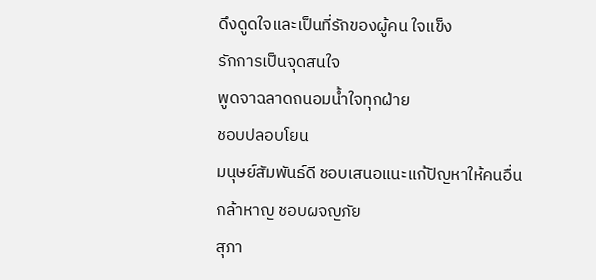ดึงดูดใจและเป็นที่รักของผู้คน ใจแข็ง
รักการเป็นจุดสนใจ
พูดจาฉลาดถนอมน้ำใจทุกฝ่าย
ชอบปลอบโยน
มนุษย์สัมพันธ์ดี ชอบเสนอแนะแก้ปัญหาให้คนอื่น
กล้าหาญ ชอบผจญภัย
สุภา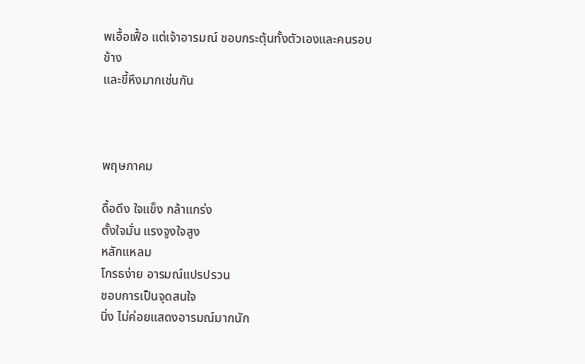พเอื้อเฟื้อ แต่เจ้าอารมณ์ ชอบกระตุ้นทั้งตัวเองและคนรอบข้าง
และขี้หึงมากเช่นกัน



พฤษภาคม

ดื้อดึง ใจแข็ง กล้าแกร่ง
ตั้งใจมั่น แรงจูงใจสูง
หลักแหลม
โกรธง่าย อารมณ์แปรปรวน
ชอบการเป็นจุดสนใจ
นิ่ง ไม่ค่อยแสดงอารมณ์มากนัก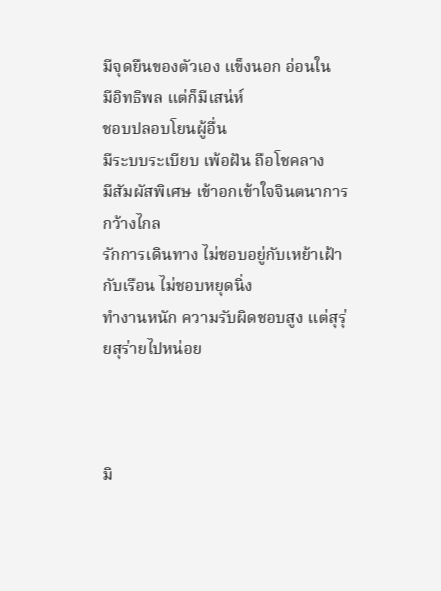มีจุดยืนของตัวเอง แข็งนอก อ่อนใน
มีอิทธิพล แต่ก็มีเสน่ห์
ชอบปลอบโยนผู้อื่น
มีระบบระเบียบ เพ้อฝัน ถือโชคลาง
มีสัมผัสพิเศษ เข้าอกเข้าใจจินตนาการกว้างไกล
รักการเดินทาง ไม่ชอบอยู่กับเหย้าเฝ้ากับเรือน ไม่ชอบหยุดนิ่ง
ทำงานหนัก ความรับผิดชอบสูง แต่สุรุ่ยสุร่ายไปหน่อย



มิ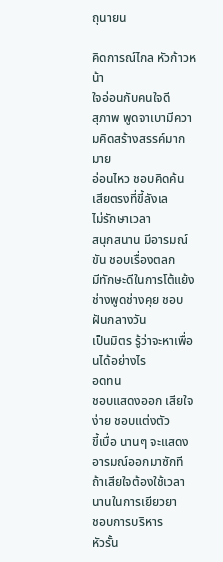ถุนายน

คิดการณ์ไกล หัวก้าวหน้า
ใจอ่อนกับคนใจดี
สุภาพ พูดจาเบามีความคิดสร้างสรรค์มากมาย
อ่อนไหว ชอบคิดค้น เสียตรงที่ขี้ลังเล
ไม่รักษาเวลา
สนุกสนาน มีอารมณ์ขัน ชอบเรื่องตลก
มีทักษะดีในการโต้แย้ง ช่างพูดช่างคุย ชอบฝันกลางวัน
เป็นมิตร รู้ว่าจะหาเพื่อนได้อย่างไร
อดทน
ชอบแสดงออก เสียใจง่าย ชอบแต่งตัว
ขี้เบื่อ นานๆ จะแสดงอารมณ์ออกมาซักที ถ้าเสียใจต้องใช้เวลานานในการเยียวยา
ชอบการบริหาร
หัวรั้น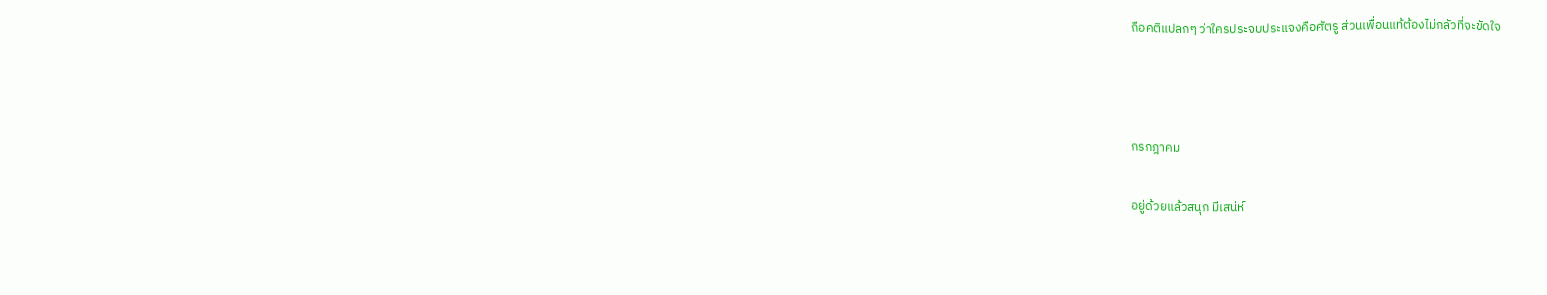ถือคติแปลกๆ ว่าใครประจบประแจงคือศัตรู ส่วนเพื่อนแท้ต้องไม่กลัวที่จะขัดใจ



กรกฎาคม

อยู่ด้วยแล้วสนุก มีเสน่ห์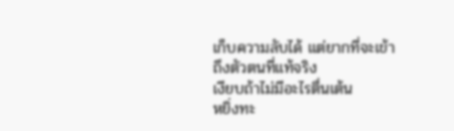เก็บความลับได้ แต่ยากที่จะเข้าถึงตัวตนที่แท้จริง
เงียบถ้าไม่มีอะไรตื่นเต้น
หยิ่งทะ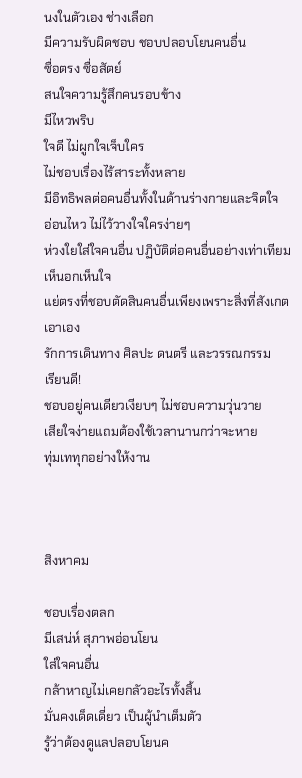นงในตัวเอง ช่างเลือก
มีความรับผิดชอบ ชอบปลอบโยนคนอื่น
ซื่อตรง ซื่อสัตย์
สนใจความรู้สึกคนรอบข้าง
มีไหวพริบ
ใจดี ไม่ผูกใจเจ็บใคร
ไม่ชอบเรื่องไร้สาระทั้งหลาย
มีอิทธิพลต่อคนอื่นทั้งในด้านร่างกายและจิตใจ
อ่อนไหว ไม่ไว้วางใจใครง่ายๆ
ห่วงใยใส่ใจคนอื่น ปฏิบัติต่อคนอื่นอย่างเท่าเทียม เห็นอกเห็นใจ
แย่ตรงที่ชอบตัดสินคนอื่นเพียงเพราะสิ่งที่สังเกตเอาเอง
รักการเดินทาง ศิลปะ ดนตรี และวรรณกรรม
เรียนดี!
ชอบอยู่คนเดียวเงียบๆ ไม่ชอบความวุ่นวาย
เสียใจง่ายแถมต้องใช้เวลานานกว่าจะหาย
ทุ่มเททุกอย่างให้งาน



สิงหาคม

ชอบเรื่องตลก
มีเสน่ห์ สุภาพอ่อนโยน
ใส่ใจคนอื่น
กล้าหาญไม่เคยกลัวอะไรทั้งสิ้น
มั่นคงเด็ดเดี่ยว เป็นผู้นำเต็มตัว
รู้ว่าต้องดูแลปลอบโยนค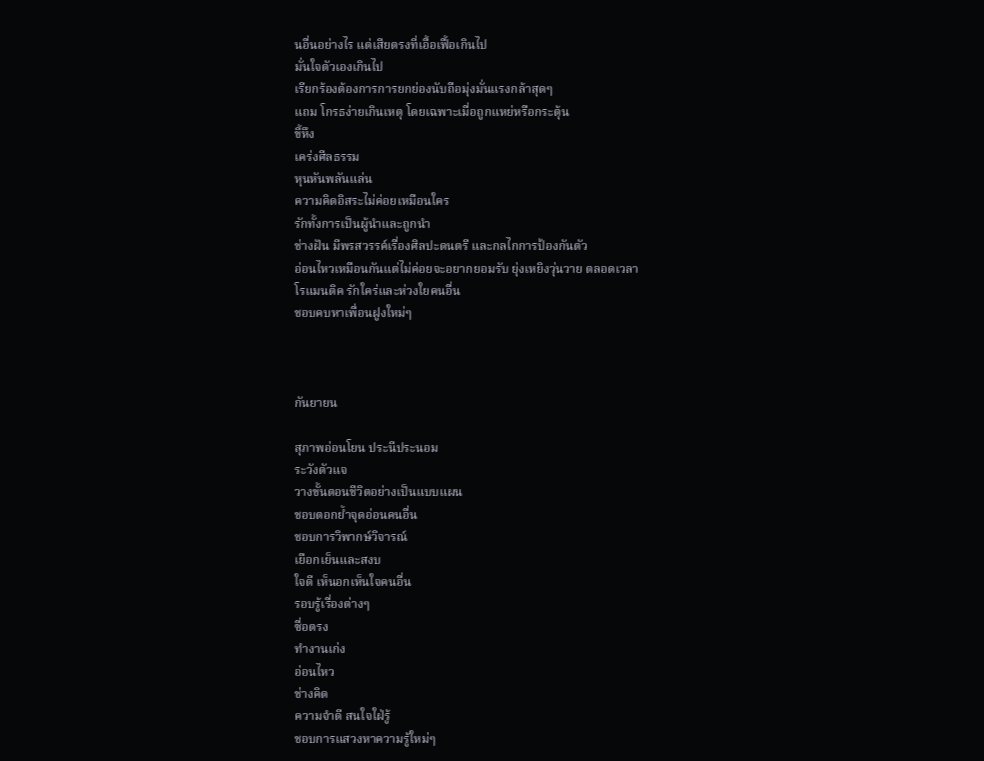นอื่นอย่างไร แต่เสียตรงที่เอื้อเฟื้อเกินไป
มั่นใจตัวเองเกินไป
เรียกร้องต้องการการยกย่องนับถือมุ่งมั่นแรงกล้าสุดๆ
แถม โกรธง่ายเกินเหตุ โดยเฉพาะเมื่อถูกแหย่หรือกระตุ้น
ขี้หึง
เคร่งศีลธรรม
หุนหันพลันแล่น
ความคิดอิสระไม่ค่อยเหมือนใคร
รักทั้งการเป็นผู้นำและถูกนำ
ช่างฝัน มีพรสวรรค์เรื่องศิลปะดนตรี และกลไกการป้องกันตัว
อ่อนไหวเหมือนกันแต่ไม่ค่อยจะอยากยอมรับ ยุ่งเหยิงวุ่นวาย ตลอดเวลา
โรแมนติค รักใคร่และห่วงใยคนอื่น
ชอบคบหาเพื่อนฝูงใหม่ๆ



กันยายน

สุภาพอ่อนโยน ประนีประนอม
ระวังตัวแจ
วางขั้นตอนชีวิตอย่างเป็นแบบแผน
ชอบตอกย้ำจุดอ่อนคนอื่น
ชอบการวิพากษ์วิจารณ์
เยือกเย็นและสงบ
ใจดี เห็นอกเห็นใจคนอื่น
รอบรู้เรื่องต่างๆ
ซื่อตรง
ทำงานเก่ง
อ่อนไหว
ช่างคิด
ความจำดี สนใจใฝ่รู้
ชอบการแสวงหาความรู้ใหม่ๆ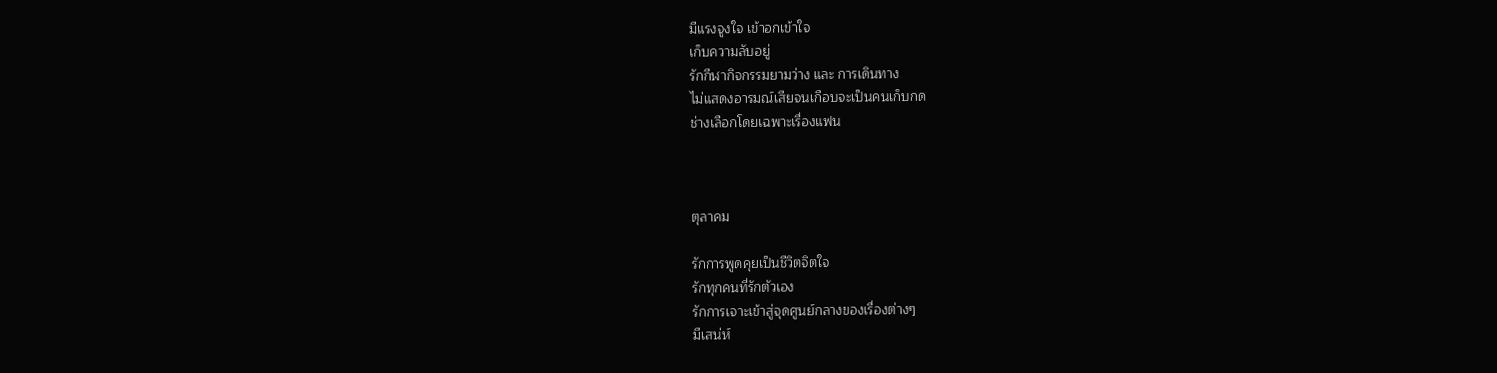มีแรงจูงใจ เข้าอกเข้าใจ
เก็บความลับอยู่
รักกีฬากิจกรรมยามว่าง และ การเดินทาง
ไม่แสดงอารมณ์เสียจนเกือบจะเป็นคนเก็บกด
ช่างเลือกโดยเฉพาะเรื่องแฟน



ตุลาคม

รักการพูดคุยเป็นชีวิตจิตใจ
รักทุกคนที่รักตัวเอง
รักการเจาะเข้าสู่จุดศูนย์กลางของเรื่องต่างๆ
มีเสน่ห์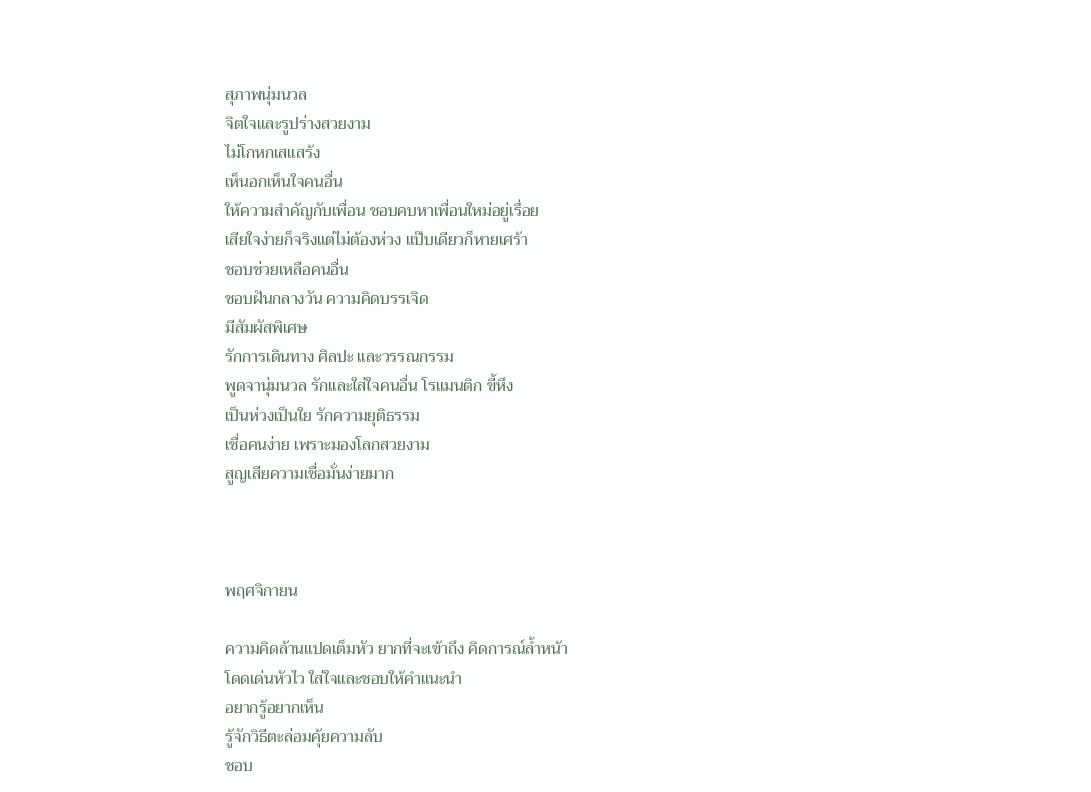สุภาพนุ่มนวล
จิตใจและรูปร่างสวยงาม
ไม่โกหกเสแสร้ง
เห็นอกเห็นใจคนอื่น
ให้ความสำคัญกับเพื่อน ชอบคบหาเพื่อนใหม่อยู่เรื่อย
เสียใจง่ายก็จริงแต่ไม่ต้องห่วง แป๊บเดียวก็หายเศร้า
ชอบช่วยเหลือคนอื่น
ชอบฝันกลางวัน ความคิดบรรเจิด
มีสัมผัสพิเศษ
รักการเดินทาง ศิลปะ และวรรณกรรม
พูดจานุ่มนวล รักและใส่ใจคนอื่น โรแมนติก ขี้หึง
เป็นห่วงเป็นใย รักความยุติธรรม
เชื่อคนง่าย เพราะมองโลกสวยงาม
สูญเสียความเชื่อมั่นง่ายมาก



พฤศจิกายน

ความคิดล้านแปดเต็มหัว ยากที่จะเข้าถึง คิดการณ์ล้ำหน้า
โดดเด่นหัวไว ใส่ใจและชอบให้คำแนะนำ
อยากรู้อยากเห็น
รู้จักวิธีตะล่อมคุ้ยความลับ
ชอบ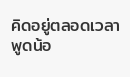คิดอยู่ตลอดเวลา
พูดน้อ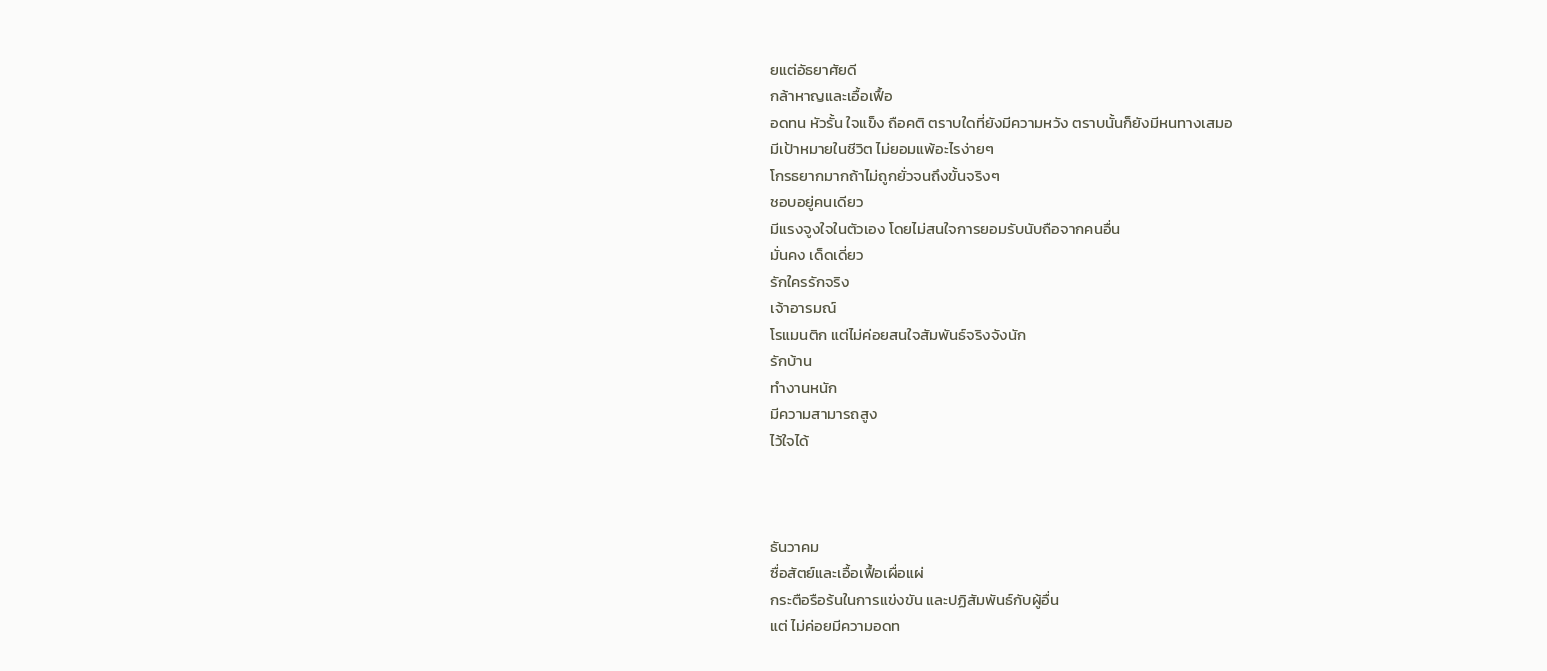ยแต่อัธยาศัยดี
กล้าหาญและเอื้อเฟื้อ
อดทน หัวรั้น ใจแข็ง ถือคติ ตราบใดที่ยังมีความหวัง ตราบนั้นก็ยังมีหนทางเสมอ
มีเป้าหมายในชีวิต ไม่ยอมแพ้อะไรง่ายๆ
โกรธยากมากถ้าไม่ถูกยั่วจนถึงขั้นจริงๆ
ชอบอยู่คนเดียว
มีแรงจูงใจในตัวเอง โดยไม่สนใจการยอมรับนับถือจากคนอื่น
มั่นคง เด็ดเดี่ยว
รักใครรักจริง
เจ้าอารมณ์
โรแมนติก แต่ไม่ค่อยสนใจสัมพันธ์จริงจังนัก
รักบ้าน
ทำงานหนัก
มีความสามารถสูง
ไว้ใจได้



ธันวาคม
ซื่อสัตย์และเอื้อเฟื้อเผื่อแผ่
กระตือรือร้นในการแข่งขัน และปฏิสัมพันธ์กับผู้อื่น
แต่ ไม่ค่อยมีความอดท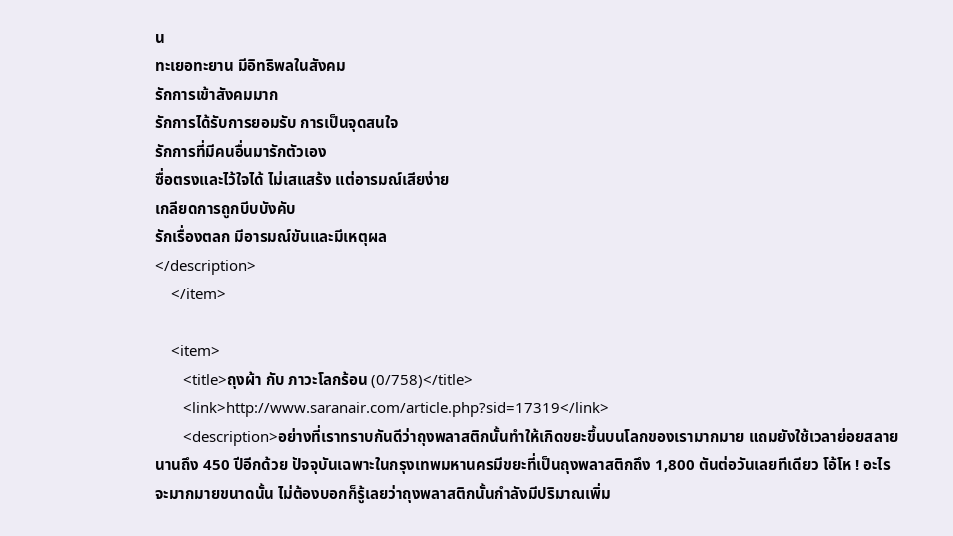น
ทะเยอทะยาน มีอิทธิพลในสังคม
รักการเข้าสังคมมาก
รักการได้รับการยอมรับ การเป็นจุดสนใจ
รักการที่มีคนอื่นมารักตัวเอง
ซื่อตรงและไว้ใจได้ ไม่เสแสร้ง แต่อารมณ์เสียง่าย
เกลียดการถูกบีบบังคับ
รักเรื่องตลก มีอารมณ์ขันและมีเหตุผล
</description>
    </item>

    <item>
       <title>ถุงผ้า กับ ภาวะโลกร้อน (0/758)</title>
       <link>http://www.saranair.com/article.php?sid=17319</link>
       <description>อย่างที่เราทราบกันดีว่าถุงพลาสติกนั้นทำให้เกิดขยะขึ้นบนโลกของเรามากมาย แถมยังใช้เวลาย่อยสลายนานถึง 450 ปีอีกด้วย ปัจจุบันเฉพาะในกรุงเทพมหานครมีขยะที่เป็นถุงพลาสติกถึง 1,800 ตันต่อวันเลยทีเดียว โอ้โห ! อะไรจะมากมายขนาดนั้น ไม่ต้องบอกก็รู้เลยว่าถุงพลาสติกนั้นกำลังมีปริมาณเพิ่ม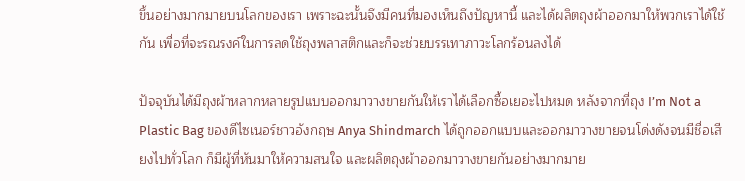ขึ้นอย่างมากมายบนโลกของเรา เพราะฉะนั้นจึงมีคนที่มองเห็นถึงปัญหานี้ และได้ผลิตถุงผ้าออกมาให้พวกเราได้ใช้กัน เพื่อที่จะรณรงค์ในการลดใช้ถุงพลาสติกและก็จะช่วยบรรเทาภาวะโลกร้อนลงได้

ปัจจุบันได้มีถุงผ้าหลากหลายรูปแบบออกมาวางขายกันให้เราได้เลือกซื้อเยอะไปหมด หลังจากที่ถุง I’m Not a Plastic Bag ของดีไซเนอร์ชาวอังกฤษ Anya Shindmarch ได้ถูกออกแบบและออกมาวางขายจนโด่งดังจนมีชื่อเสียงไปทั่วโลก ก็มีผู้ที่หันมาให้ความสนใจ และผลิตถุงผ้าออกมาวางขายกันอย่างมากมาย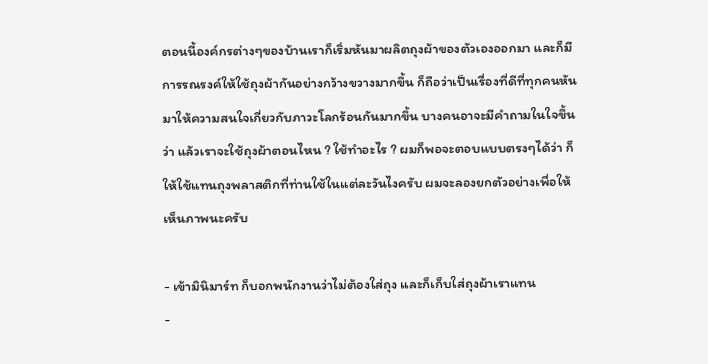ตอนนี้องค์กรต่างๆของบ้านเราก็เริ่มหันมาผลิตถุงผ้าของตัวเองออกมา และก็มีการรณรงค์ให้ใช้ถุงผ้ากันอย่างกว้างขวางมากขึ้น ก็ถือว่าเป็นเรื่องที่ดีที่ทุกคนหันมาให้ความสนใจเกี่ยวกับภาวะโลกร้อนกันมากขึ้น บางคนอาจะมีคำถามในใจขึ้นว่า แล้วเราจะใช้ถุงผ้าตอนไหน ? ใช้ทำอะไร ? ผมก็พอจะตอบแบบตรงๆได้ว่า ก็ให้ใช้แทนถุงพลาสติกที่ท่านใช้ในแต่ละวันไงครับ ผมจะลองยกตัวอย่างเพื่อให้เห็นภาพนะครับ

- เข้ามินิมาร์ท ก็บอกพนักงานว่าไม่ต้องใส่ถุง และก็เก็บใส่ถุงผ้าเราแทน
-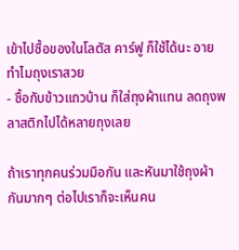เข้าไปซื้อของในโลตัส คาร์ฟู ก็ใช้ได้นะ อายทำไมถุงเราสวย
- ซื้อกับข้าวแถวบ้าน ก็ใส่ถุงผ้าแทน ลดถุงพลาสติกไปได้หลายถุงเลย

ถ้าเราทุกคนร่วมมือกัน และหันมาใช้ถุงผ้ากันมากๆ ต่อไปเราก็จะเห็นคน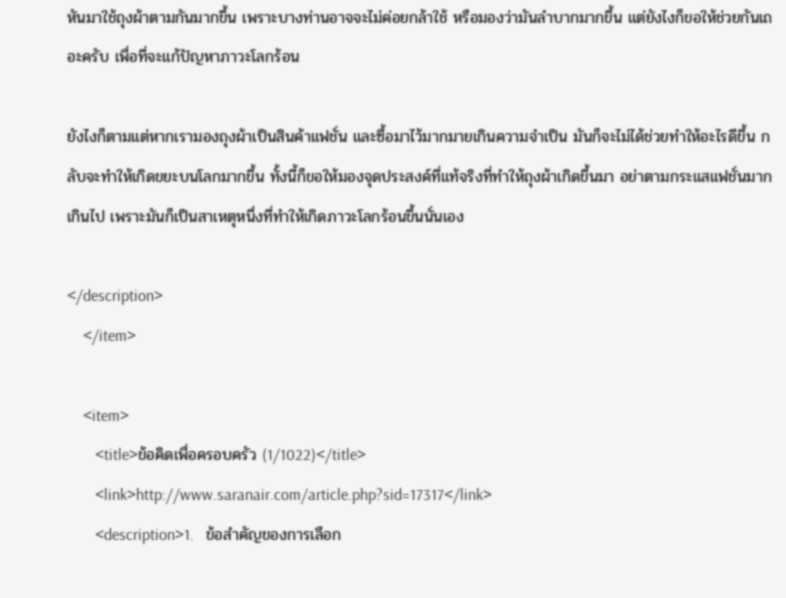หันมาใช้ถุงผ้าตามกันมากขึ้น เพราะบางท่านอาจจะไม่ค่อยกล้าใช้ หรือมองว่ามันลำบากมากขึ้น แต่ยังไงก็ขอให้ช่วยกันเถอะครับ เพื่อที่จะแก้ปัญหาภาวะโลกร้อน

ยังไงก็ตามแต่หากเรามองถุงผ้าเป็นสินค้าแฟชั่น และซื้อมาไว้มากมายเกินความจำเป็น มันก็จะไม่ได้ช่วยทำให้อะไรดีขึ้น กลับจะทำให้เกิดขยะบนโลกมากขึ้น ทั้งนี้ก็ขอให้มองจุดประสงค์ที่แท้จริงที่ทำให้ถุงผ้าเกิดขึ้นมา อย่าตามกระแสแฟชั่นมากเกินไป เพราะมันก็เป็นสาเหตุหนึ่งที่ทำให้เกิดภาวะโลกร้อนขึ้นนั่นเอง

</description>
    </item>

    <item>
       <title>ข้อคิดเพื่อครอบครัว (1/1022)</title>
       <link>http://www.saranair.com/article.php?sid=17317</link>
       <description>1.   ข้อสำคัญของการเลือก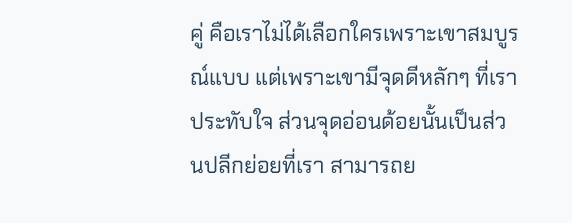คู่ คือเราไม่ได้เลือกใครเพราะเขาสมบูรณ์แบบ แต่เพราะเขามีจุดดีหลักๆ ที่เราประทับใจ ส่วนจุดอ่อนด้อยนั้นเป็นส่วนปลีกย่อยที่เรา สามารถย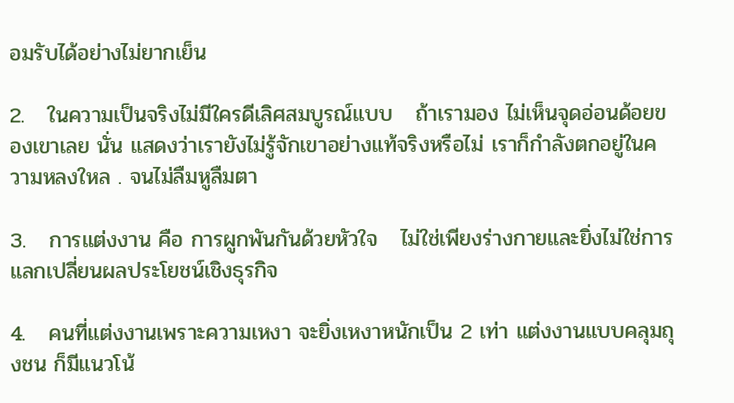อมรับได้อย่างไม่ยากเย็น

2.   ในความเป็นจริงไม่มีใครดีเลิศสมบูรณ์แบบ   ถ้าเรามอง ไม่เห็นจุดอ่อนด้อยของเขาเลย นั่น แสดงว่าเรายังไม่รู้จักเขาอย่างแท้จริงหรือไม่ เราก็กำลังตกอยู่ในความหลงใหล . จนไม่ลืมหูลืมตา

3.   การแต่งงาน คือ การผูกพันกันด้วยหัวใจ   ไม่ใช่เพียงร่างกายและยิ่งไม่ใช่การแลกเปลี่ยนผลประโยชน์เชิงธุรกิจ

4.   คนที่แต่งงานเพราะความเหงา จะยิ่งเหงาหนักเป็น 2 เท่า แต่งงานแบบคลุมถุงชน ก็มีแนวโน้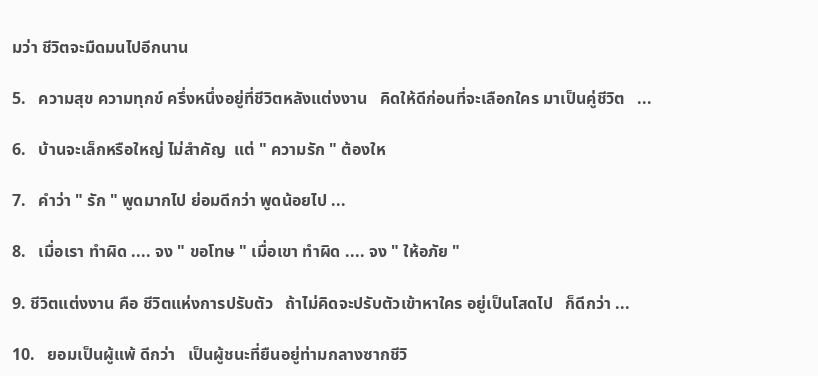มว่า ชีวิตจะมืดมนไปอีกนาน

5.   ความสุข ความทุกข์ ครึ่งหนึ่งอยู่ที่ชีวิตหลังแต่งงาน   คิดให้ดีก่อนที่จะเลือกใคร มาเป็นคู่ชีวิต   ...

6.   บ้านจะเล็กหรือใหญ่ ไม่สำคัญ  แต่ " ความรัก " ต้องให

7.   คำว่า " รัก " พูดมากไป ย่อมดีกว่า พูดน้อยไป ...

8.   เมื่อเรา ทำผิด .... จง " ขอโทษ " เมื่อเขา ทำผิด .... จง " ให้อภัย "

9. ชีวิตแต่งงาน คือ ชีวิตแห่งการปรับตัว   ถ้าไม่คิดจะปรับตัวเข้าหาใคร อยู่เป็นโสดไป   ก็ดีกว่า ...

10.   ยอมเป็นผู้แพ้ ดีกว่า   เป็นผู้ชนะที่ยืนอยู่ท่ามกลางซากชีวิ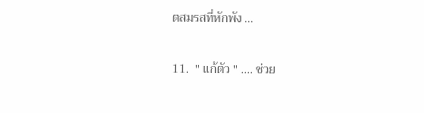ตสมรสที่หักพัง ...

11.  " แก้ตัว " .... ช่วย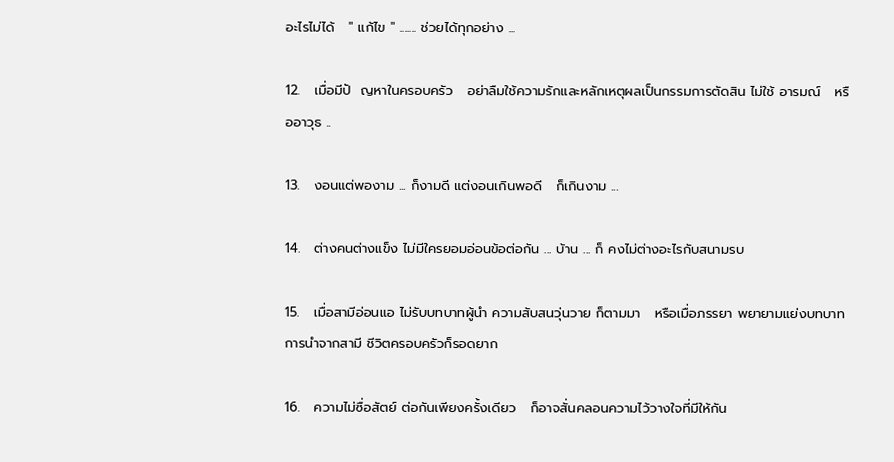อะไรไม่ได้   " แก้ไข " ....... ช่วยได้ทุกอย่าง ...

12.   เมื่อมีปั  ญหาในครอบครัว   อย่าลืมใช้ความรักและหลักเหตุผลเป็นกรรมการตัดสิน ไม่ใช้ อารมณ์   หรืออาวุธ ..

13.   งอนแต่พองาม ... ก็งามดี แต่งอนเกินพอดี   ก็เกินงาม ...

14.   ต่างคนต่างแข็ง ไม่มีใครยอมอ่อนข้อต่อกัน ... บ้าน ... ก็ คงไม่ต่างอะไรกับสนามรบ

15.   เมื่อสามีอ่อนแอ ไม่รับบทบาทผู้นำ ความสับสนวุ่นวาย ก็ตามมา   หรือเมื่อภรรยา พยายามแย่งบทบาทการนำจากสามี ชีวิตครอบครัวก็รอดยาก

16.   ความไม่ซื่อสัตย์ ต่อกันเพียงครั้งเดียว   ก็อาจสั่นคลอนความไว้วางใจที่มีให้กัน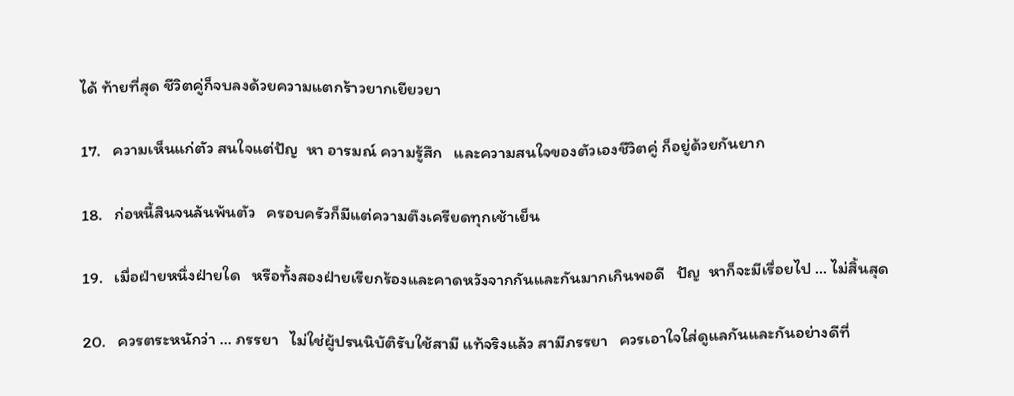ได้ ท้ายที่สุด ชีวิตคู่ก็จบลงด้วยความแตกร้าวยากเยียวยา

17.   ความเห็นแก่ตัว สนใจแต่ปัญ  หา อารมณ์ ความรู้สึก   และความสนใจของตัวเองชีวิตคู่ ก็อยู่ด้วยกันยาก

18.   ก่อหนี้สินจนล้นพ้นตัว   ครอบครัวก็มีแต่ความตึงเครียดทุกเช้าเย็น

19.   เมื่อฝ่ายหนึ่งฝ่ายใด   หรือทั้งสองฝ่ายเรียกร้องและคาดหวังจากกันและกันมากเกินพอดี   ปัญ  หาก็จะมีเรื่อยไป … ไม่สิ้นสุด

20.   ควรตระหนักว่า ... ภรรยา   ไม่ใช่ผู้ปรนนิบัติรับใช้สามี แท้จริงแล้ว สามีภรรยา   ควรเอาใจใส่ดูแลกันและกันอย่างดีที่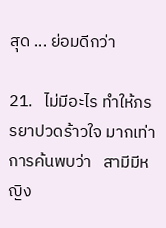สุด ... ย่อมดีกว่า

21.   ไม่มีอะไร ทำให้ภรรยาปวดร้าวใจ มากเท่าการค้นพบว่า   สามีมีหญิง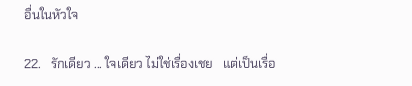อื่นในหัวใจ

22.   รักเดียว ... ใจเดียว ไม่ใช่เรื่องเชย   แต่เป็นเรื่อ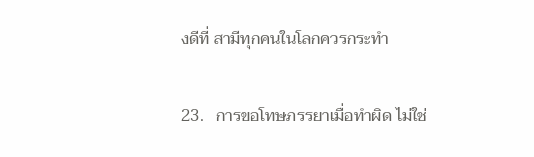งดีที่ สามีทุกคนในโลกควรกระทำ

23.   การขอโทษภรรยาเมื่อทำผิด ไม่ใช่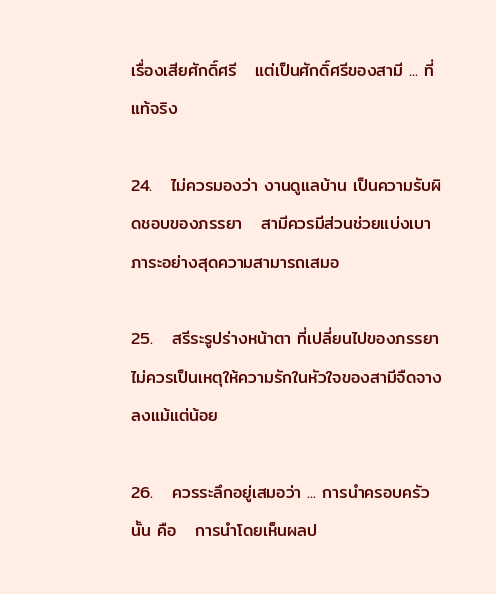เรื่องเสียศักดิ์ศรี   แต่เป็นศักดิ์ศรีของสามี ... ที่แท้จริง

24.   ไม่ควรมองว่า งานดูแลบ้าน เป็นความรับผิดชอบของภรรยา   สามีควรมีส่วนช่วยแบ่งเบาภาระอย่างสุดความสามารถเสมอ

25.   สรีระรูปร่างหน้าตา ที่เปลี่ยนไปของภรรยา   ไม่ควรเป็นเหตุให้ความรักในหัวใจของสามีจืดจางลงแม้แต่น้อย

26.   ควรระลึกอยู่เสมอว่า ... การนำครอบครัวนั้น คือ   การนำโดยเห็นผลป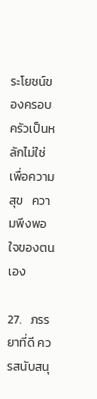ระโยชน์ของครอบครัวเป็นหลักไม่ใช่ เพื่อความสุข   ความพึงพอใจของตนเอง

27.   ภรรยาที่ดี ควรสนับสนุ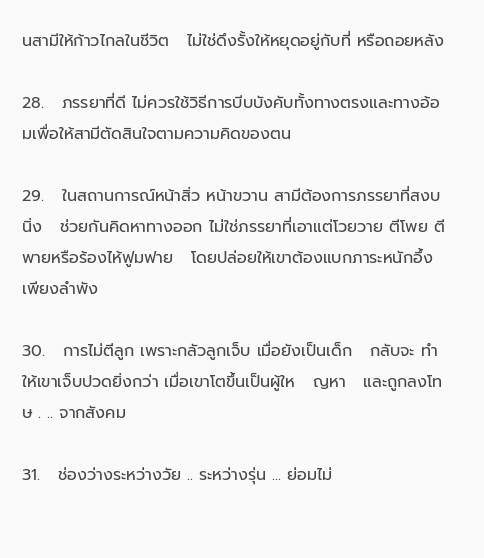นสามีให้ก้าวไกลในชีวิต   ไม่ใช่ดึงรั้งให้หยุดอยู่กับที่ หรือถอยหลัง

28.   ภรรยาที่ดี ไม่ควรใช้วิธีการบีบบังคับทั้งทางตรงและทางอ้อมเพื่อให้สามีตัดสินใจตามความคิดของตน

29.   ในสถานการณ์หน้าสิ่ว หน้าขวาน สามีต้องการภรรยาที่สงบนิ่ง   ช่วยกันคิดหาทางออก ไม่ใช่ภรรยาที่เอาแต่โวยวาย ตีโพย ตีพายหรือร้องไห้ฟูมฟาย   โดยปล่อยให้เขาต้องแบกภาระหนักอึ้งเพียงลำพัง

30.   การไม่ตีลูก เพราะกลัวลูกเจ็บ เมื่อยังเป็นเด็ก   กลับจะ ทำให้เขาเจ็บปวดยิ่งกว่า เมื่อเขาโตขึ้นเป็นผู้ให   ญหา   และถูกลงโทษ . .. จากสังคม

31.   ช่องว่างระหว่างวัย .. ระหว่างรุ่น ... ย่อมไม่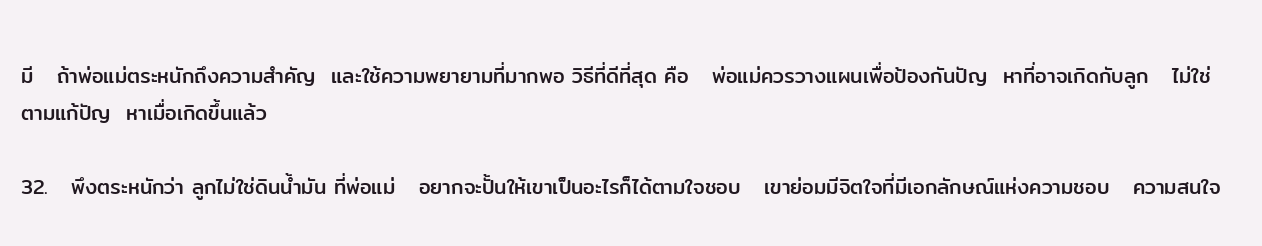มี   ถ้าพ่อแม่ตระหนักถึงความสำคัญ  และใช้ความพยายามที่มากพอ วิธีที่ดีที่สุด คือ   พ่อแม่ควรวางแผนเพื่อป้องกันปัญ  หาที่อาจเกิดกับลูก   ไม่ใช่ตามแก้ปัญ  หาเมื่อเกิดขึ้นแล้ว

32.   พึงตระหนักว่า ลูกไม่ใช่ดินน้ำมัน ที่พ่อแม่   อยากจะปั้นให้เขาเป็นอะไรก็ได้ตามใจชอบ   เขาย่อมมีจิตใจที่มีเอกลักษณ์แห่งความชอบ   ความสนใจ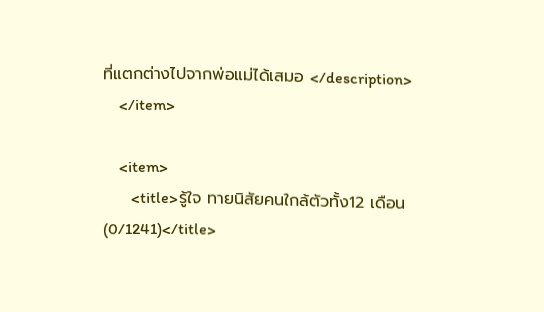ที่แตกต่างไปจากพ่อแม่ได้เสมอ </description>
    </item>

    <item>
       <title>รู้ใจ ทายนิสัยคนใกล้ตัวทั้ง12 เดือน (0/1241)</title>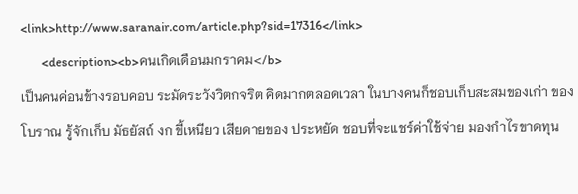<link>http://www.saranair.com/article.php?sid=17316</link>
       <description><b>คนเกิดเดือนมกราคม</b>
เป็นคนค่อนข้างรอบคอบ ระมัดระวังวิตกจริต คิดมากตลอดเวลา ในบางคนก็ชอบเก็บสะสมของเก่า ของโบราณ รู้จักเก็บ มัธยัสถ์ งก ขี้เหนียว เสียดายของ ประหยัด ชอบที่จะแชร์ค่าใช้จ่าย มองกำไรขาดทุน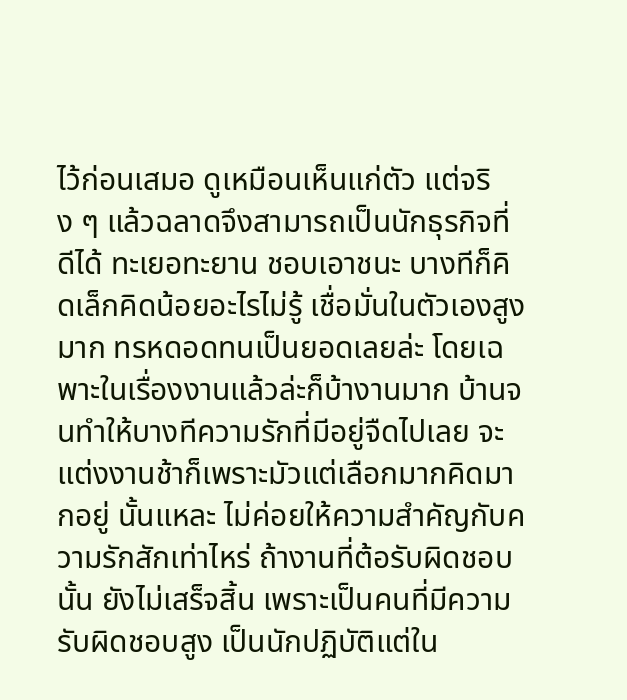ไว้ก่อนเสมอ ดูเหมือนเห็นแก่ตัว แต่จริง ๆ แล้วฉลาดจึงสามารถเป็นนักธุรกิจที่ดีได้ ทะเยอทะยาน ชอบเอาชนะ บางทีก็คิดเล็กคิดน้อยอะไรไม่รู้ เชื่อมั่นในตัวเองสูงมาก ทรหดอดทนเป็นยอดเลยล่ะ โดยเฉพาะในเรื่องงานแล้วล่ะก็บ้างานมาก บ้านจนทำให้บางทีความรักที่มีอยู่จืดไปเลย จะแต่งงานช้าก็เพราะมัวแต่เลือกมากคิดมากอยู่ นั้นแหละ ไม่ค่อยให้ความสำคัญกับความรักสักเท่าไหร่ ถ้างานที่ต้อรับผิดชอบนั้น ยังไม่เสร็จสิ้น เพราะเป็นคนที่มีความรับผิดชอบสูง เป็นนักปฏิบัติแต่ใน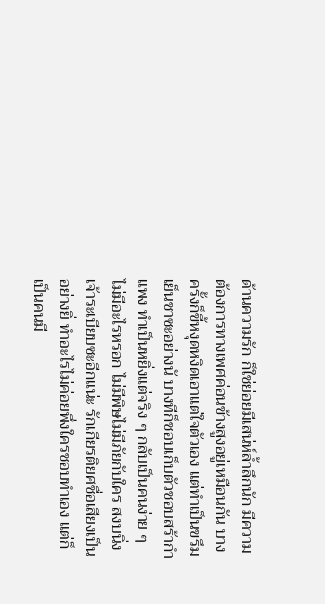ด้านความรัก ก็ใช่ย่อยมีเสน่ห์ล้ำลึกนัก มีความต้องการทางเพศค่อนข้างสูงอยู่เหมือนกัน บางครั้งก็ขี้หงุดหงิดเอาแต่ใจตัวเอง แต่ทำเป็นขรึมเย็นชาซะอย่างนั บางทีก็ชอบเก็บตัวชอบสร้ากำแพง ทำเป็นหยิ่งแต่จริง ๆ กลับเป็นคนง่าย ๆ ไม่มีอะไรหรอก ไม่มีพิษไม่มีภัยกับใคร สงบนิ่ง เจ้าระเบียบซะอีกแน่ะ รักเกียรติยศชื่อเสียงเป็นอย่างยิ่ ทำอะไรไม่ค่อยพึ่งใครชอบทำเอง แต่ก็เป็นคนมี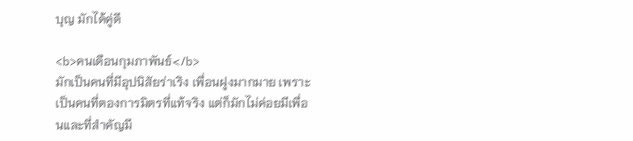บุญ มักได้คู่ดี

<b>คนเดือนกุมภาพันธ์</b>
มักเป็นคนที่มีอุปนิสัยร่าเริง เพื่อนฝูงมากมาย เพราะเป็นคนที่ตองการมิตรที่แท้จริง แต่ก็มักไม่ค่อยมีเพื่อนและที่สำคัญมี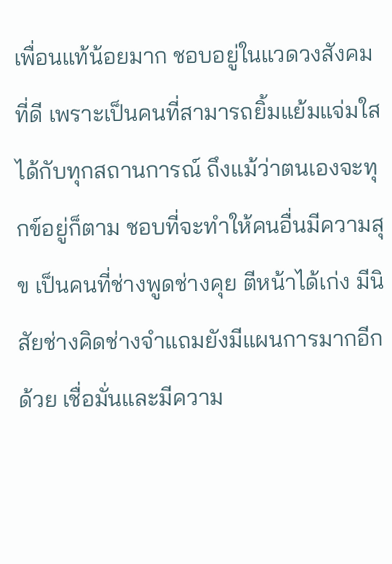เพื่อนแท้น้อยมาก ชอบอยู่ในแวดวงสังคมที่ดี เพราะเป็นคนที่สามารถยิ้มแย้มแจ่มใสได้กับทุกสถานการณ์ ถึงแม้ว่าตนเองจะทุกข์อยู่ก็ตาม ชอบที่จะทำให้คนอื่นมีความสุข เป็นคนที่ช่างพูดช่างคุย ตีหน้าได้เก่ง มีนิสัยช่างคิดช่างจำแถมยังมีแผนการมากอีกด้วย เชื่อมั่นและมีความ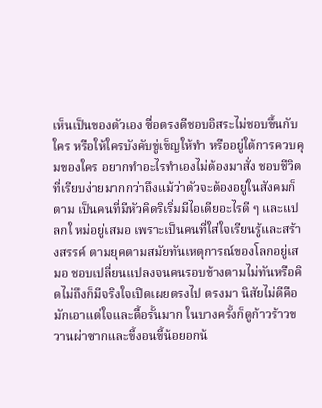เห็นเป็นของตัวเอง ซื่อตรงดีชอบอิสระไม่ชอบขึ้นกับใคร หรือให้ใครบังคับขู่เข็ญให้ทำ หรืออยู่ใต้การควบคุมของใคร อยากทำอะไรทำเองไม่ต้องมาสั่ง ชอบชีวิตที่เรียบง่ายมากกว่าถึงแม้ว่าตัวจะต้องอยู่ในสังคมก็ตาม เป็นคนที่มีหัวคิดริเริ่มมีไอเดียอะไรดี ๆ และแปลกใ หม่อยู่เสมอ เพราะเป็นคนที่ใส่ใจเรียนรู้และสร้างสรรค์ ตามยุคตามสมัยทันเหตุการณ์ของโลกอยู่เสมอ ชอบเปลี่ยนแปลงจนคนรอบข้างตามไม่ทันหรือคิดไม่ถึงก็มีจริงใจเปิดเผยตรงไป ตรงมา นิสัยไม่ดีคือมักเอาแต่ใจและดื้อรั้นมาก ในบางครั้งก็ดูก้าวร้าวขวานผ่าซากและขี้งอนขี้น้อยอกน้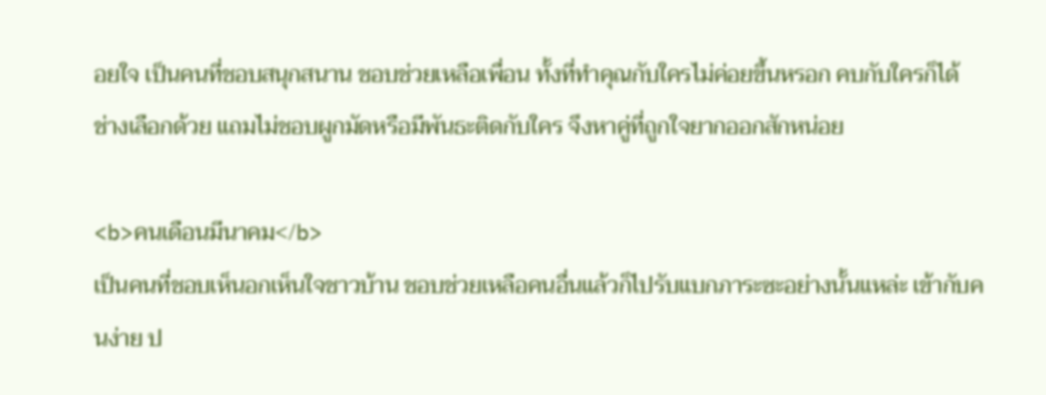อยใจ เป็นคนที่ชอบสนุกสนาน ชอบช่วยเหลือเพื่อน ทั้งที่ทำคุณกับใครไม่ค่อยขึ้นหรอก คบกับใครก็ได้ ช่างเลือกด้วย แถมไม่ชอบผูกมัดหรือมีพันธะติดกับใคร จึงหาคู่ที่ถูกใจยากออกสักหน่อย

<b>คนเดือนมีนาคม</b>
เป็นคนที่ชอบเห็นอกเห็นใจชาวบ้าน ชอบช่วยเหลือคนอื่นแล้วก็ไปรับแบกภาระซะอย่างนั้นแหล่ะ เข้ากับคนง่าย ป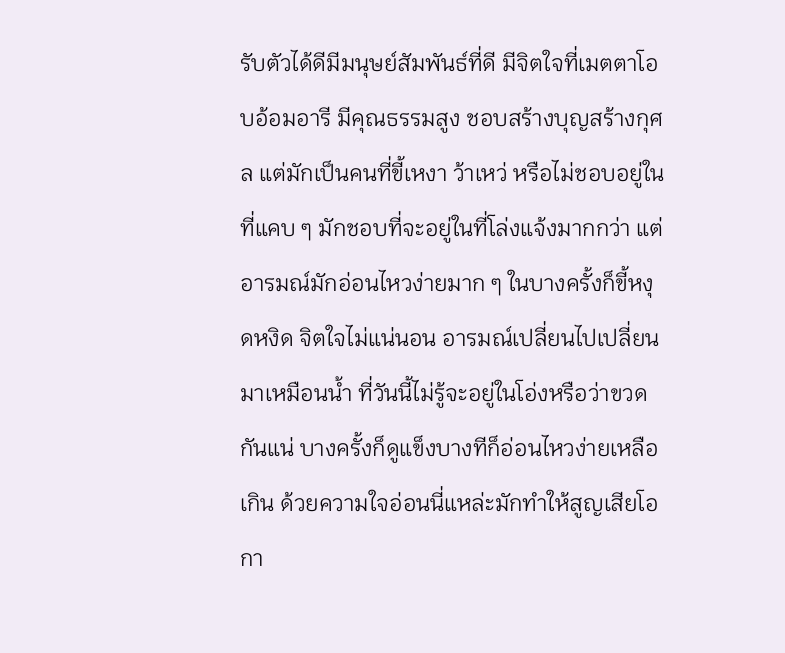รับตัวได้ดีมีมนุษย์สัมพันธ์ที่ดี มีจิตใจที่เมตตาโอบอ้อมอารี มีคุณธรรมสูง ชอบสร้างบุญสร้างกุศล แต่มักเป็นคนที่ขี้เหงา ว้าเหว่ หรือไม่ชอบอยู่ในที่แคบ ๆ มักชอบที่จะอยู่ในที่โล่งแจ้งมากกว่า แต่อารมณ์มักอ่อนไหวง่ายมาก ๆ ในบางครั้งก็ขี้หงุดหงิด จิตใจไม่แน่นอน อารมณ์เปลี่ยนไปเปลี่ยนมาเหมือนน้ำ ที่วันนี้ไม่รู้จะอยู่ในโอ่งหรือว่าขวดกันแน่ บางครั้งก็ดูแข็งบางทีก็อ่อนไหวง่ายเหลือเกิน ด้วยความใจอ่อนนี่แหล่ะมักทำให้สูญเสียโอกา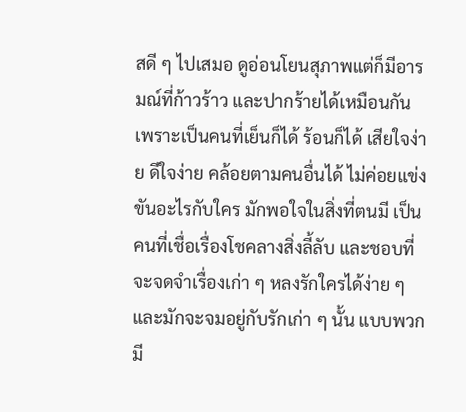สดี ๆ ไปเสมอ ดูอ่อนโยนสุภาพแต่ก็มีอารมณ์ที่ก้าวร้าว และปากร้ายได้เหมือนกัน เพราะเป็นคนที่เย็นก็ได้ ร้อนก็ได้ เสียใจง่าย ดีใจง่าย คล้อยตามคนอื่นได้ ไม่ค่อยแข่งขันอะไรกับใคร มักพอใจในสิ่งที่ตนมี เป็นคนที่เชื่อเรื่องโชคลางสิ่งลี้ลับ และชอบที่จะจดจำเรื่องเก่า ๆ หลงรักใครได้ง่าย ๆ และมักจะจมอยู่กับรักเก่า ๆ นั้น แบบพวกมี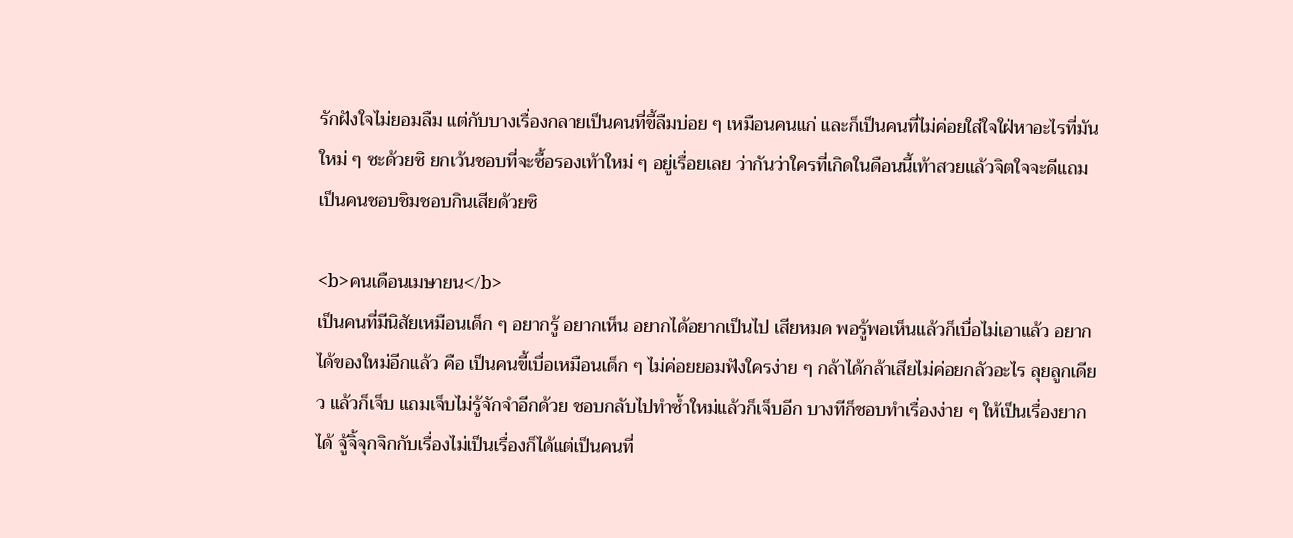รักฝังใจไม่ยอมลืม แต่กับบางเรื่องกลายเป็นคนที่ขี้ลืมบ่อย ๆ เหมือนคนแก่ และก็เป็นคนที่ไม่ค่อยใส่ใจใฝ่หาอะไรที่มันใหม่ ๆ ซะด้วยซิ ยกเว้นชอบที่จะซื้อรองเท้าใหม่ ๆ อยู่เรื่อยเลย ว่ากันว่าใครที่เกิดในดือนนี้เท้าสวยแล้วจิตใจจะดีแถมเป็นคนชอบชิมชอบกินเสียด้วยซิ

<b>คนเดือนเมษายน</b>
เป็นคนที่มีนิสัยเหมือนเด็ก ๆ อยากรู้ อยากเห็น อยากได้อยากเป็นไป เสียหมด พอรู้พอเห็นแล้วก็เบื่อไม่เอาแล้ว อยากได้ของใหม่อีกแล้ว คือ เป็นคนขี้เบื่อเหมือนเด็ก ๆ ไม่ค่อยยอมฟังใครง่าย ๆ กล้าได้กล้าเสียไม่ค่อยกลัวอะไร ลุยลูกเดียว แล้วก็เจ็บ แถมเจ็บไม่รู้จักจำอีกด้วย ชอบกลับไปทำซ้ำใหม่แล้วก็เจ็บอีก บางทีก็ชอบทำเรื่องง่าย ๆ ให้เป็นเรื่องยากได้ จู้จิ้จุกจิกกับเรื่องไม่เป็นเรื่องก็ได้แต่เป็นคนที่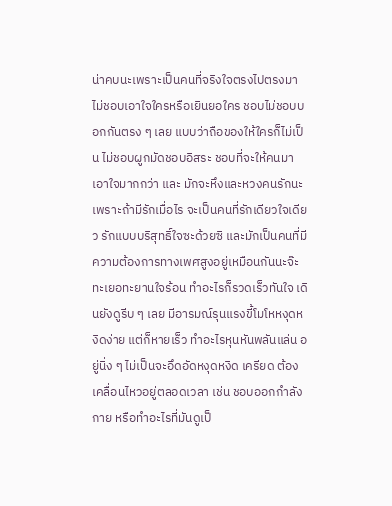น่าคบนะเพราะเป็นคนที่จริงใจตรงไปตรงมา ไม่ชอบเอาใจใครหรือเยินยอใคร ชอบไม่ชอบบอกกันตรง ๆ เลย แบบว่าถือของให้ใครก็ไม่เป็น ไม่ชอบผูกมัดชอบอิสระ ชอบที่จะให้คนมาเอาใจมากกว่า และ มักจะหึงและหวงคนรักนะ เพราะถ้ามีรักเมื่อไร จะเป็นคนที่รักเดียวใจเดียว รักแบบบริสุทธิ์ใจซะด้วยซิ และมักเป็นคนที่มีความต้องการทางเพศสูงอยู่เหมือนกันนะจ๊ะ ทะเยอทะยานใจร้อน ทำอะไรก็รวดเร็วทันใจ เดินยังดูรีบ ๆ เลย มีอารมณ์รุนแรงขี้โมโหหงุดหงิดง่าย แต่ก็หายเร็ว ทำอะไรหุนหันพลันแล่น อยู่นิ่ง ๆ ไม่เป็นจะอึดอัดหงุดหงิด เครียด ต้องเคลื่อนไหวอยู่ตลอดเวลา เช่น ชอบออกกำลังกาย หรือทำอะไรที่มันดูเป็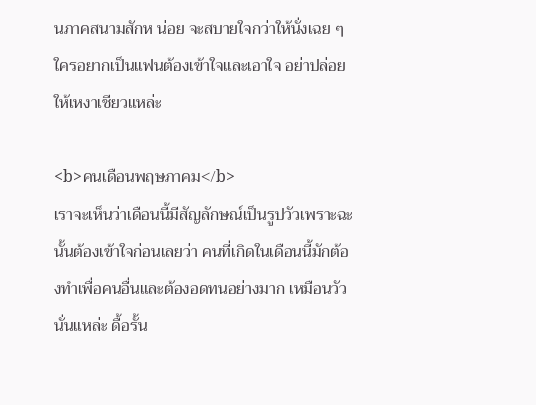นภาคสนามสักห น่อย จะสบายใจกว่าให้นั่งเฉย ๆ ใครอยากเป็นแฟนต้องเข้าใจและเอาใจ อย่าปล่อยให้เหงาเชียวแหล่ะ

<b>คนเดือนพฤษภาคม</b>
เราจะเห็นว่าเดือนนี้มีสัญลักษณ์เป็นรูปวัวเพราะฉะนั้นต้องเข้าใจก่อนเลยว่า คนที่เกิดในเดือนนี้มักต้องทำเพื่อคนอื่นและต้องอดทนอย่างมาก เหมือนวัวนั่นแหล่ะ ดื้อรั้น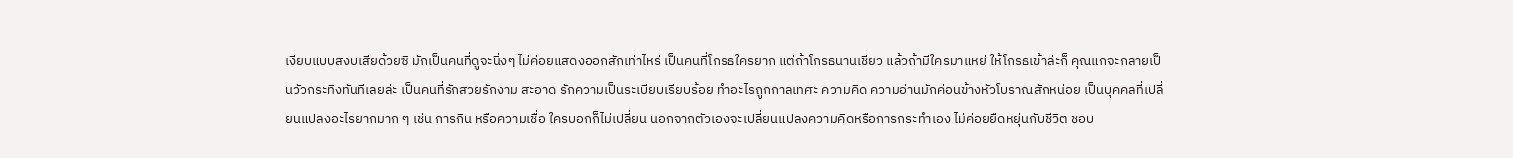เงียบแบบสงบเสียด้วยซิ มักเป็นคนที่ดูจะนิ่งๆ ไม่ค่อยแสดงออกสักเท่าไหร่ เป็นคนที่โกรธใครยาก แต่ถ้าโกรธนานเชียว แล้วถ้ามีใครมาแหย่ ให้โกรธเข้าล่ะก็ คุณแกจะกลายเป็นวัวกระทิงทันทีเลยล่ะ เป็นคนที่รักสวยรักงาม สะอาด รักความเป็นระเบียบเรียบร้อย ทำอะไรถูกกาลเทศะ ความคิด ความอ่านมักค่อนข้างหัวโบราณสักหน่อย เป็นบุคคลที่เปลี่ยนแปลงอะไรยากมาก ๆ เช่น การกิน หรือความเชื่อ ใครบอกก็ไม่เปลี่ยน นอกจากตัวเองจะเปลี่ยนแปลงความคิดหรือการกระทำเอง ไม่ค่อยยืดหยุ่นกับชีวิต ชอบ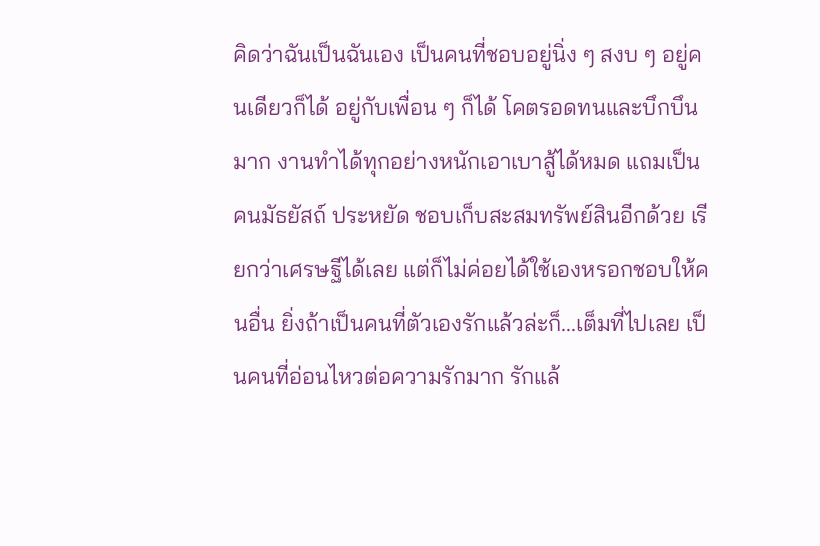คิดว่าฉันเป็นฉันเอง เป็นคนที่ชอบอยู่นิ่ง ๆ สงบ ๆ อยู่คนเดียวก็ได้ อยู่กับเพื่อน ๆ ก็ได้ โคตรอดทนและบึกบึนมาก งานทำได้ทุกอย่างหนักเอาเบาสู้ได้หมด แถมเป็นคนมัธยัสถ์ ประหยัด ชอบเก็บสะสมทรัพย์สินอีกด้วย เรียกว่าเศรษฐีได้เลย แต่ก็ไม่ค่อยได้ใช้เองหรอกชอบให้คนอื่น ยิ่งถ้าเป็นคนที่ตัวเองรักแล้วล่ะก็...เต็มที่ไปเลย เป็นคนที่อ่อนไหวต่อความรักมาก รักแล้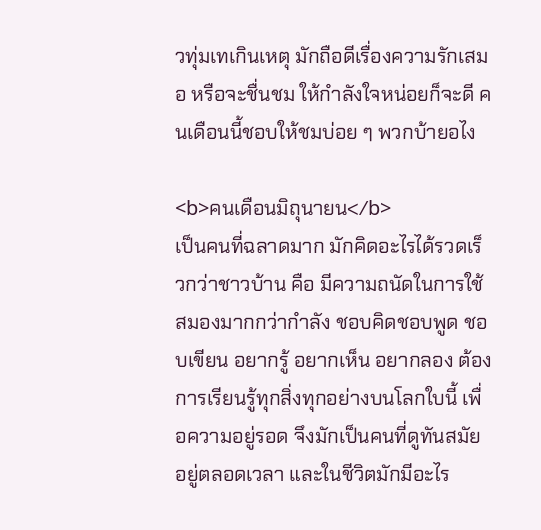วทุ่มเทเกินเหตุ มักถือดีเรื่องความรักเสมอ หรือจะชื่นชม ให้กำลังใจหน่อยก็จะดี คนเดือนนี้ชอบให้ชมบ่อย ๆ พวกบ้ายอไง

<b>คนเดือนมิถุนายน</b>
เป็นคนที่ฉลาดมาก มักคิดอะไรได้รวดเร็วกว่าชาวบ้าน คือ มีความถนัดในการใช้สมองมากกว่ากำลัง ชอบคิดชอบพูด ชอบเขียน อยากรู้ อยากเห็น อยากลอง ต้องการเรียนรู้ทุกสิ่งทุกอย่างบนโลกใบนี้ เพื่อความอยู่รอด จึงมักเป็นคนที่ดูทันสมัยอยู่ตลอดเวลา และในชีวิตมักมีอะไร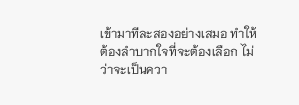เข้ามาทีละสองอย่างเสมอ ทำให้ต้องลำบากใจที่จะต้องเลือก ไม่ว่าจะเป็นควา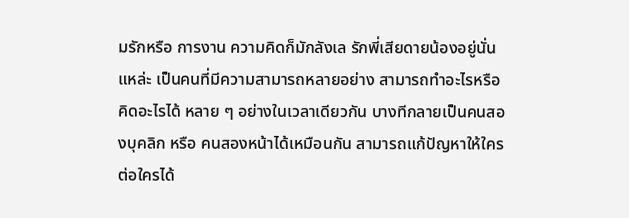มรักหรือ การงาน ความคิดก็มักลังเล รักพี่เสียดายน้องอยู่นั่นแหล่ะ เป็นคนที่มีความสามารถหลายอย่าง สามารถทำอะไรหรือคิดอะไรได้ หลาย ๆ อย่างในเวลาเดียวกัน บางทีกลายเป็นคนสองบุคลิก หรือ คนสองหน้าได้เหมือนกัน สามารถแก้ปัญหาให้ใครต่อใครได้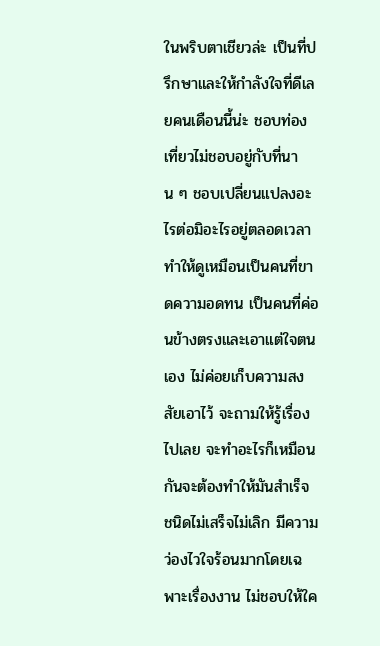ในพริบตาเชียวล่ะ เป็นที่ปรึกษาและให้กำลังใจที่ดีเลยคนเดือนนี้น่ะ ชอบท่องเที่ยวไม่ชอบอยู่กับที่นาน ๆ ชอบเปลี่ยนแปลงอะไรต่อมิอะไรอยู่ตลอดเวลา ทำให้ดูเหมือนเป็นคนที่ขาดความอดทน เป็นคนที่ค่อนข้างตรงและเอาแต่ใจตนเอง ไม่ค่อยเก็บความสงสัยเอาไว้ จะถามให้รู้เรื่องไปเลย จะทำอะไรก็เหมือนกันจะต้องทำให้มันสำเร็จ ชนิดไม่เสร็จไม่เลิก มีความว่องไวใจร้อนมากโดยเฉพาะเรื่องงาน ไม่ชอบให้ใค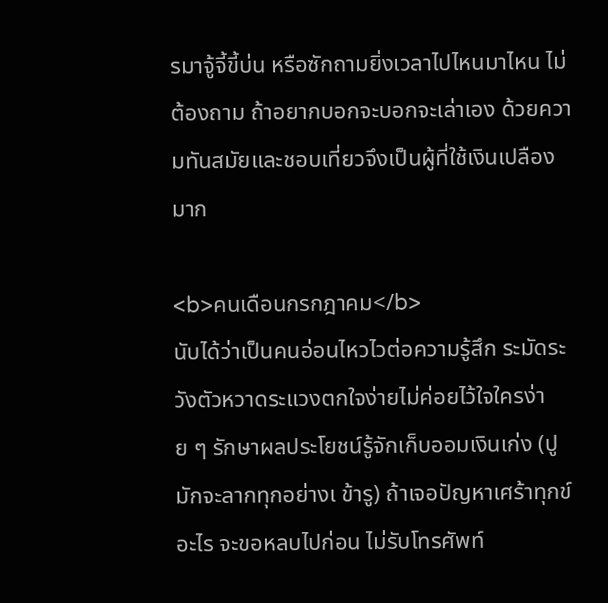รมาจู้จี้ขี้บ่น หรือซักถามยิ่งเวลาไปไหนมาไหน ไม่ต้องถาม ถ้าอยากบอกจะบอกจะเล่าเอง ด้วยความทันสมัยและชอบเที่ยวจึงเป็นผู้ที่ใช้เงินเปลืองมาก

<b>คนเดือนกรกฎาคม</b>
นับได้ว่าเป็นคนอ่อนไหวไวต่อความรู้สึก ระมัดระวังตัวหวาดระแวงตกใจง่ายไม่ค่อยไว้ใจใครง่าย ๆ รักษาผลประโยชน์รู้จักเก็บออมเงินเก่ง (ปูมักจะลากทุกอย่างเ ข้ารู) ถ้าเจอปัญหาเศร้าทุกข์อะไร จะขอหลบไปก่อน ไม่รับโทรศัพท์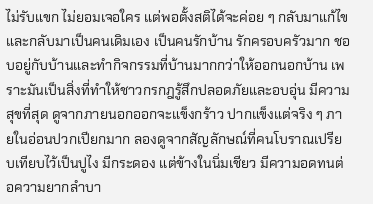ไม่รับแขก ไม่ยอมเจอใคร แต่พอตั้งสติได้จะค่อย ๆ กลับมาแก้ไขและกลับมาเป็นคนเดิมเอง เป็นคนรักบ้าน รักครอบครัวมาก ชอบอยู่กับบ้านและทำกิจกรรมที่บ้านมากกว่าให้ออกนอกบ้าน เพราะมันเป็นสิ่งที่ทำให้ชาวกรกฎรู้สึกปลอดภัยและอบอุ่น มีความสุขที่สุด ดูจากภายนอกออกจะแข็งกร้าว ปากแข็งแต่จริง ๆ ภายในอ่อนปวกเปียกมาก ลองดูจากสัญลักษณ์ที่คนโบราณเปรียบเทียบไว้เป็นปูไง มีกระดอง แต่ข้างในนิ่มเชียว มีความอดทนต่อความยากลำบา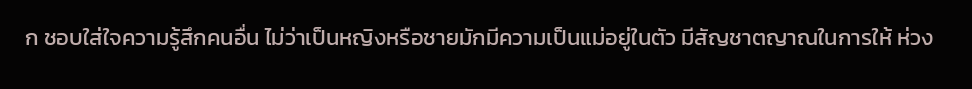ก ชอบใส่ใจความรู้สึกคนอื่น ไม่ว่าเป็นหญิงหรือชายมักมีความเป็นแม่อยู่ในตัว มีสัญชาตญาณในการให้ ห่วง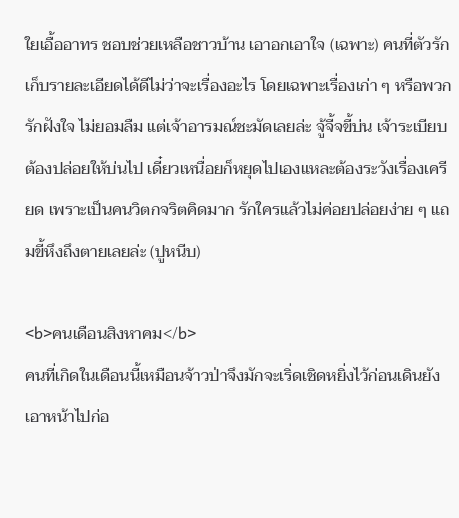ใยเอื้ออาทร ชอบช่วยเหลือชาวบ้าน เอาอกเอาใจ (เฉพาะ) คนที่ตัวรัก เก็บรายละเอียดได้ดีไม่ว่าจะเรื่องอะไร โดยเฉพาะเรื่องเก่า ๆ หรือพวกรักฝังใจ ไม่ยอมลืม แต่เจ้าอารมณ์ชะมัดเลยล่ะ จู้จี้จขี้บ่น เจ้าระเบียบ ต้องปล่อยให้บ่นไป เดี๋ยวเหนื่อยก็หยุดไปเองแหละต้องระวังเรื่องเครียด เพราะเป็นคนวิตกจริตคิดมาก รักใครแล้วไม่ค่อยปล่อยง่าย ๆ แถมขี้หึงถึงตายเลยล่ะ (ปูหนีบ)

<b>คนเดือนสิงหาคม</b>
คนที่เกิดในเดือนนี้เหมือนจ้าวป่าจึงมักจะเริ่ดเชิดหยิ่งไว้ก่อนเดินยังเอาหน้าไปก่อ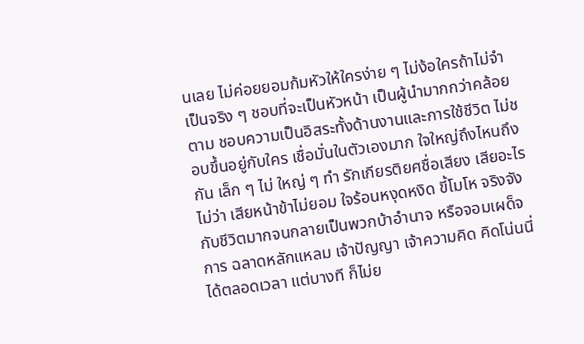นเลย ไม่ค่อยยอมก้มหัวให้ใครง่าย ๆ ไม่ง้อใครถ้าไม่จำเป็นจริง ๆ ชอบที่จะเป็นหัวหน้า เป็นผู้นำมากกว่าคล้อยตาม ชอบความเป็นอิสระทั้งด้านงานและการใช้ชีวิต ไม่ชอบขึ้นอยู่กับใคร เชื่อมั่นในตัวเองมาก ใจใหญ่ถึงไหนถึงกัน เล็ก ๆ ไม่ ใหญ่ ๆ ทำ รักเกียรติยศชื่อเสียง เสียอะไรไม่ว่า เสียหน้าข้าไม่ยอม ใจร้อนหงุดหงิด ขี้โมโห จริงจังกับชีวิตมากจนกลายเป็นพวกบ้าอำนาจ หรือจอมเผด็จการ ฉลาดหลักแหลม เจ้าปัญญา เจ้าความคิด คิดโน่นนี่ได้ตลอดเวลา แต่บางที ก็ไม่ย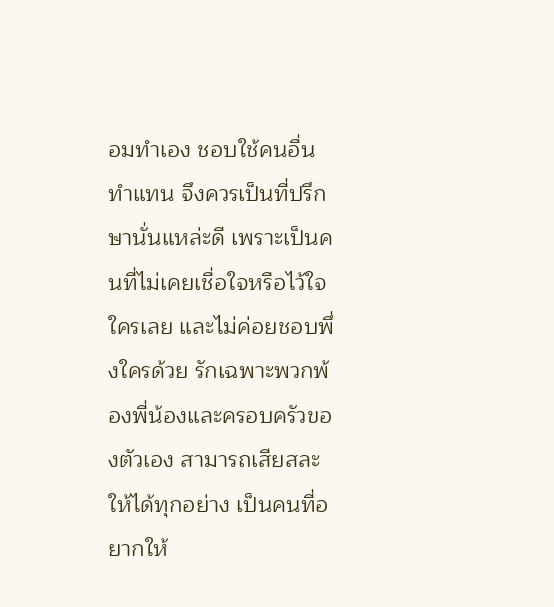อมทำเอง ชอบใช้คนอื่นทำแทน จึงควรเป็นที่ปรึกษานั่นแหล่ะดี เพราะเป็นคนที่ไม่เคยเชื่อใจหรือไว้ใจใครเลย และไม่ค่อยชอบพึ่งใครด้วย รักเฉพาะพวกพ้องพี่น้องและครอบครัวของตัวเอง สามารถเสียสละให้ได้ทุกอย่าง เป็นคนที่อยากให้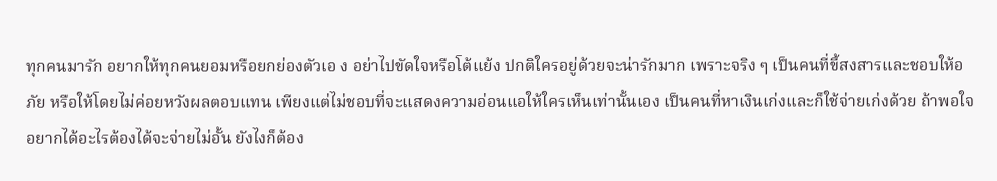ทุกคนมารัก อยากให้ทุกคนยอมหรือยกย่องตัวเอ ง อย่าไปขัดใจหรือโต้แย้ง ปกติใครอยู่ด้วยจะน่ารักมาก เพราะจริง ๆ เป็นคนที่ขี้สงสารและชอบให้อภัย หรือให้โดยไม่ค่อยหวังผลตอบแทน เพียงแต่ไม่ชอบที่จะแสดงความอ่อนแอให้ใครเห็นเท่านั้นเอง เป็นคนที่หาเงินเก่งและก็ใช้จ่ายเก่งด้วย ถ้าพอใจอยากได้อะไรต้องได้จะจ่ายไม่อั้น ยังไงก็ต้อง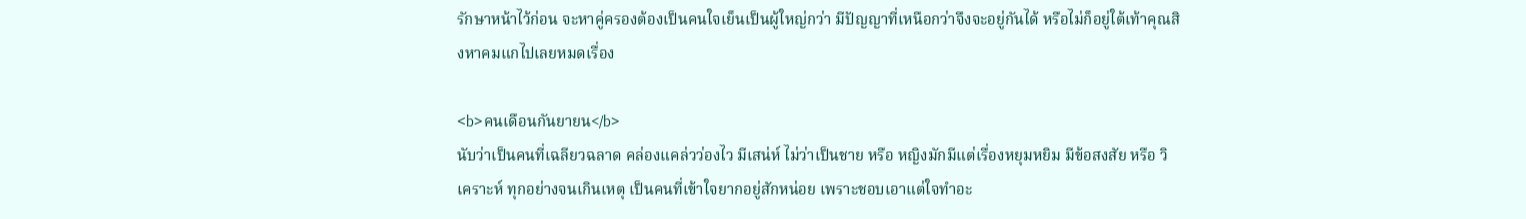รักษาหน้าไว้ก่อน จะหาคู่ครองต้องเป็นคนใจเย็นเป็นผู้ใหญ่กว่า มีปัญญาที่เหนือกว่าจึงจะอยู่กันได้ หรือไม่ก็อยู่ใต้เท้าคุณสิงหาคมแกไปเลยหมดเรื่อง

<b>คนเดือนกันยายน</b>
นับว่าเป็นคนที่เฉลียวฉลาด คล่องแคล่วว่องไว มีเสน่ห์ ไม่ว่าเป็นชาย หรือ หญิงมักมีแต่เรื่องหยุมหยิม มีข้อสงสัย หรือ วิเคราะห์ ทุกอย่างจนเกินเหตุ เป็นคนที่เข้าใจยากอยู่สักหน่อย เพราะชอบเอาแต่ใจทำอะ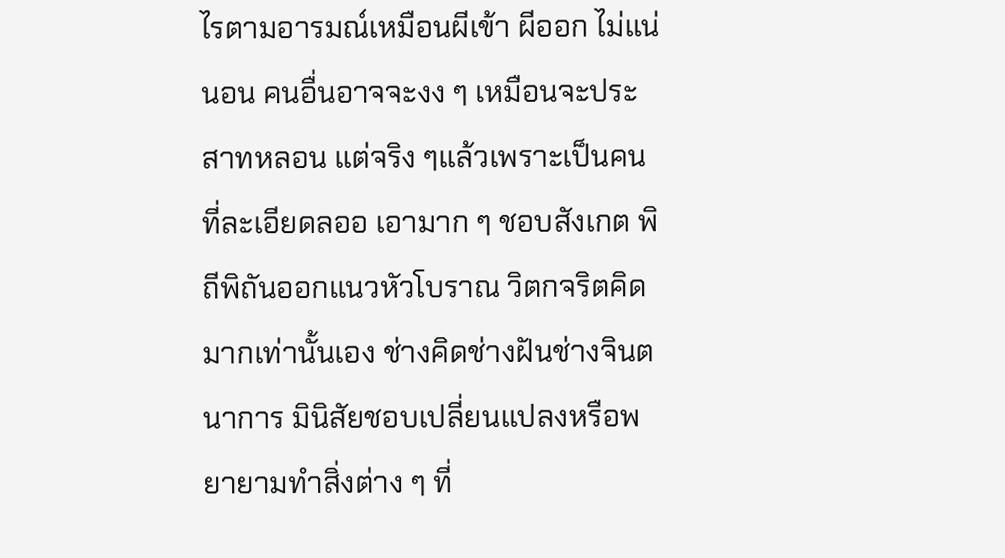ไรตามอารมณ์เหมือนผีเข้า ผีออก ไม่แน่นอน คนอื่นอาจจะงง ๆ เหมือนจะประสาทหลอน แต่จริง ๆแล้วเพราะเป็นคนที่ละเอียดลออ เอามาก ๆ ชอบสังเกต พิถีพิถันออกแนวหัวโบราณ วิตกจริตคิดมากเท่านั้นเอง ช่างคิดช่างฝันช่างจินตนาการ มินิสัยชอบเปลี่ยนแปลงหรือพยายามทำสิ่งต่าง ๆ ที่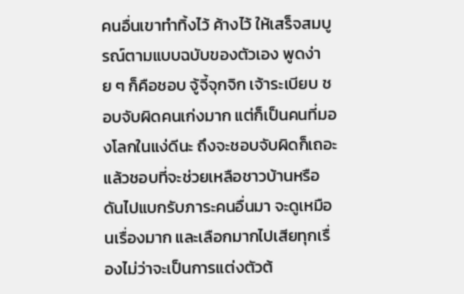คนอื่นเขาทำทิ้งไว้ ค้างไว้ ให้เสร็จสมบูรณ์ตามแบบฉบับของตัวเอง พูดง่าย ๆ ก็คือชอบ จู้จี้จุกจิก เจ้าระเบียบ ชอบจับผิดคนเก่งมาก แต่ก็เป็นคนที่มองโลกในแง่ดีนะ ถึงจะชอบจับผิดก็เถอะ แล้วชอบที่จะช่วยเหลือชาวบ้านหรือดันไปแบกรับภาระคนอื่นมา จะดูเหมือนเรื่องมาก และเลือกมากไปเสียทุกเรื่องไม่ว่าจะเป็นการแต่งตัวต้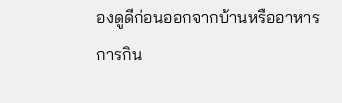องดูดีก่อนออกจากบ้านหรืออาหารการกิน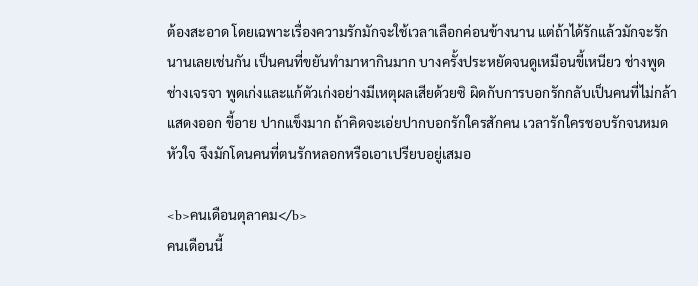ต้องสะอาด โดยเฉพาะเรื่องความรักมักจะใช้เวลาเลือกค่อนข้างนาน แต่ถ้าได้รักแล้วมักจะรักนานเลยเช่นกัน เป็นคนที่ขยันทำมาหากินมาก บางครั้งประหยัดจนดูเหมือนขี้เหนียว ช่างพูดช่างเจรจา พูดเก่งและแก้ตัวเก่งอย่างมีเหตุผลเสียด้วยซิ ผิดกับการบอกรักกลับเป็นคนที่ไม่กล้าแสดงออก ขี้อาย ปากแข็งมาก ถ้าคิดจะเอ่ยปากบอกรักใครสักคน เวลารักใครชอบรักจนหมดหัวใจ จึงมักโดนคนที่ตนรักหลอกหรือเอาเปรียบอยู่เสมอ

<b>คนเดือนตุลาคม</b>
คนเดือนนี้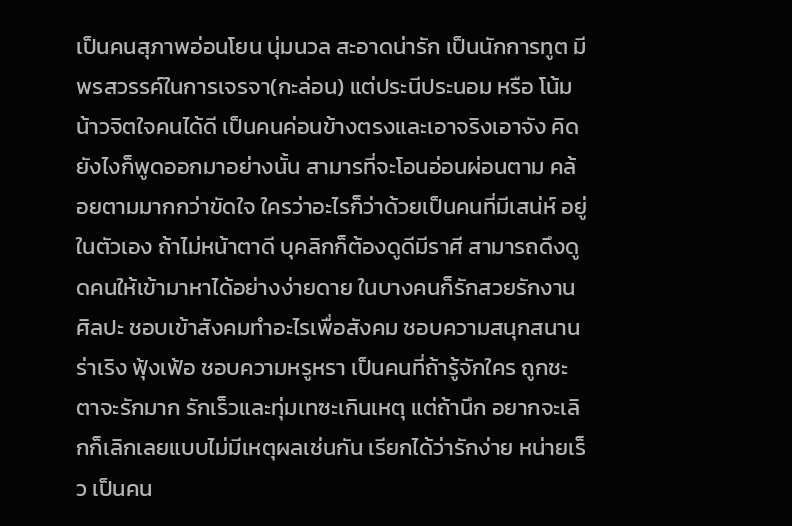เป็นคนสุภาพอ่อนโยน นุ่มนวล สะอาดน่ารัก เป็นนักการทูต มีพรสวรรค์ในการเจรจา(กะล่อน) แต่ประนีประนอม หรือ โน้มน้าวจิตใจคนได้ดี เป็นคนค่อนข้างตรงและเอาจริงเอาจัง คิดยังไงก็พูดออกมาอย่างนั้น สามารที่จะโอนอ่อนผ่อนตาม คล้อยตามมากกว่าขัดใจ ใครว่าอะไรก็ว่าด้วยเป็นคนที่มีเสน่ห์ อยู่ในตัวเอง ถ้าไม่หน้าตาดี บุคลิกก็ต้องดูดีมีราศี สามารถดึงดูดคนให้เข้ามาหาได้อย่างง่ายดาย ในบางคนก็รักสวยรักงานศิลปะ ชอบเข้าสังคมทำอะไรเพื่อสังคม ชอบความสนุกสนานร่าเริง ฟุ้งเฟ้อ ชอบความหรูหรา เป็นคนที่ถ้ารู้จักใคร ถูกชะตาจะรักมาก รักเร็วและทุ่มเทซะเกินเหตุ แต่ถ้านึก อยากจะเลิกก็เลิกเลยแบบไม่มีเหตุผลเช่นกัน เรียกได้ว่ารักง่าย หน่ายเร็ว เป็นคน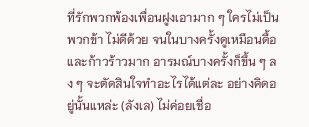ที่รักพวกพ้องเพื่อนฝูงเอามาก ๆ ใครไม่เป็นพวกข้า ไม่ดีด้วย จนในบางครั้งดูเหมือนดื้อและก้าวร้าวมาก อารมณ์บางครั้งก็ขึ้น ๆ ลง ๆ จะตัดสินใจทำอะไรได้แต่ละ อย่างคิดอยู่นั้นแหล่ะ (ลังเล) ไม่ค่อยเชื่อ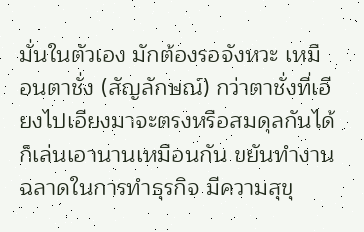มั่นในตัวเอง มักต้องรอจังหวะ เหมื อนตาชั่ง (สัญลักษณ์) กว่าตาชั่งที่เอียงไปเอียงมาจะตรงหรือสมดุลกันได้ก็เล่นเอานานเหมือนกัน ขยันทำงานฉลาดในการทำธุรกิจ มีความสุขุ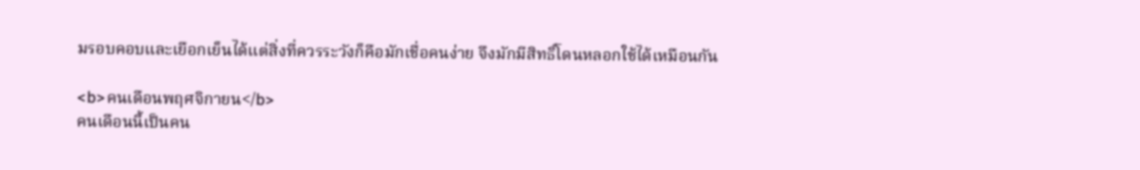มรอบคอบและเยือกเย็นได้แต่สิ่งที่ควรระวังก็คือมักเชื่อคนง่าย จึงมักมีสิทธิ์โดนหลอกใช้ได้เหมือนกัน

<b>คนเดือนพฤศจิกายน</b>
คนเดือนนี้เป็นคน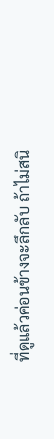ที่ดูแล้วค่อนข้างจะลึกลับ ถ้าไม่สนิ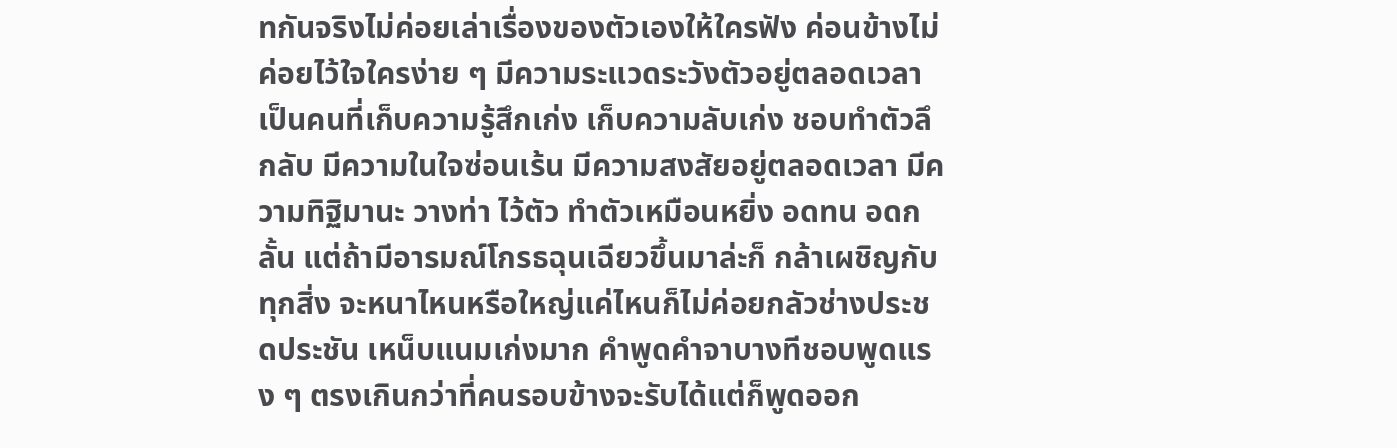ทกันจริงไม่ค่อยเล่าเรื่องของตัวเองให้ใครฟัง ค่อนข้างไม่ค่อยไว้ใจใครง่าย ๆ มีความระแวดระวังตัวอยู่ตลอดเวลา เป็นคนที่เก็บความรู้สึกเก่ง เก็บความลับเก่ง ชอบทำตัวลึกลับ มีความในใจซ่อนเร้น มีความสงสัยอยู่ตลอดเวลา มีความทิฐิมานะ วางท่า ไว้ตัว ทำตัวเหมือนหยิ่ง อดทน อดกลั้น แต่ถ้ามีอารมณ์โกรธฉุนเฉียวขึ้นมาล่ะก็ กล้าเผชิญกับทุกสิ่ง จะหนาไหนหรือใหญ่แค่ไหนก็ไม่ค่อยกลัวช่างประชดประชัน เหน็บแนมเก่งมาก คำพูดคำจาบางทีชอบพูดแรง ๆ ตรงเกินกว่าที่คนรอบข้างจะรับได้แต่ก็พูดออก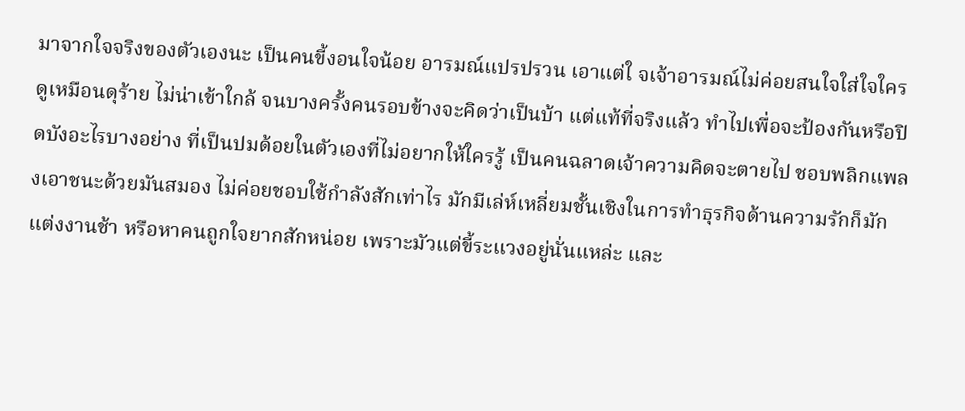มาจากใจจริงของตัวเองนะ เป็นคนขี้งอนใจน้อย อารมณ์แปรปรวน เอาแต่ใ จเจ้าอารมณ์ไม่ค่อยสนใจใส่ใจใคร ดูเหมือนดุร้าย ไม่น่าเข้าใกล้ จนบางครั้งคนรอบข้างจะคิดว่าเป็นบ้า แต่แท้ที่จริงแล้ว ทำไปเพื่อจะป้องกันหรือปิดบังอะไรบางอย่าง ที่เป็นปมด้อยในตัวเองที่ไม่อยากให้ใครรู้ เป็นคนฉลาดเจ้าความคิดจะตายไป ชอบพลิกแพลงเอาชนะด้วยมันสมอง ไม่ค่อยชอบใช้กำลังสักเท่าไร มักมีเล่ห์เหลี่ยมชั้นเชิงในการทำธุรกิจด้านความรักก็มักแต่งงานช้า หรือหาคนถูกใจยากสักหน่อย เพราะมัวแต่ขี้ระแวงอยู่นั่นแหล่ะ และ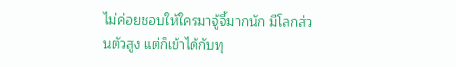ไม่ค่อยชอบให้ใครมาจู้จี้มากนัก มีโลกส่วนตัวสูง แต่ก็เข้าได้กับทุ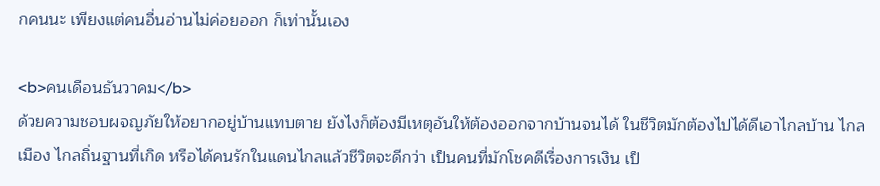กคนนะ เพียงแต่คนอื่นอ่านไม่ค่อยออก ก็เท่านั้นเอง

<b>คนเดือนธันวาคม</b>
ด้วยความชอบผจญภัยให้อยากอยู่บ้านแทบตาย ยังไงก็ต้องมีเหตุอันให้ต้องออกจากบ้านจนได้ ในชีวิตมักต้องไปได้ดีเอาไกลบ้าน ไกลเมือง ไกลถิ่นฐานที่เกิด หรือได้คนรักในแดนไกลแล้วชีวิตจะดีกว่า เป็นคนที่มักโชคดีเรื่องการเงิน เป็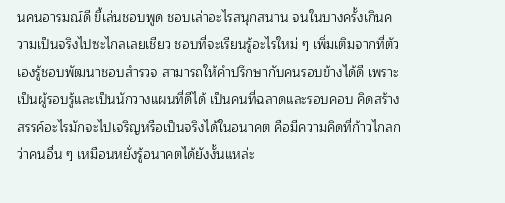นคนอารมณ์ดี ขี้เล่นชอบพูด ชอบเล่าอะไรสนุกสนาน จนในบางครั้งเกินความเป็นจริงไปซะไกลเลยเชียว ชอบที่จะเรียนรู้อะไรใหม่ ๆ เพิ่มเติมจากที่ตัวเองรู้ชอบพัฒนาชอบสำรวจ สามารถให้คำปรึกษากับคนรอบข้างได้ดี เพราะเป็นผู้รอบรู้และเป็นนักวางแผนที่ดีได้ เป็นคนที่ฉลาดและรอบคอบ คิดสร้างสรรค์อะไรมักจะไปเจริญหรือเป็นจริงได้ในอนาคต คือมีความคิดที่ก้าวไกลกว่าคนอื่น ๆ เหมือนหยั่งรู้อนาคตได้ยังงั้นแหล่ะ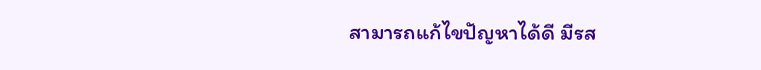สามารถแก้ไขปัญหาได้ดี มีรส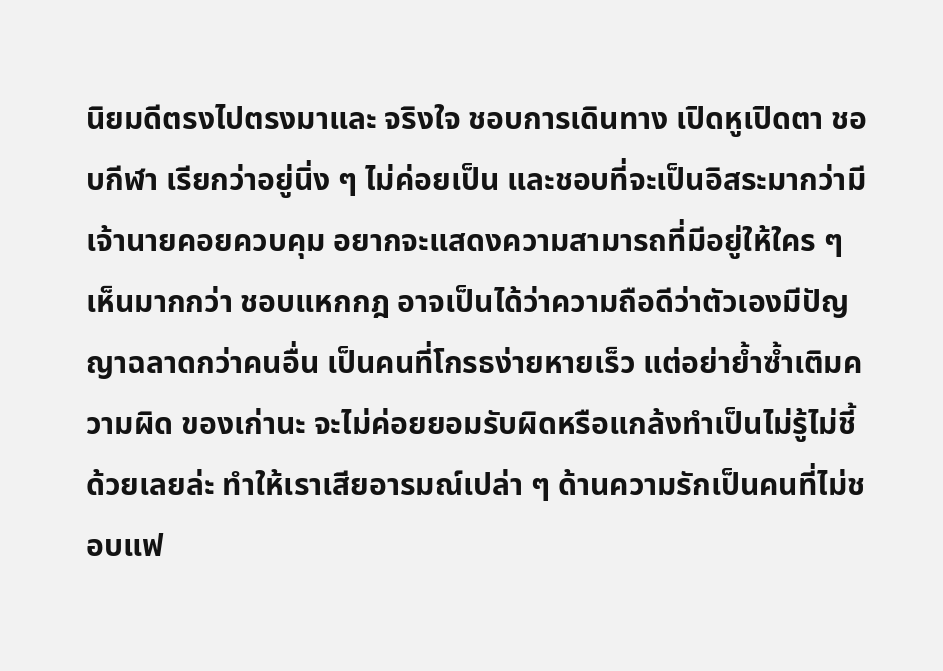นิยมดีตรงไปตรงมาและ จริงใจ ชอบการเดินทาง เปิดหูเปิดตา ชอบกีฬา เรียกว่าอยู่นิ่ง ๆ ไม่ค่อยเป็น และชอบที่จะเป็นอิสระมากว่ามีเจ้านายคอยควบคุม อยากจะแสดงความสามารถที่มีอยู่ให้ใคร ๆ เห็นมากกว่า ชอบแหกกฎ อาจเป็นได้ว่าความถือดีว่าตัวเองมีปัญญาฉลาดกว่าคนอื่น เป็นคนที่โกรธง่ายหายเร็ว แต่อย่าย้ำซ้ำเติมความผิด ของเก่านะ จะไม่ค่อยยอมรับผิดหรือแกล้งทำเป็นไม่รู้ไม่ชี้ด้วยเลยล่ะ ทำให้เราเสียอารมณ์เปล่า ๆ ด้านความรักเป็นคนที่ไม่ชอบแฟ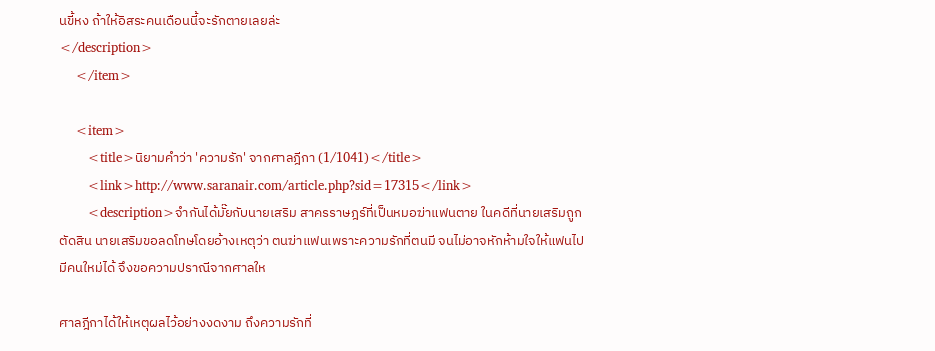นขี้หง ถ้าให้อิสระคนเดือนนี้จะรักตายเลยล่ะ
</description>
    </item>

    <item>
       <title>นิยามคำว่า 'ความรัก' จากศาลฎีกา (1/1041)</title>
       <link>http://www.saranair.com/article.php?sid=17315</link>
       <description>จำกันได้มั๊ยกับนายเสริม สาครราษฎร์ที่เป็นหมอฆ่าแฟนตาย ในคดีที่นายเสริมถูกตัดสิน นายเสริมขอลดโทษโดยอ้างเหตุว่า ตนฆ่าแฟนเพราะความรักที่ตนมี จนไม่อาจหักห้ามใจให้แฟนไปมีคนใหม่ได้ จึงขอความปราณีจากศาลให

ศาลฎีกาได้ให้เหตุผลไว้อย่างงดงาม ถึงความรักที่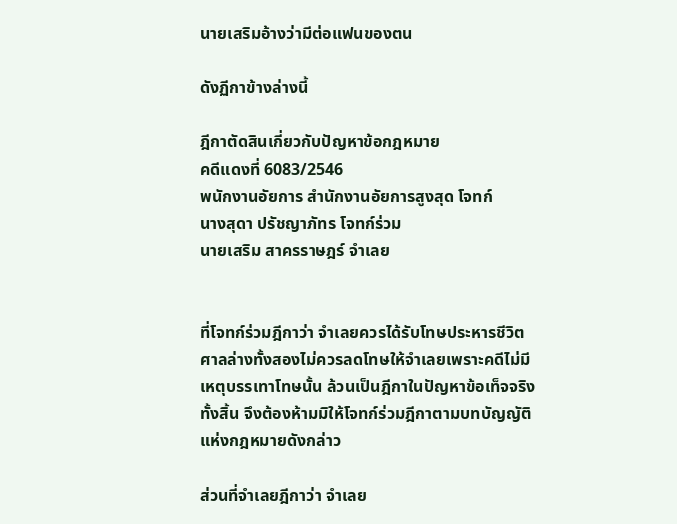นายเสริมอ้างว่ามีต่อแฟนของตน

ดังฏีกาข้างล่างนี้

ฎีกาตัดสินเกี่ยวกับปัญหาข้อกฎหมาย
คดีแดงที่ 6083/2546
พนักงานอัยการ สำนักงานอัยการสูงสุด โจทก์
นางสุดา ปรัชญาภัทร โจทก์ร่วม
นายเสริม สาครราษฎร์ จำเลย


ที่โจทก์ร่วมฎีกาว่า จำเลยควรได้รับโทษประหารชีวิต ศาลล่างทั้งสองไม่ควรลดโทษให้จำเลยเพราะคดีไม่มีเหตุบรรเทาโทษนั้น ล้วนเป็นฎีกาในปัญหาข้อเท็จจริงทั้งสิ้น จึงต้องห้ามมิให้โจทก์ร่วมฎีกาตามบทบัญญัติแห่งกฎหมายดังกล่าว

ส่วนที่จำเลยฎีกาว่า จำเลย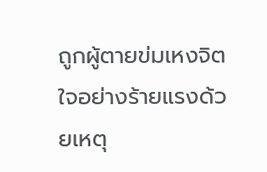ถูกผู้ตายข่มเหงจิตใจอย่างร้ายแรงด้วยเหตุ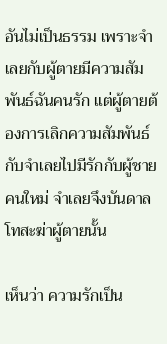อันไม่เป็นธรรม เพราะจำเลยกับผู้ตายมีความสัมพันธ์ฉันคนรัก แต่ผู้ตายต้องการเลิกความสัมพันธ์กับจำเลยไปมีรักกับผู้ชายคนใหม่ จำเลยจึงบันดาลโทสะฆ่าผู้ตายนั้น

เห็นว่า ความรักเป็น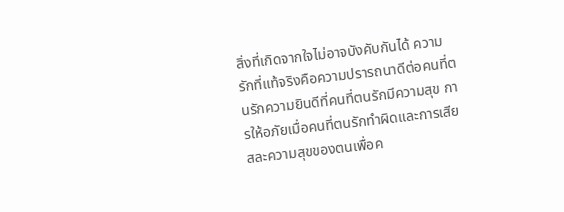สิ่งที่เกิดจากใจไม่อาจบังคับกันได้ ความรักที่แท้จริงคือความปรารถนาดีต่อคนที่ตนรักความยินดีที่คนที่ตนรักมีความสุข การให้อภัยเมื่อคนที่ตนรักทำผิดและการเสียสละความสุขของตนเพื่อค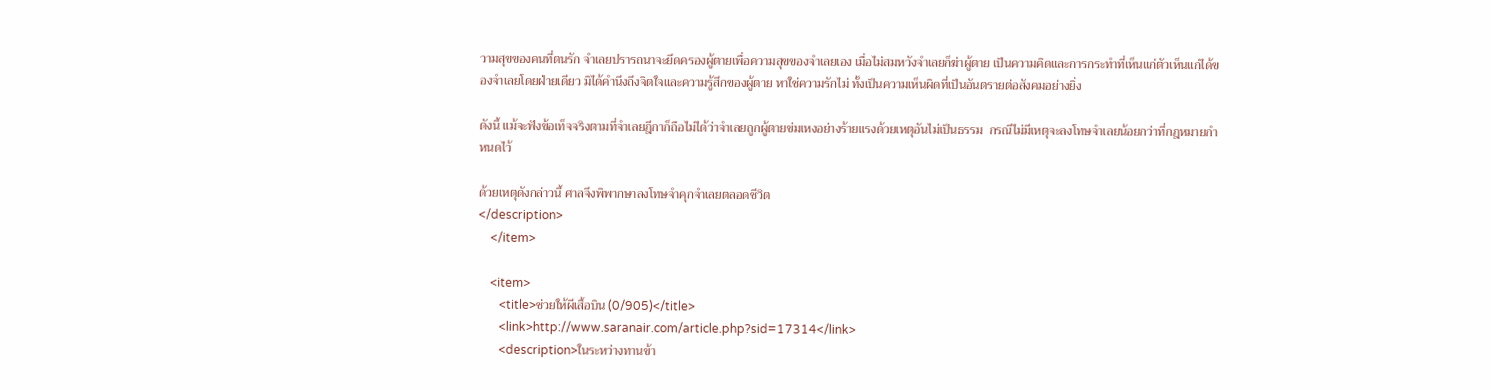วามสุขของคนที่ตนรัก จำเลยปรารถนาจะยึดครองผู้ตายเพื่อความสุขของจำเลยเอง เมื่อไม่สมหวังจำเลยก็ฆ่าผู้ตาย เป็นความคิดและการกระทำที่เห็นแก่ตัวเห็นแก่ได้ของจำเลยโดยฝ่ายเดียว มิได้คำนึงถึงจิตใจและความรู้สึกของผู้ตาย หาใช่ความรักไม่ ทั้งเป็นความเห็นผิดที่เป็นอันตรายต่อสังคมอย่างยิ่ง

ดังนี้ แม้จะฟังข้อเท็จจริงตามที่จำเลยฎีกาก็ถือไม่ได้ว่าจำเลยถูกผู้ตายข่มเหงอย่างร้ายแรงด้วยเหตุอันไม่เป็นธรรม  กรณีไม่มีเหตุจะลงโทษจำเลยน้อยกว่าที่กฎหมายกำหนดไว้

ด้วยเหตุดังกล่าวนี้ ศาลจึงพิพากษาลงโทษจำคุกจำเลยตลอดชีวิต
</description>
    </item>

    <item>
       <title>ช่วยให้ผีเสื้อบิน (0/905)</title>
       <link>http://www.saranair.com/article.php?sid=17314</link>
       <description>ในระหว่างทานข้า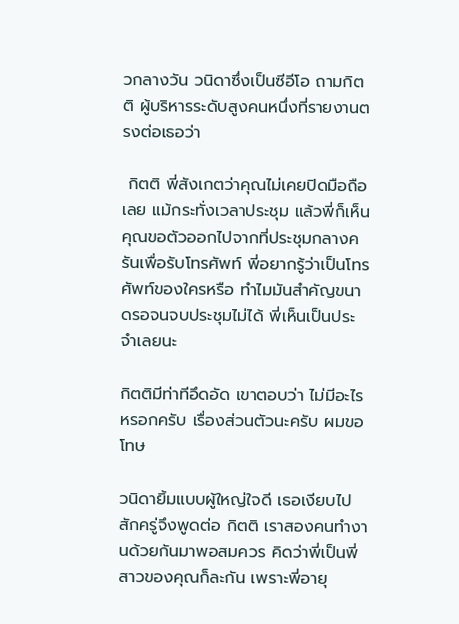วกลางวัน วนิดาซึ่งเป็นซีอีโอ ถามกิตติ ผู้บริหารระดับสูงคนหนึ่งที่รายงานตรงต่อเธอว่า

 กิตติ พี่สังเกตว่าคุณไม่เคยปิดมือถือเลย แม้กระทั่งเวลาประชุม แล้วพี่ก็เห็นคุณขอตัวออกไปจากที่ประชุมกลางครันเพื่อรับโทรศัพท์ พี่อยากรู้ว่าเป็นโทรศัพท์ของใครหรือ ทำไมมันสำคัญขนาดรอจนจบประชุมไม่ได้ พี่เห็นเป็นประจำเลยนะ

กิตติมีท่าทีอึดอัด เขาตอบว่า ไม่มีอะไรหรอกครับ เรื่องส่วนตัวนะครับ ผมขอโทษ

วนิดายิ้มแบบผู้ใหญ่ใจดี เธอเงียบไปสักครู่จึงพูดต่อ กิตติ เราสองคนทำงานด้วยกันมาพอสมควร คิดว่าพี่เป็นพี่สาวของคุณก็ละกัน เพราะพี่อายุ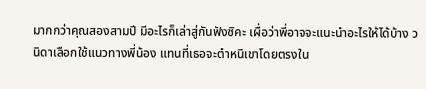มากกว่าคุณสองสามปี มีอะไรก็เล่าสู่กันฟังซิคะ เผื่อว่าพี่อาจจะแนะนำอะไรให้ได้บ้าง วนิดาเลือกใช้แนวทางพี่น้อง แทนที่เธอจะตำหนิเขาโดยตรงใน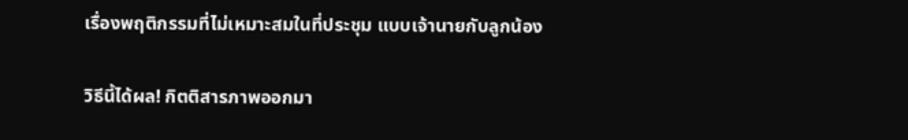เรื่องพฤติกรรมที่ไม่เหมาะสมในที่ประชุม แบบเจ้านายกับลูกน้อง

วิธีนี้ได้ผล! กิตติสารภาพออกมา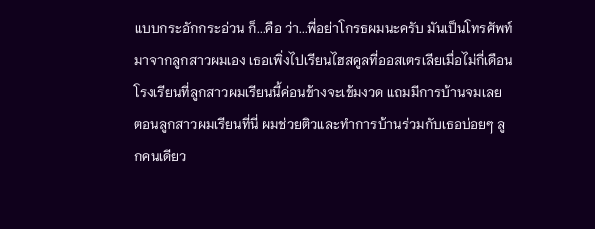แบบกระอักกระอ่วน ก็...คือ ว่า...พี่อย่าโกรธผมนะครับ มันเป็นโทรศัพท์มาจากลูกสาวผมเอง เธอเพิ่งไปเรียนไฮสคูลที่ออสเตรเลียเมื่อไม่กี่เดือน โรงเรียนที่ลูกสาวผมเรียนนี้ค่อนข้างจะเข้มงวด แถมมีการบ้านจมเลย ตอนลูกสาวผมเรียนที่นี่ ผมช่วยติวและทำการบ้านร่วมกับเธอบ่อยๆ ลูกคนเดียว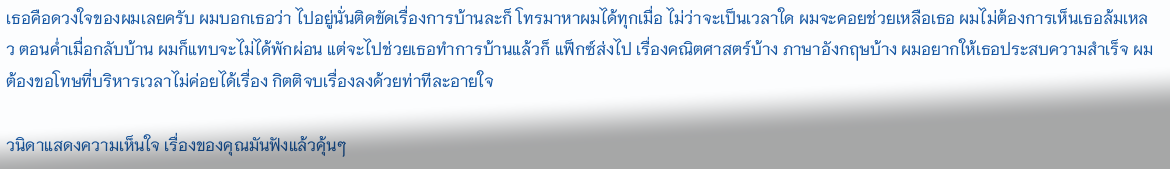เธอคือดวงใจของผมเลยครับ ผมบอกเธอว่า ไปอยู่นั่นติดขัดเรื่องการบ้านละก็ โทรมาหาผมได้ทุกเมื่อ ไม่ว่าจะเป็นเวลาใด ผมจะคอยช่วยเหลือเธอ ผมไม่ต้องการเห็นเธอล้มเหลว ตอนค่ำเมื่อกลับบ้าน ผมก็แทบจะไม่ได้พักผ่อน แต่จะไปช่วยเธอทำการบ้านแล้วก็ แฟ็กซ์ส่งไป เรื่องคณิตศาสตร์บ้าง ภาษาอังกฤษบ้าง ผมอยากให้เธอประสบความสำเร็จ ผมต้องขอโทษที่บริหารเวลาไม่ค่อยได้เรื่อง กิตติจบเรื่องลงด้วยท่าทีละอายใจ

วนิดาแสดงความเห็นใจ เรื่องของคุณมันฟังแล้วคุ้นๆ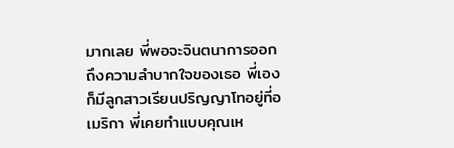มากเลย พี่พอจะจินตนาการออกถึงความลำบากใจของเธอ พี่เองก็มีลูกสาวเรียนปริญญาโทอยู่ที่อเมริกา พี่เคยทำแบบคุณเห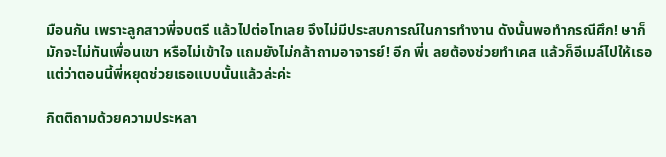มือนกัน เพราะลูกสาวพี่จบตรี แล้วไปต่อโทเลย จึงไม่มีประสบการณ์ในการทำงาน ดังนั้นพอทำกรณีศึก! ษาก็มักจะไม่ทันเพื่อนเขา หรือไม่เข้าใจ แถมยังไม่กล้าถามอาจารย์! อีก พี่เ ลยต้องช่วยทำเคส แล้วก็อีเมล์ไปให้เธอ แต่ว่าตอนนี้พี่หยุดช่วยเธอแบบนั้นแล้วล่ะค่ะ

กิตติถามด้วยความประหลา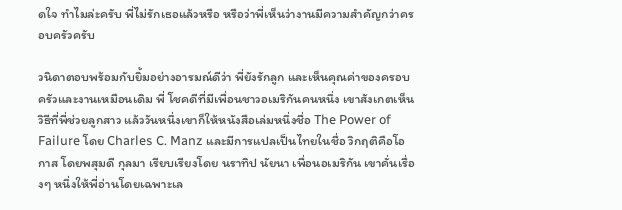ดใจ ทำไมล่ะครับ พี่ไม่รักเธอแล้วหรือ หรือว่าพี่เห็นว่างานมีความสำคัญกว่าครอบครัวครับ

วนิดาตอบพร้อมกับยิ้มอย่างอารมณ์ดีว่า พี่ยังรักลูก และเห็นคุณค่าของครอบครัวและงานเหมือนเดิม พี่ โชคดีที่มีเพื่อนชาวอเมริกันคนหนึ่ง เขาสังเกตเห็นวิธีที่พี่ช่วยลูกสาว แล้ววันหนึ่งเขาก็ให้หนังสือเล่มหนึ่งชื่อ The Power of Failure โดย Charles C. Manz และมีการแปลเป็นไทยในชื่อ วิกฤติคือโอกาส โดยพสุมดี กุลมา เรียบเรียงโดย นราทิป นัยนา เพื่อนอเมริกัน เขาคั่นเรื่องๆ หนึ่งให้พี่อ่านโดยเฉพาะเล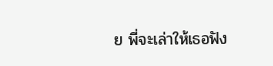ย พี่จะเล่าให้เธอฟัง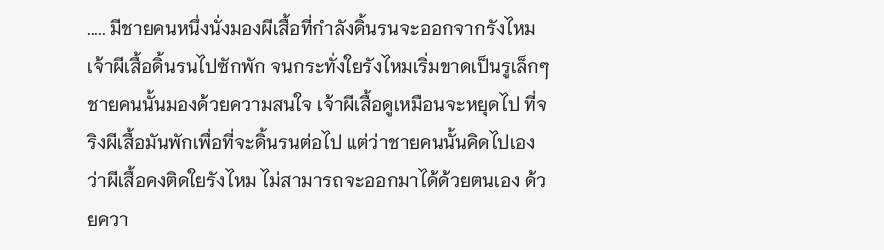..... มีชายคนหนึ่งนั่งมองผีเสื้อที่กำลังดิ้นรนจะออกจากรังไหม เจ้าผีเสื้อดิ้นรนไปซักพัก จนกระทั่งใยรังไหมเริ่มขาดเป็นรูเล็กๆ ชายคนนั้นมองด้วยความสนใจ เจ้าผีเสื้อดูเหมือนจะหยุดไป ที่จริงผีเสื้อมันพักเพื่อที่จะดิ้นรนต่อไป แต่ว่าชายคนนั้นคิดไปเองว่าผีเสื้อคงติดใยรังไหม ไม่สามารถจะออกมาได้ด้วยตนเอง ด้วยควา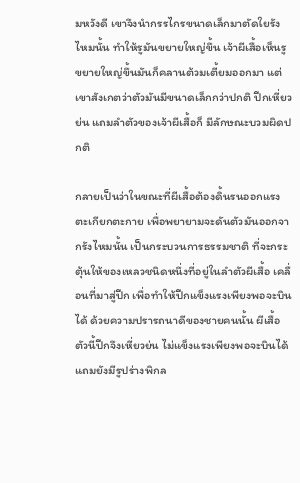มหวังดี เขาจึงนำกรรไกรขนาดเล็กมาตัดใยรังไหมนั้น ทำให้รูมันขยายใหญ่ขึ้น เจ้าผีเสื้อเห็นรูขยายใหญ่ขึ้นมันก็คลานต้วมเตี้ยมออกมา แต่เขาสังเกตว่าตัวมันมีขนาดเล็กกว่าปกติ ปีกเหี่ยวย่น แถมลำตัวของเจ้าผีเสื้อก็ มีลักษณะบวมผิดปกติ

กลายเป็นว่าในขณะที่ผีเสื้อต้องดิ้นรนออกแรงตะเกียกตะกาย เพื่อพยายามจะดันตัวมันออกจากรังไหมนั้น เป็นกระบวนการธรรมชาติ ที่จะกระตุ้นให้ของเหลวชนิดหนึ่งที่อยู่ในลำตัวผีเสื้อ เคลื่อนที่มาสู่ปีก เพื่อทำให้ปีกแข็งแรงเพียงพอจะบินได้ ด้วยความปรารถนาดีของชายคนนั้น ผีเสื้อตัวนี้ปีกจึงเหี่ยวย่น ไม่แข็งแรงเพียงพอจะบินได้ แถมยังมีรูปร่างพิกล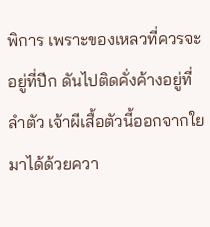พิการ เพราะของเหลวที่ควรจะอยู่ที่ปีก ดันไปติดคั่งค้างอยู่ที่ลำตัว เจ้าผีเสื้อตัวนี้ออกจากใยมาได้ด้วยควา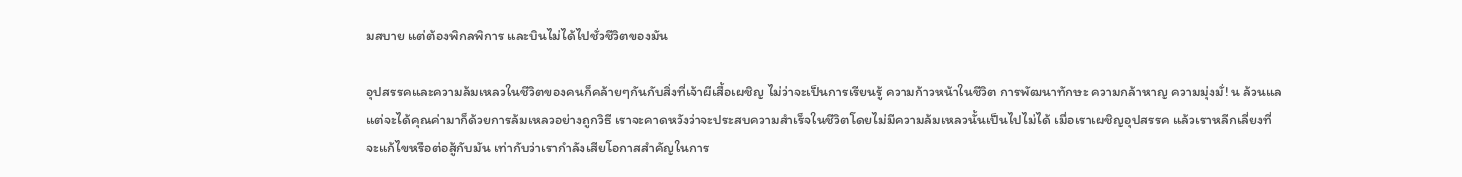มสบาย แต่ต้องพิกลพิการ และบินไม่ได้ไปชั่วชีวิตของมัน

อุปสรรคและความล้มเหลวในชีวิตของคนก็คล้ายๆกันกับสิ่งที่เจ้าผีเสื้อเผชิญ ไม่ว่าจะเป็นการเรียนรู้ ความก้าวหน้าในชีวิต การพัฒนาทักษะ ความกล้าหาญ ความมุ่งมั่! น ล้วนแล แต่จะได้คุณค่ามาก็ด้วยการล้มเหลวอย่างถูกวิธี เราจะคาดหวังว่าจะประสบความสำเร็จในชีวิตโดยไม่มีความล้มเหลวนั้นเป็นไปไม่ได้ เมื่อเราเผชิญอุปสรรค แล้วเราหลีกเลี่ยงที่จะแก้ไขหรือต่อสู้กับมัน เท่ากับว่าเรากำลังเสียโอกาสสำคัญในการ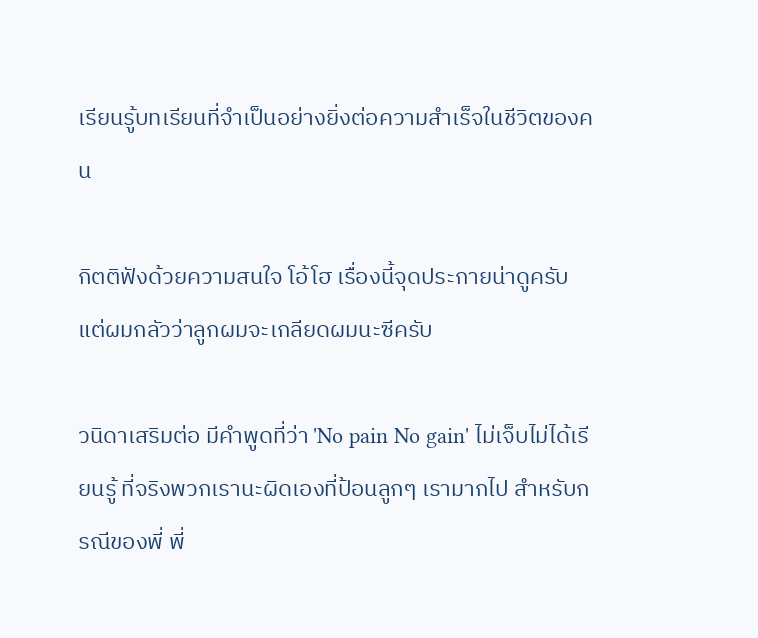เรียนรู้บทเรียนที่จำเป็นอย่างยิ่งต่อความสำเร็จในชีวิตของคน

กิตติฟังด้วยความสนใจ โอ้โฮ เรื่องนี้จุดประกายน่าดูครับ แต่ผมกลัวว่าลูกผมจะเกลียดผมนะซีครับ

วนิดาเสริมต่อ มีคำพูดที่ว่า 'No pain No gain' ไม่เจ็บไม่ได้เรียนรู้ ที่จริงพวกเรานะผิดเองที่ป้อนลูกๆ เรามากไป สำหรับกรณีของพี่ พี่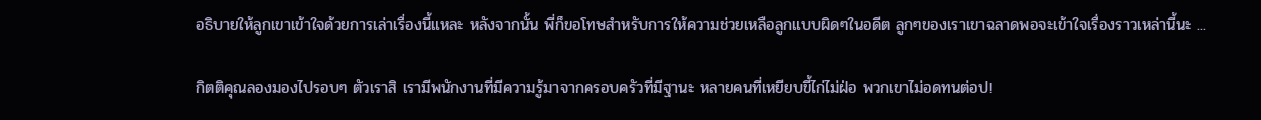อธิบายให้ลูกเขาเข้าใจด้วยการเล่าเรื่องนี้แหละ หลังจากนั้น พี่ก็ขอโทษสำหรับการให้ความช่วยเหลือลูกแบบผิดๆในอดีต ลูกๆของเราเขาฉลาดพอจะเข้าใจเรื่องราวเหล่านี้นะ ...

กิตติคุณลองมองไปรอบๆ ตัวเราสิ เรามีพนักงานที่มีความรู้มาจากครอบครัวที่มีฐานะ หลายคนที่เหยียบขี้ไก่ไม่ฝ่อ พวกเขาไม่อดทนต่อป!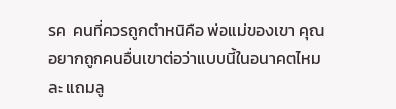รค  คนที่ควรถูกตำหนิคือ พ่อแม่ของเขา คุณอยากถูกคนอื่นเขาต่อว่าแบบนี้ในอนาคตไหมละ แถมลู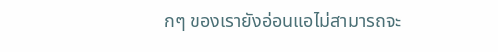กๆ ของเรายังอ่อนแอไม่สามารถจะ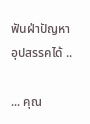ฟันฝ่าปัญหาอุปสรรคได้ ..

... คุณ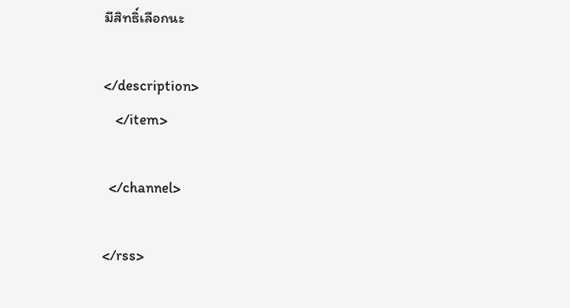มีสิทธิ์เลือกนะ

</description>
    </item>

  </channel>

</rss>